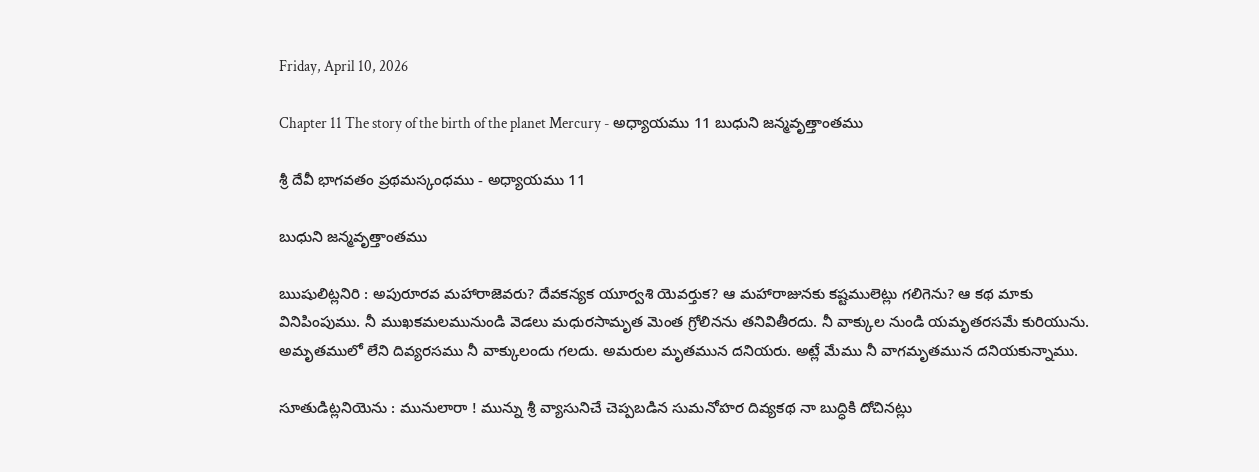Friday, April 10, 2026

Chapter 11 The story of the birth of the planet Mercury - అధ్యాయము 11 బుధుని జన్మవృత్తాంతము

శ్రీ దేవీ భాగవతం ప్రథమస్కంధము - అధ్యాయము 11

బుధుని జన్మవృత్తాంతము

ఋషులిట్లనిరి : అపురూరవ మహారాజెవరు? దేవకన్యక యూర్వశి యెవర్తుక? ఆ మహారాజునకు కష్టములెట్లు గలిగెను? ఆ కథ మాకు వినిపింపుము. నీ ముఖకమలమునుండి వెడలు మధురసామృత మెంత గ్రోలినను తనివితీరదు. నీ వాక్కుల నుండి యమృతరసమే కురియును. అమృతములో లేని దివ్యరసము నీ వాక్కులందు గలదు. అమరుల మృతమున దనియరు. అట్లే మేము నీ వాగమృతమున దనియకున్నాము.

సూతుడిట్లనియెను : మునులారా ! మున్ను శ్రీ వ్యాసునిచే చెప్పబడిన సుమనోహర దివ్యకథ నా బుద్ధికి దోచినట్లు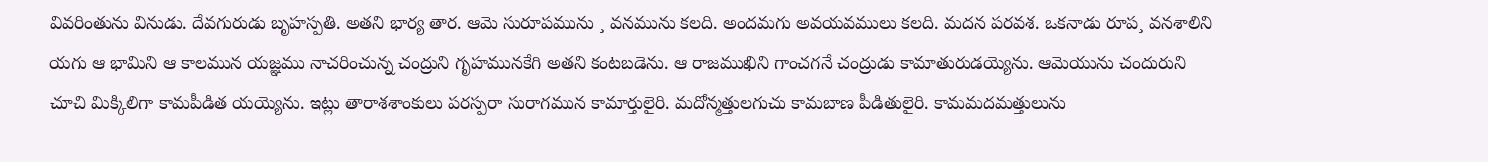వివరింతును వినుడు. దేవగురుడు బృహస్పతి. అతని భార్య తార. ఆమె సురూపమును ¸ వనమును కలది. అందమగు అవయవములు కలది. మదన పరవశ. ఒకనాడు రూప¸ వనశాలిని యగు ఆ భామిని ఆ కాలమున యజ్ఞము నాచరించున్న చంద్రుని గృహమునకేగి అతని కంటబడెను. ఆ రాజముఖిని గాంచగనే చంద్రుడు కామాతురుడయ్యెను. ఆమెయును చందురుని చూచి మిక్కిలిగా కామపీడిత యయ్యెను. ఇట్లు తారాశశాంకులు పరస్పరా సురాగమున కామార్తులైరి. మదోన్మత్తులగుచు కామబాణ పీడితులైరి. కామమదమత్తులును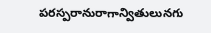పరస్పరానురాగాన్వితులునగు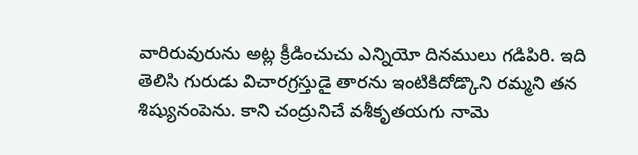వారిరువురును అట్ల క్రీడించుచు ఎన్నియో దినములు గడిపిరి. ఇది తెలిసి గురుడు విచారగ్రస్తుడై తారను ఇంటికిదోడ్కొని రమ్మని తన శిష్యునంపెను. కాని చంద్రునిచే వశీకృతయగు నామె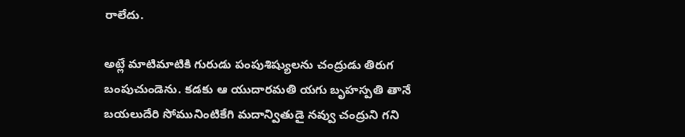రాలేదు.

అట్లే మాటిమాటికి గురుడు పంపుశిష్యులను చంద్రుడు తిరుగ బంపుచుండెను. కడకు ఆ యుదారమతి యగు బృహస్పతి తానే బయలుదేరి సోమునింటికేగి మదాన్వితుడై నవ్వు చంద్రుని గని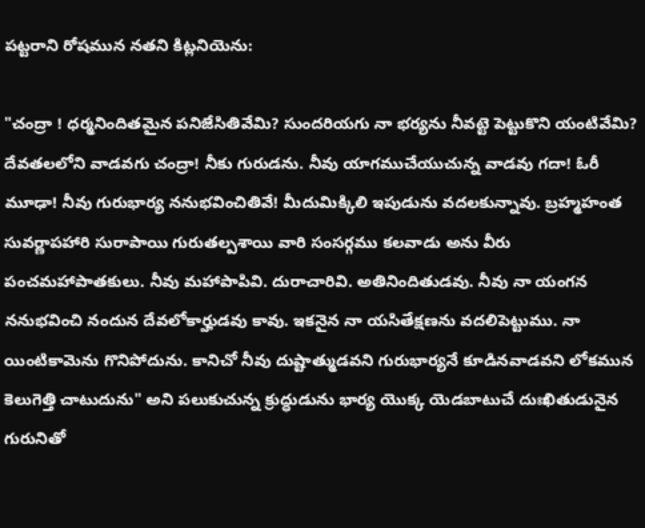పట్టరాని రోషమున నతని కిట్లనియెను:

"చంద్రా ! ధర్మనిందితమైన పనిజేసితివేమి? సుందరియగు నా భర్యను నీవట్టె పెట్టుకొని యంటివేమి? దేవతలలోని వాడవగు చంద్రా! నీకు గురుడను. నీవు యాగముచేయుచున్న వాడవు గదా! ఓరీ మూఢా! నీవు గురుభార్య ననుభవించితివే! మీదుమిక్కిలి ఇపుడును వదలకున్నావు. బ్రహ్మహంత సువర్ణాపహారి సురాపాయి గురుతల్పశాయి వారి సంసర్గము కలవాడు అను వీరు పంచమహాపాతకులు. నీవు మహాపాపివి. దురాచారివి. అతినిందితుడవు. నీవు నా యంగన ననుభవించి నందున దేవలోకార్హుడవు కావు. ఇకనైన నా యసితేక్షణను వదలిపెట్టుము. నా యింటికామెను గొనిపోదును. కానిచో నీవు దుష్టాత్ముడవని గురుభార్యనే కూడినవాడవని లోకమున కెలుగెత్తి చాటుదును" అని పలుకుచున్న క్రుద్ధుడును భార్య యొక్క యెడబాటుచే దుఃఖితుడునైన గురునితో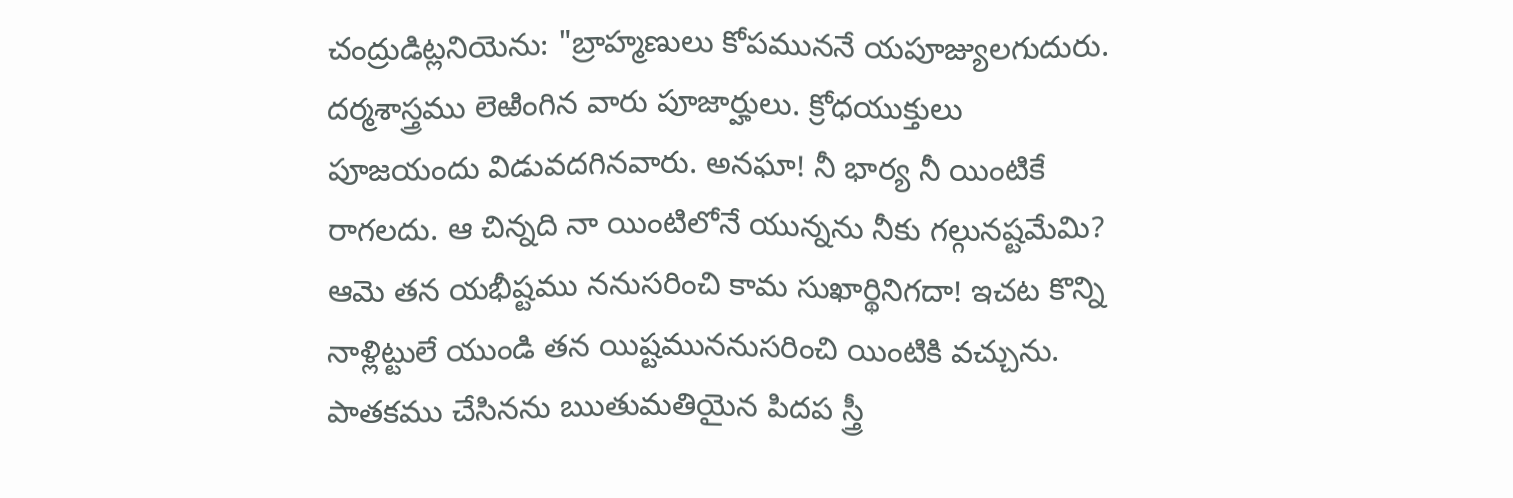చంద్రుడిట్లనియెను: "బ్రాహ్మణులు కోపముననే యపూజ్యులగుదురు. దర్మశాస్త్రము లెఱింగిన వారు పూజార్హులు. క్రోధయుక్తులు పూజయందు విడువదగినవారు. అనఘా! నీ భార్య నీ యింటికే రాగలదు. ఆ చిన్నది నా యింటిలోనే యున్నను నీకు గల్గునష్టమేమి? ఆమె తన యభీష్టము ననుసరించి కామ సుఖార్థినిగదా! ఇచట కొన్ని నాళ్లిట్టులే యుండి తన యిష్టముననుసరించి యింటికి వచ్చును. పాతకము చేసినను ఋతుమతియైన పిదప స్త్రీ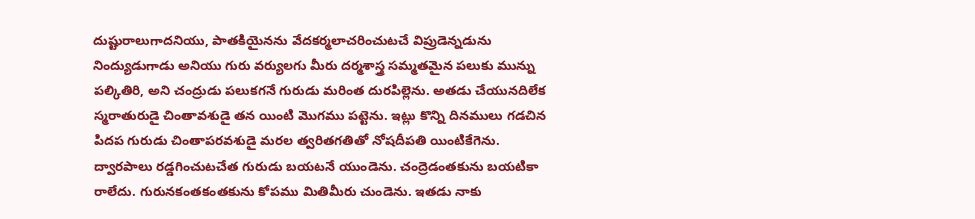దుష్టురాలుగాదనియు, పాతకియైనను వేదకర్మలాచరించుటచే విప్రుడెన్నడును నింద్యుడుగాడు అనియు గురు వర్యులగు మీరు దర్మశాస్త్ర సమ్మతమైన పలుకు మున్ను పల్కితిరి, అని చంద్రుడు పలుకగనే గురుడు మరింత దురపిల్లెను. అతడు చేయునదిలేక స్మరాతురుడై చింతావశుడై తన యింటి మొగము పట్టెను. ఇట్లు కొన్ని దినములు గడచిన పిదప గురుడు చింతాపరవశుడై మరల త్వరితగతితో నోషదీపతి యింటికేగెను. ద్వారపాలు రడ్డగించుటచేత గురుడు బయటనే యుండెను. చంద్రెడంతకును బయటికా రాలేదు. గురునకంతకంతకును కోపము మితిమీరు చుండెను. ఇతడు నాకు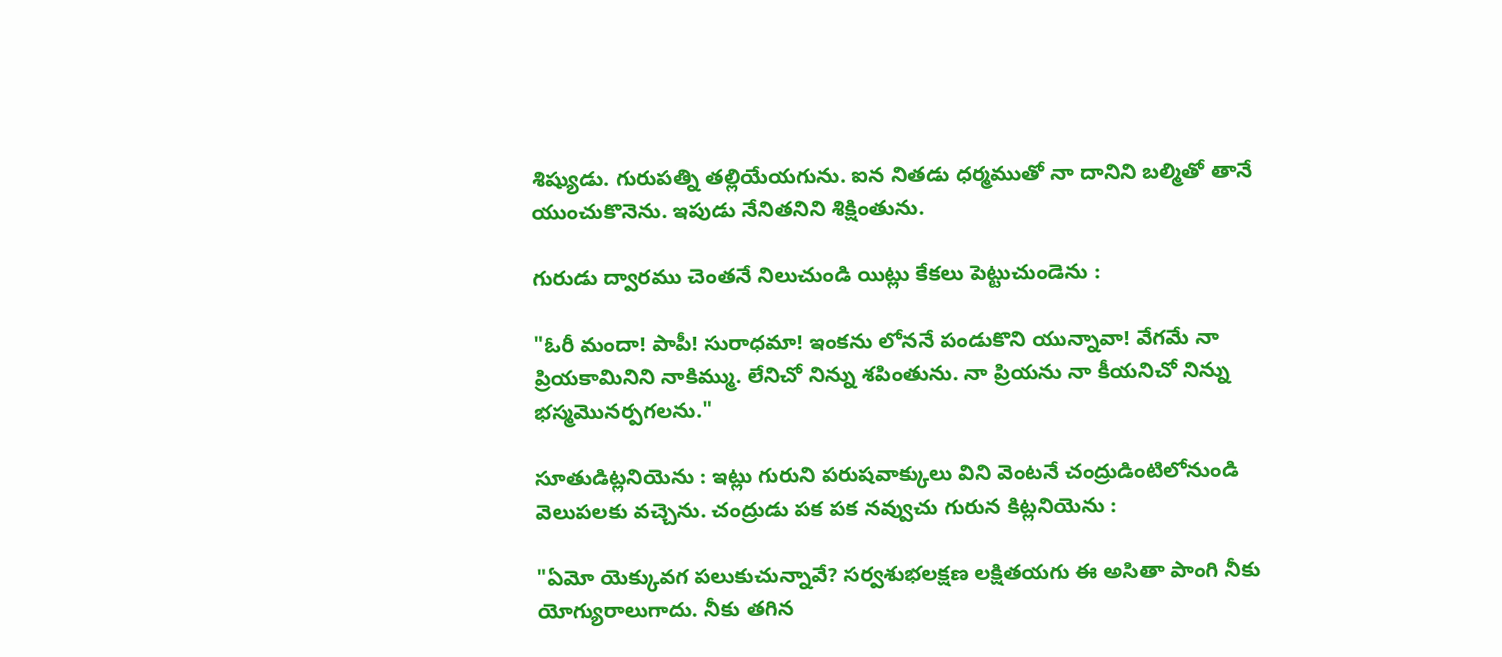శిష్యుడు. గురుపత్ని తల్లియేయగును. ఐన నితడు ధర్మముతో నా దానిని బల్మితో తానే యుంచుకొనెను. ఇపుడు నేనితనిని శిక్షింతును.

గురుడు ద్వారము చెంతనే నిలుచుండి యిట్లు కేకలు పెట్టుచుండెను :

"ఓరీ మందా! పాపీ! సురాధమా! ఇంకను లోననే పండుకొని యున్నావా! వేగమే నా ప్రియకామినిని నాకిమ్ము. లేనిచో నిన్ను శపింతును. నా ప్రియను నా కీయనిచో నిన్ను భస్మమొనర్పగలను."

సూతుడిట్లనియెను : ఇట్లు గురుని పరుషవాక్కులు విని వెంటనే చంద్రుడింటిలోనుండి వెలుపలకు వచ్చెను. చంద్రుడు పక పక నవ్వుచు గురున కిట్లనియెను :

"ఏమో యెక్కువగ పలుకుచున్నావే? సర్వశుభలక్షణ లక్షితయగు ఈ అసితా పాంగి నీకు యోగ్యురాలుగాదు. నీకు తగిన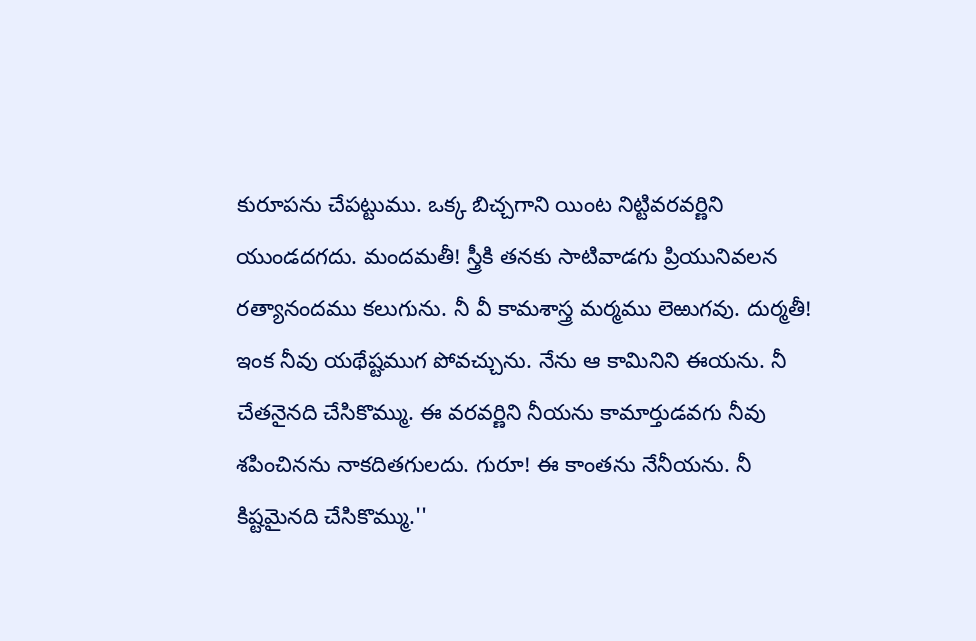కురూపను చేపట్టుము. ఒక్క బిచ్చగాని యింట నిట్టివరవర్ణిని యుండదగదు. మందమతీ! స్త్రీకి తనకు సాటివాడగు ప్రియునివలన రత్యానందము కలుగును. నీ వీ కామశాస్త్ర మర్మము లెఱుగవు. దుర్మతీ! ఇంక నీవు యథేష్టముగ పోవచ్చును. నేను ఆ కామినిని ఈయను. నీ చేతనైనది చేసికొమ్ము. ఈ వరవర్ణిని నీయను కామార్తుడవగు నీవు శపించినను నాకదితగులదు. గురూ! ఈ కాంతను నేనీయను. నీ కిష్టమైనది చేసికొమ్ము.''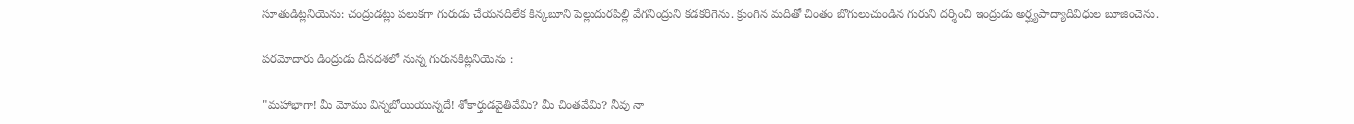సూతుడిట్లనియెను: చంద్రుడట్లు పలుకగా గురుడు చేయనదిలేక కిన్కబూని పెల్లుదురపిల్లి వేగనింద్రుని కడకరిగెను. క్రుంగిన మదితో చింతం బొగులుచుండిన గురుని దర్శించి ఇంద్రుడు అర్ఘ్యపాద్యాదివిధుల బూజించెను.

పరమోదారు డింద్రుడు దీనదశలో నున్న గురునకిట్లనియెను :

"మహాభాగా! మీ మోము విన్నబోయియున్నదే! శోకార్తుడవైతివేమి? మీ చింతవేమి? నీవు నా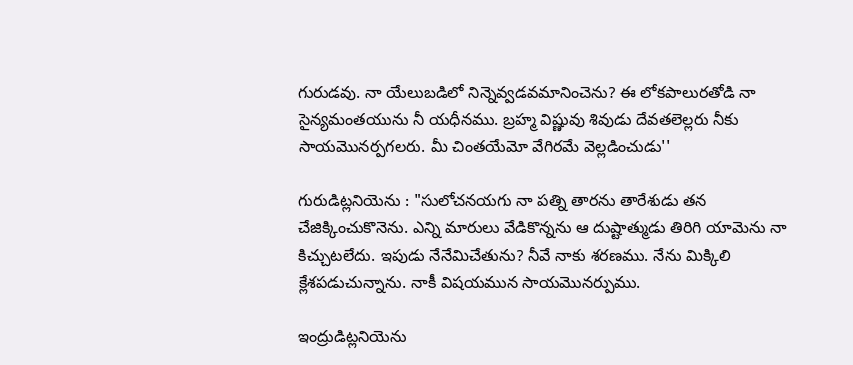గురుడవు. నా యేలుబడిలో నిన్నెవ్వడవమానించెను? ఈ లోకపాలురతోడి నా సైన్యమంతయును నీ యధీనము. బ్రహ్మ విష్ణువు శివుడు దేవతలెల్లరు నీకు సాయమొనర్పగలరు. మీ చింతయేమో వేగిరమే వెల్లడించుడు''

గురుడిట్లనియెను : "సులోచనయగు నా పత్ని తారను తారేశుడు తన చేజిక్కించుకొనెను. ఎన్ని మారులు వేడికొన్నను ఆ దుష్టాత్ముడు తిరిగి యామెను నా కిచ్చుటలేదు. ఇపుడు నేనేమిచేతును? నీవే నాకు శరణము. నేను మిక్కిలి క్లేశపడుచున్నాను. నాకీ విషయమున సాయమొనర్పుము.

ఇంద్రుడిట్లనియెను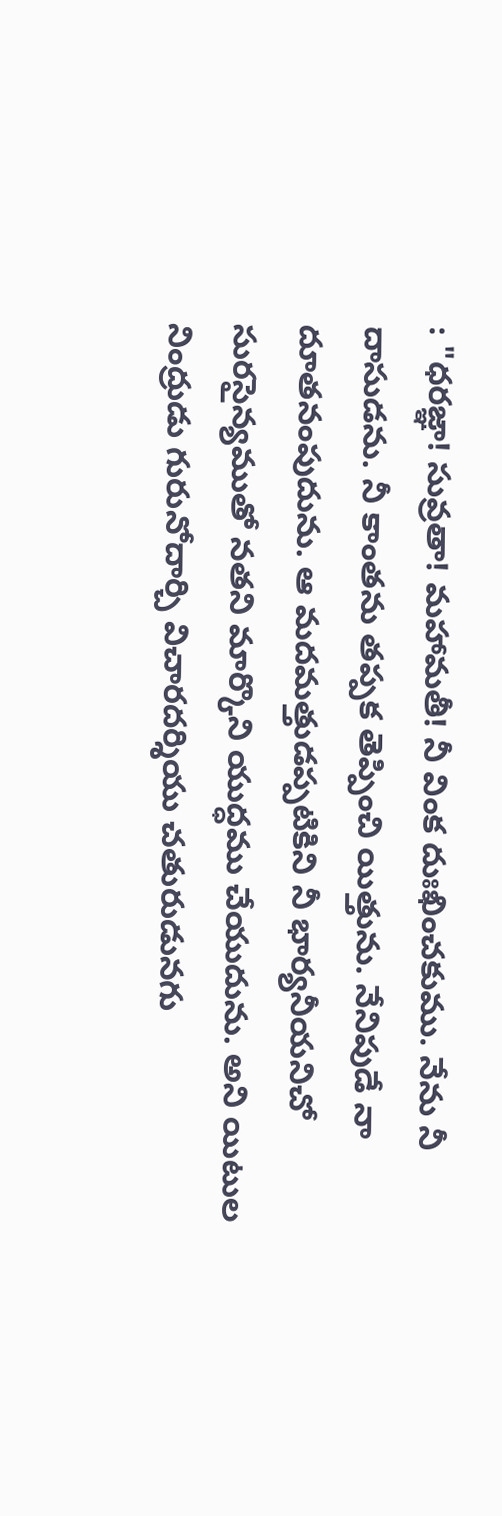: "ధరజ్ఞా! సువ్రతా! మహామతీ! నీ వింక దుఃఖించకుము. నేను నీ దాసుడను. నీ కాంతను తప్పక తెప్పించి యిత్తును. నేనిపుడే నా దూతనంపుదును. ఆ మదమత్తుడప్పటికిని నీ భార్యనీయనిచో సురసైన్యముతో నతని మార్కొని యుద్ధము చేయుదును. అని యిటుల నింద్రుడు గురునోదార్చి విచారదర్శియు చతురుడునగు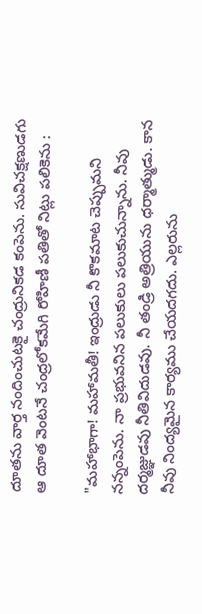దూతను వార్త నందించుటకై చంద్రునికడ కంపెను. సువిచక్షణుడగు ఆ దూత వెంటనే చంద్రలోకమేగి రోహిణీ పతితో నిట్లు పలికెను :

"మహాభాగా! మహామతీ! ఇంద్రుడు నీ కొకమాట చెప్పుమని నన్నంపెను. నా ప్రభువనిన పలుకులు పలుకుచున్నాను. నీవు దర్మజ్ఞుడవు నీతివిదుడవు. నీ తండ్రి అత్రియును ధర్మాత్ముడు. కాన నీవు నింద్యమైన కార్యము చేయదగదు. ఎల్లరును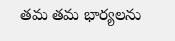తమ తమ భార్యలను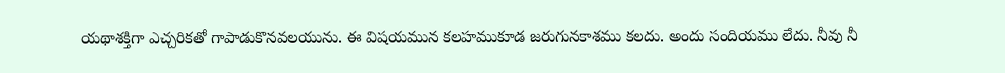యథాశక్తిగా ఎచ్చరికతో గాపాడుకొనవలయును. ఈ విషయమున కలహముకూడ జరుగునకాశము కలదు. అందు సందియము లేదు. నీవు నీ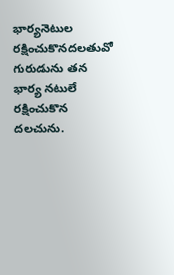భార్యనెటుల రక్షించుకొనదలతువో గురుడును తన భార్య నటులే రక్షించుకొన దలచును.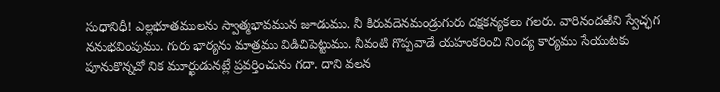సుధానిధీ! ఎల్లభూతములను స్వాత్మభావమున జూడుము. నీ కిరువదెనమండ్రుగురు దక్షకన్యకలు గలరు. వారినందఱిని స్వేచ్ఛగ ననుభవింపుము. గురు భార్యను మాత్రము విడిచిపెట్టుము. నీవంటి గొప్పవాడే యహంకరించి నింద్య కార్యము సేయుటకు పూనుకొన్నచో నిక మూర్ఖుడునట్లే ప్రవర్తించును గదా. దాని వలన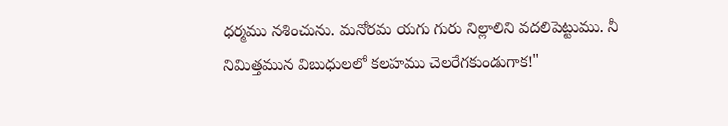ధర్మము నశించును. మనోరమ యగు గురు నిల్లాలిని వదలిపెట్టుము. నీ నిమిత్తమున విబుధులలో కలహము చెలరేగకుండుగాక!"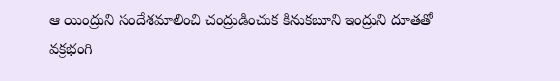ఆ యింద్రుని సందేశమాలించి చంద్రుడించుక కినుకబూని ఇంద్రుని దూతతో వక్రభంగి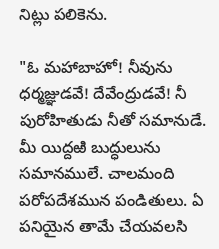నిట్లు పలికెను.

"ఓ మహాబాహో! నీవును ధర్మజ్ఞుడవే! దేవేంద్రుడవే! నీ పురోహితుడు నీతో సమానుడే. మీ యిద్దఱి బుద్ధులును సమానములే. చాలమంది పరోపదేశమున పండితులు. ఏ పనియైన తామే చేయవలసి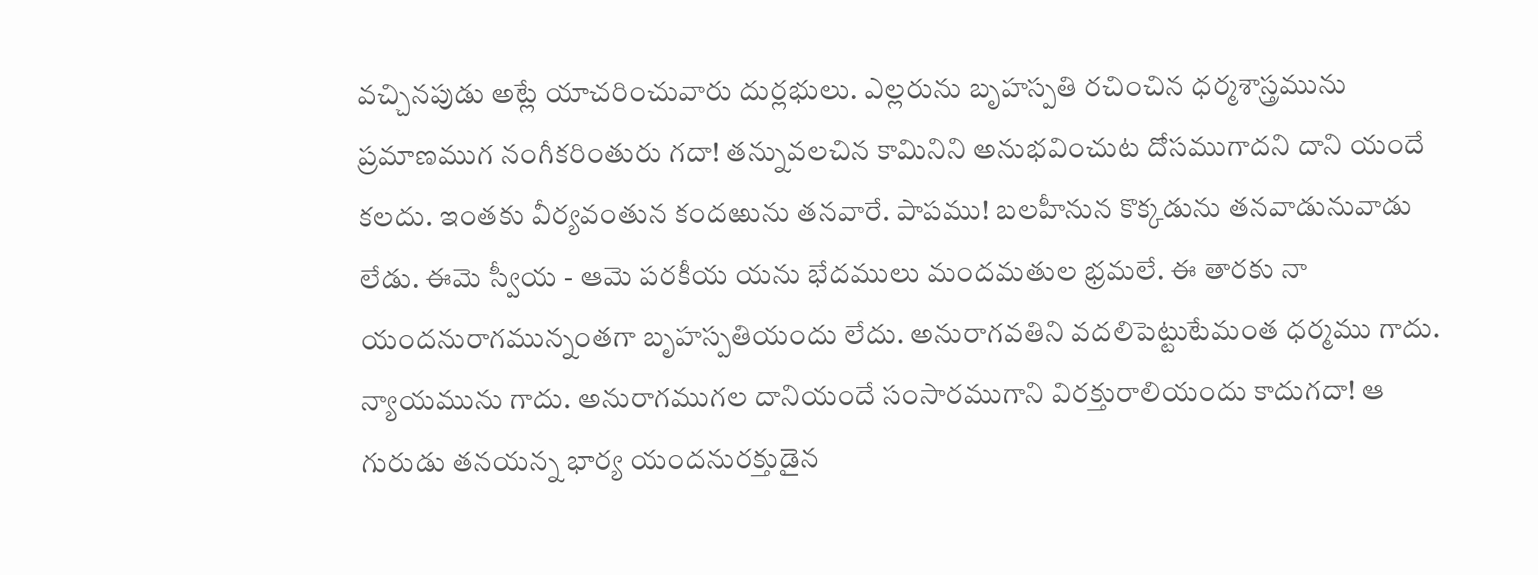వచ్చినపుడు అట్లే యాచరించువారు దుర్లభులు. ఎల్లరును బృహస్పతి రచించిన ధర్మశాస్త్రమును ప్రమాణముగ నంగీకరింతురు గదా! తన్నువలచిన కామినిని అనుభవించుట దోసముగాదని దాని యందే కలదు. ఇంతకు వీర్యవంతున కందఱును తనవారే. పాపము! బలహీనున కొక్కడును తనవాడునువాడు లేడు. ఈమె స్వీయ - ఆమె పరకీయ యను భేదములు మందమతుల భ్రమలే. ఈ తారకు నా యందనురాగమున్నంతగా బృహస్పతియందు లేదు. అనురాగవతిని వదలిపెట్టుటేమంత ధర్మము గాదు. న్యాయమును గాదు. అనురాగముగల దానియందే సంసారముగాని విరక్తురాలియందు కాదుగదా! ఆ గురుడు తనయన్న భార్య యందనురక్తుడైన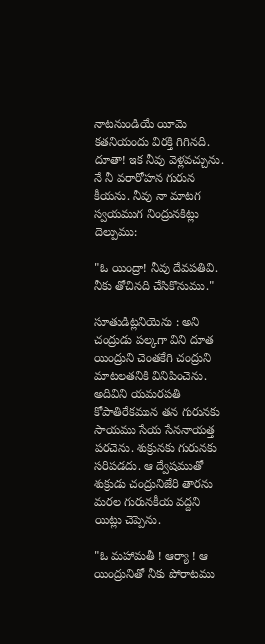నాటనుండియే యీమె కతనియందు విరక్తి గిగినది. దూతా! ఇక నీవు వెళ్లవచ్చును. నే నీ వరారోహన గురున కీయను. నీవు నా మాటగ స్వయముగ నింద్రునకిట్లు దెల్పుము:

"ఓ యింద్రా! నీవు దేవపతివి. నీకు తోచినది చేసికొనుము."

సూతుడిట్లనియెను : అని చంద్రుడు పల్కగా విని దూత యింద్రుని చెంతకేగి చంద్రుని మాటలతనికి వినిపించెను. అదివిని యమరపతి కోపాతిరేకమున తన గురునకు సాయము సేయ సేననాయత్త పరచెను. శుక్రునకు గురునకు సరిపడదు. ఆ ద్వేషముతో శుక్రుడు చంద్రునిజేరి తారను మరల గురునకీయ వద్దని యిట్లు చెప్పెను.

"ఓ మహామతీ ! ఆర్యా ! ఆ యింద్రునితో నీకు పోరాటము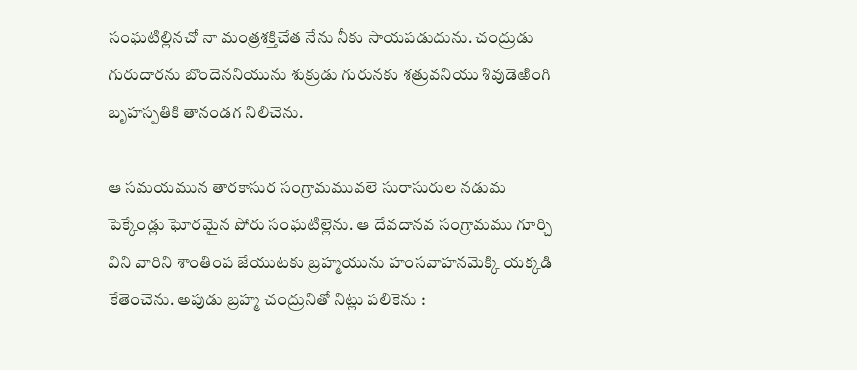సంఘటిల్లినచో నా మంత్రశక్తిచేత నేను నీకు సాయపడుదును. చంద్రుడు గురుదారను బొందెననియును శుక్రుడు గురునకు శత్రువనియు శివుడెఱింగి బృహస్పతికి తానండగ నిలిచెను.

ఆ సమయమున తారకాసుర సంగ్రామమువలె సురాసురుల నడుమ పెక్కేండ్లు ఘోరమైన పోరు సంఘటిల్లెను. ఆ దేవదానవ సంగ్రామము గూర్చి విని వారిని శాంతింప జేయుటకు బ్రహ్మయును హంసవాహనమెక్కి యక్కడి కేతెంచెను. అపుడు బ్రహ్మ చంద్రునితో నిట్లు పలికెను :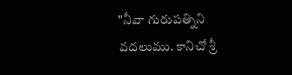"నీవా గురుపత్నిని వదలుము. కానిచో శ్రీ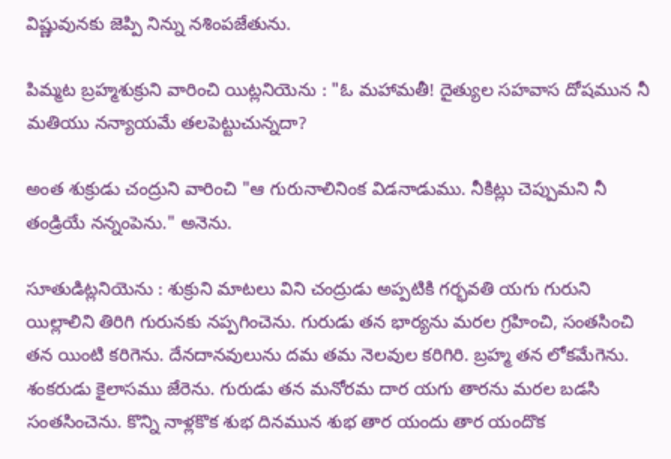విష్ణువునకు జెప్పి నిన్ను నశింపజేతును.

పిమ్మట బ్రహ్మశుక్రుని వారించి యిట్లనియెను : "ఓ మహామతీ! దైత్యుల సహవాస దోషమున నీ మతియు నన్యాయమే తలపెట్టుచున్నదా?

అంత శుక్రుడు చంద్రుని వారించి "ఆ గురునాలినింక విడనాడుము. నీకిట్లు చెప్పుమని నీ తండ్రియే నన్నంపెను." అనెను.

సూతుడిట్లనియెను : శుక్రుని మాటలు విని చంద్రుడు అప్పటికి గర్భవతి యగు గురుని యిల్లాలిని తిరిగి గురునకు నప్పగించెను. గురుడు తన భార్యను మరల గ్రహించి, సంతసించి తన యింటి కరిగెను. దేనదానవులును దమ తమ నెలవుల కరిగిరి. బ్రహ్మ తన లోకమేగెను. శంకరుడు కైలాసము జేరెను. గురుడు తన మనోరమ దార యగు తారను మరల బడసి సంతసించెను. కొన్ని నాళ్లకొక శుభ దినమున శుభ తార యందు తార యందొక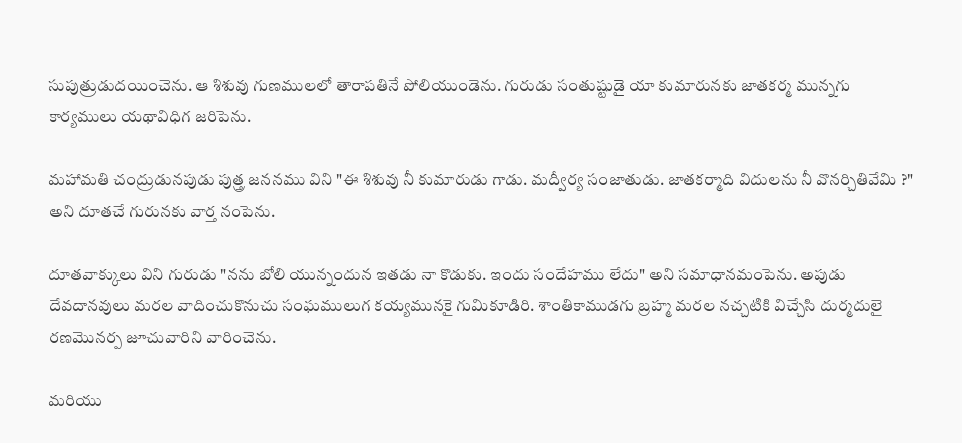సుపుత్రుడుదయించెను. ఆ శిశువు గుణములలో తారాపతినే పోలియుండెను. గురుడు సంతుష్టుడై యా కుమారునకు జాతకర్మ మున్నగు కార్యములు యథావిధిగ జరిపెను.

మహామతి చంద్రుడునపుడు పుత్త్ర జననము విని "ఈ శిశువు నీ కుమారుడు గాడు. మద్వీర్య సంజాతుడు. జాతకర్మాది విదులను నీ వొనర్చితివేమి ?" అని దూతచే గురునకు వార్త నంపెను.

దూతవాక్కులు విని గురుడు "నను బోలి యున్నందున ఇతడు నా కొడుకు. ఇందు సందేహము లేదు" అని సమాధానమంపెను. అపుడు దేవదానవులు మరల వాదించుకొనుచు సంఘములుగ కయ్యమునకై గుమికూడిరి. శాంతికాముడగు బ్రహ్మ మరల నచ్చటికి విచ్చేసి దుర్మదులై రణమొనర్ప జూచువారిని వారించెను.

మరియు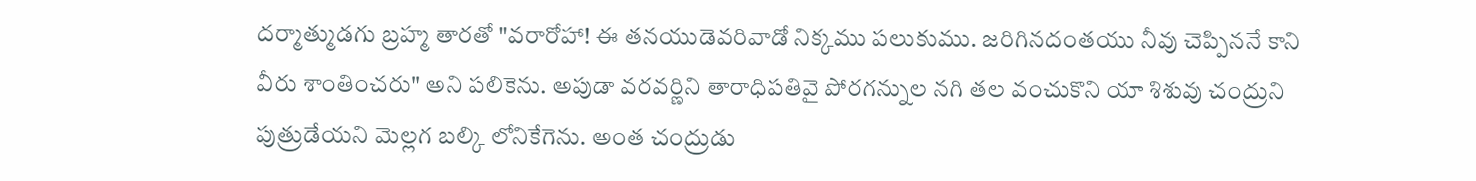దర్మాత్ముడగు బ్రహ్మ తారతో "వరారోహా! ఈ తనయుడెవరివాడో నిక్కము పలుకుము. జరిగినదంతయు నీవు చెప్పిననే కాని వీరు శాంతించరు" అని పలికెను. అపుడా వరవర్ణిని తారాధిపతివై పోరగన్నుల నగి తల వంచుకొని యా శిశువు చంద్రుని పుత్రుడేయని మెల్లగ బల్కి లోనికేగెను. అంత చంద్రుడు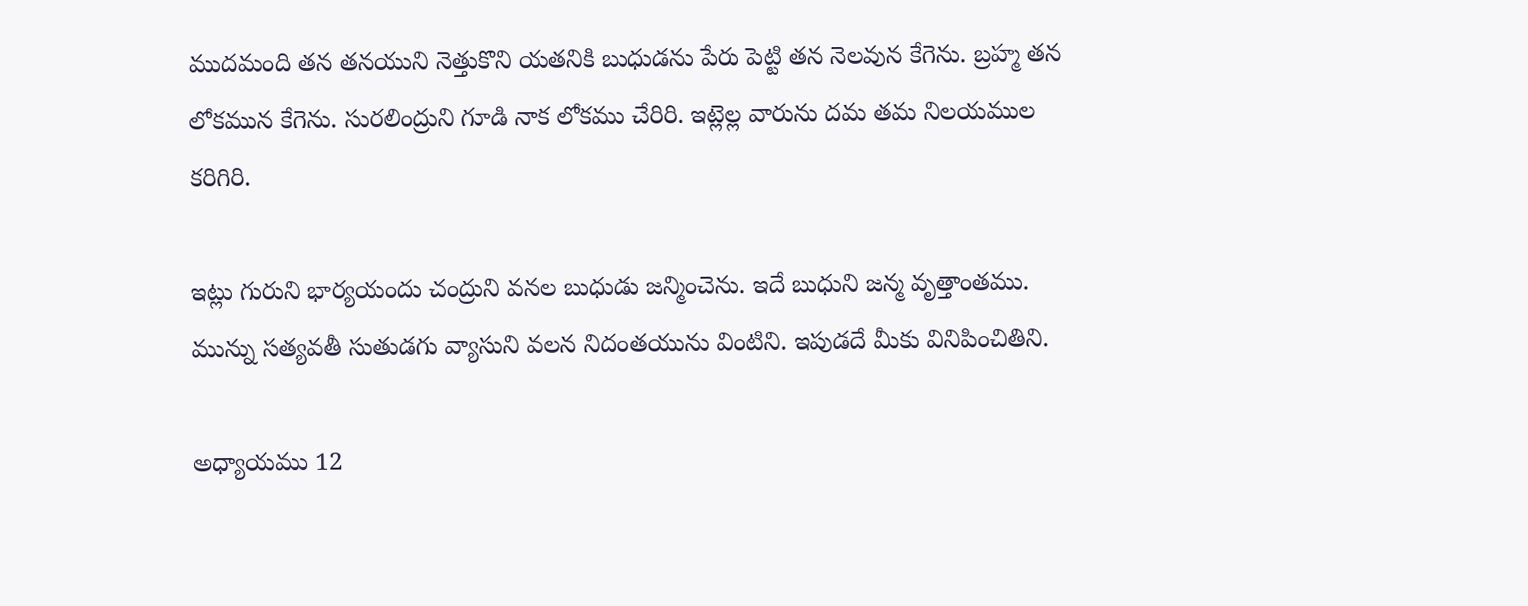ముదమంది తన తనయుని నెత్తుకొని యతనికి బుధుడను పేరు పెట్టి తన నెలవున కేగెను. బ్రహ్మ తన లోకమున కేగెను. సురలింద్రుని గూడి నాక లోకము చేరిరి. ఇట్లెల్ల వారును దమ తమ నిలయముల కరిగిరి.

ఇట్లు గురుని భార్యయందు చంద్రుని వనల బుధుడు జన్మించెను. ఇదే బుధుని జన్మ వృత్తాంతము. మున్ను సత్యవతీ సుతుడగు వ్యాసుని వలన నిదంతయును వింటిని. ఇపుడదే మీకు వినిపించితిని.

అధ్యాయము 12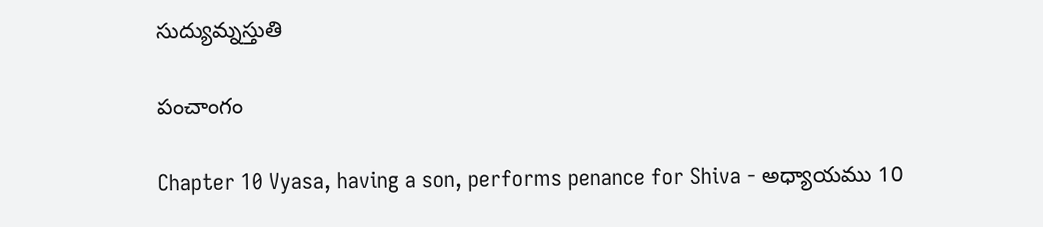సుద్యుమ్నస్తుతి

పంచాంగం

Chapter 10 Vyasa, having a son, performs penance for Shiva - అధ్యాయము 10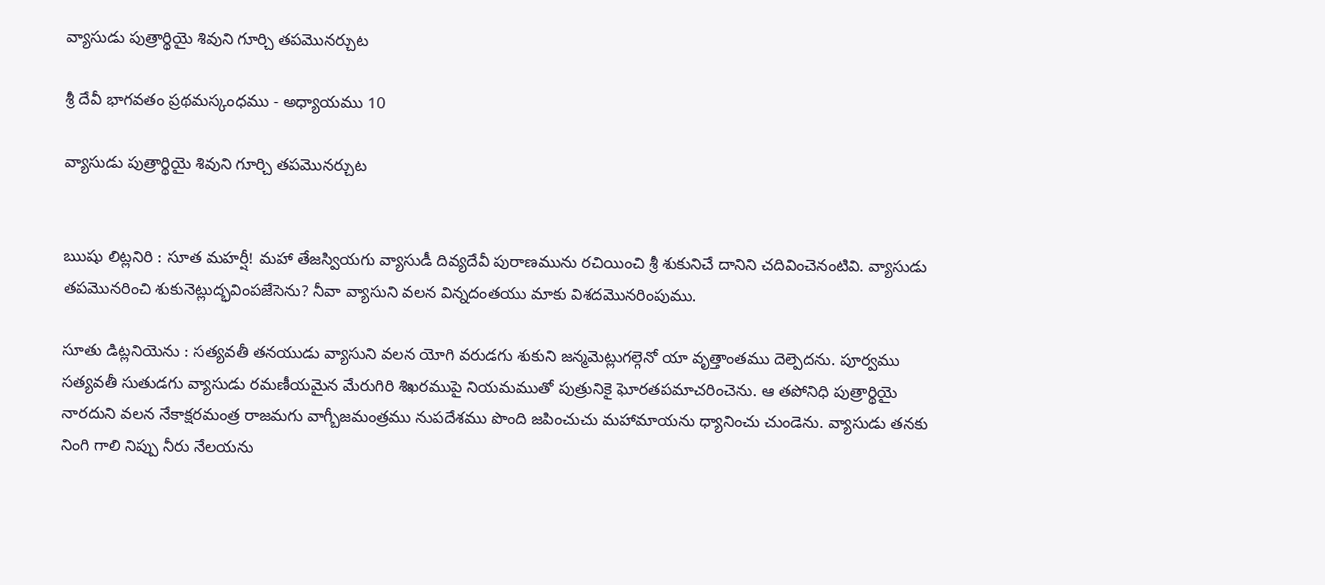వ్యాసుడు పుత్రార్థియై శివుని గూర్చి తపమొనర్చుట

శ్రీ దేవీ భాగవతం ప్రథమస్కంధము - అధ్యాయము 10

వ్యాసుడు పుత్రార్థియై శివుని గూర్చి తపమొనర్చుట


ఋషు లిట్లనిరి : సూత మహర్షీ! మహా తేజస్వియగు వ్యాసుడీ దివ్యదేవీ పురాణమును రచియించి శ్రీ శుకునిచే దానిని చదివించెనంటివి. వ్యాసుడు తపమొనరించి శుకునెట్లుద్భవింపజేసెను? నీవా వ్యాసుని వలన విన్నదంతయు మాకు విశదమొనరింపుము.

సూతు డిట్లనియెను : సత్యవతీ తనయుడు వ్యాసుని వలన యోగి వరుడగు శుకుని జన్మమెట్లుగల్గెనో యా వృత్తాంతము దెల్పెదను. పూర్వము సత్యవతీ సుతుడగు వ్యాసుడు రమణీయమైన మేరుగిరి శిఖరముపై నియమముతో పుత్రునికై ఘోరతపమాచరించెను. ఆ తపోనిధి పుత్రార్థియై నారదుని వలన నేకాక్షరమంత్ర రాజమగు వాగ్బీజమంత్రము నుపదేశము పొంది జపించుచు మహామాయను ధ్యానించు చుండెను. వ్యాసుడు తనకు నింగి గాలి నిప్పు నీరు నేలయను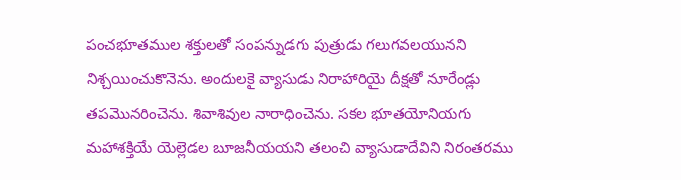పంచభూతముల శక్తులతో సంపన్నుడగు పుత్రుడు గలుగవలయునని నిశ్చయించుకొనెను. అందులకై వ్యాసుడు నిరాహారియై దీక్షతో నూరేండ్లు తపమొనరించెను. శివాశివుల నారాధించెను. సకల భూతయోనియగు మహాశక్తియే యెల్లెడల బూజనీయయని తలంచి వ్యాసుడాదేవిని నిరంతరము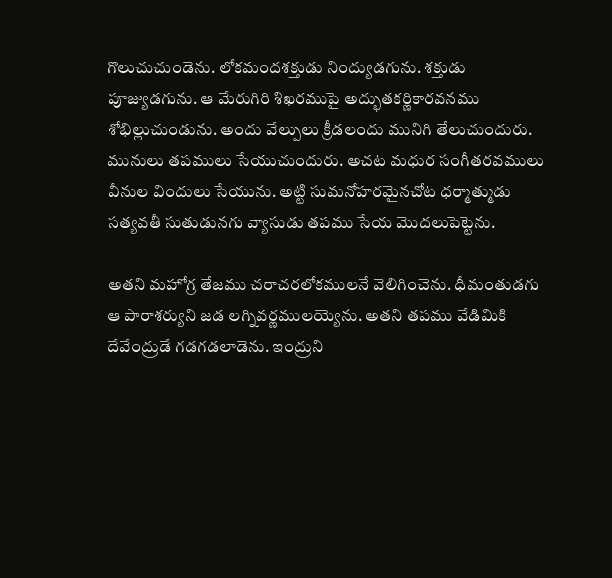గొలుచుచుండెను. లోకమందశక్తుడు నింద్యుడగును. శక్తుడు పూజ్యుడగును. ఆ మేరుగిరి శిఖరముపై అద్భుతకర్ణికారవనము శోభిల్లుచుండును. అందు వేల్పులు క్రీడలందు మునిగి తేలుచుందురు. మునులు తపములు సేయుచుందురు. అచట మధుర సంగీతరవములు వీనుల విందులు సేయును. అట్టి సుమనోహరమైనచోట ధర్మాత్ముడు సత్యవతీ సుతుడునగు వ్యాసుడు తపము సేయ మొదలుపెట్టెను.

అతని మహోగ్ర తేజము చరాచరలోకములనే వెలిగించెను. ధీమంతుడగు ఆ పారాశర్యుని జడ లగ్నివర్ణములయ్యెను. అతని తపము వేడిమికి దేవేంద్రుడే గడగడలాడెను. ఇంద్రుని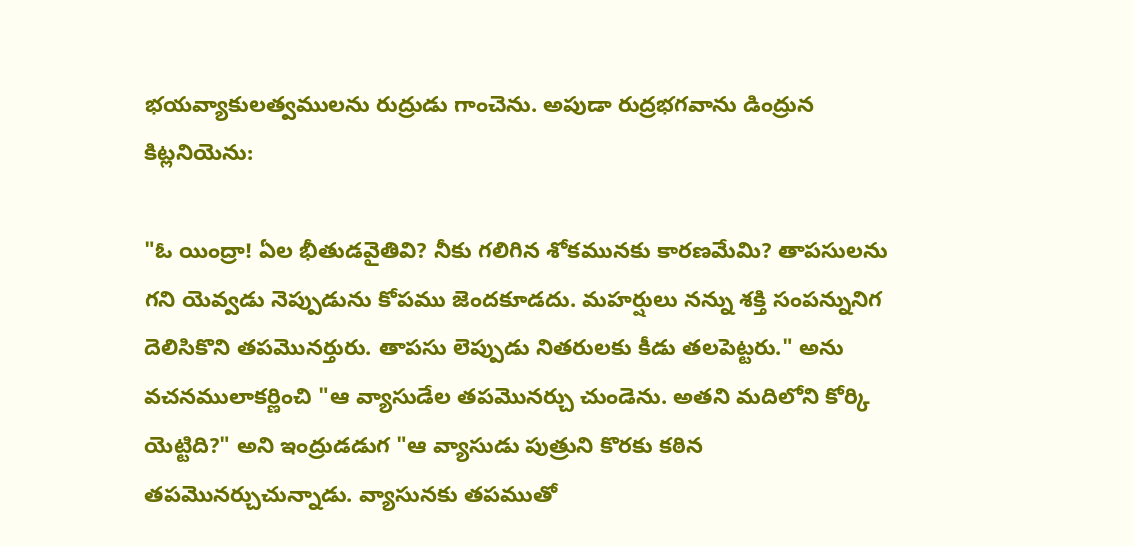భయవ్యాకులత్వములను రుద్రుడు గాంచెను. అపుడా రుద్రభగవాను డింద్రున కిట్లనియెను:

"ఓ యింద్రా! ఏల భీతుడవైతివి? నీకు గలిగిన శోకమునకు కారణమేమి? తాపసులను గని యెవ్వడు నెప్పుడును కోపము జెందకూడదు. మహర్షులు నన్ను శక్తి సంపన్నునిగ దెలిసికొని తపమొనర్తురు. తాపసు లెప్పుడు నితరులకు కీడు తలపెట్టరు." అను వచనములాకర్ణించి "ఆ వ్యాసుడేల తపమొనర్చు చుండెను. అతని మదిలోని కోర్కి యెట్టిది?" అని ఇంద్రుడడుగ "ఆ వ్యాసుడు పుత్రుని కొరకు కఠిన తపమొనర్చుచున్నాడు. వ్యాసునకు తపముతో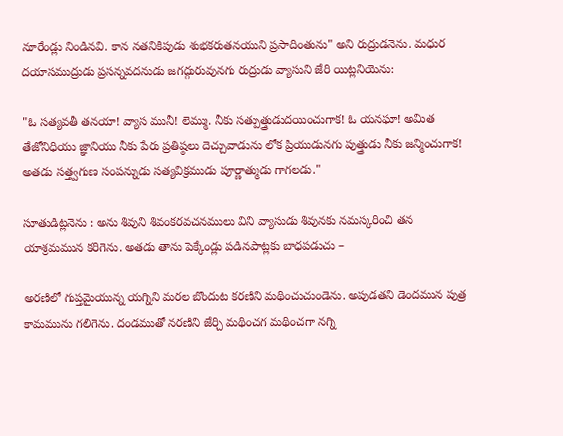నూరేండ్లు నిండినవి. కాన నతనికిపుడు శుభకరుతనయుని ప్రసాదింతును" అని రుద్రుడనెను. మధుర దయాసముద్రుడు ప్రసన్నవదనుడు జగద్గురువునగు రుద్రుడు వ్యాసుని జేరి యిట్లనియెను:

"ఓ సత్యవతీ తనయా! వ్యాస మునీ! లెమ్ము. నీకు సత్పుత్త్రుడుదయించుగాక! ఓ యనఘా! అమిత తేజోనిధియు జ్ఞానియు నీకు పేరు ప్రతిష్ఠలు దెచ్చువాడును లోక ప్రియుడునగు పుత్త్రుడు నీకు జన్మించుగాక! అతడు సత్త్వగుణ సంపన్నుడు సత్యవిక్రముడు పూర్ణాత్ముడు గాగలడు."

సూతుడిట్లనెను : అను శివుని శివంకరవచనములు విని వ్యాసుడు శివునకు నమస్కరించి తన యాశ్రమమున కరిగెను. అతడు తాను పెక్కేండ్లు పడినపాట్లకు బాధపడుచు –

అరణిలో గుప్తమైయున్న యగ్నిని మరల బొందుట కరణిని మథించుచుండెను. అపుడతని డెందమున పుత్ర కామమును గలిగెను. దండముతో నరణిని జేర్చి మథించగ మథించగా నగ్ని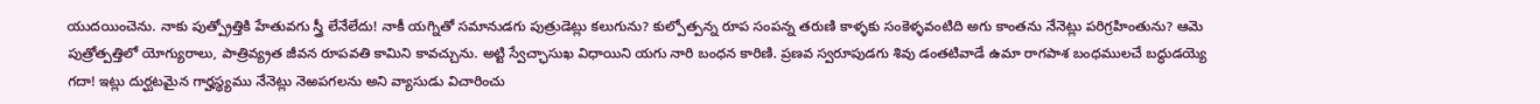యుదయించెను. నాకు పుత్ప్రోత్తికి హేతువగు స్త్రీ లేనేలేదు! నాకీ యగ్నితో సమానుడగు పుత్రుడెట్లు కలుగును? కుల్పోత్పన్న రూప సంపన్న తరుణి కాళ్ళకు సంకెళ్ళవంటిది అగు కాంతను నేనెట్లు పరిగ్రహింతును? ఆమె పుత్రోత్పత్తిలో యోగ్యురాలు, పాత్రివ్య్రత జీవన రూపవతి కామిని కావచ్చును. అట్టి స్వేచ్ఛాసుఖ విధాయిని యగు నారి బంధన కారిణి. ప్రణవ స్వరూపుడగు శివు డంతటివాడే ఉమా రాగపాశ బంధములచే బద్ధుడయ్యె గదా! ఇట్లు దుర్ఘటమైన గార్హస్థ్యము నేనెట్లు నెఱపగలను అని వ్యాసుడు విచారించు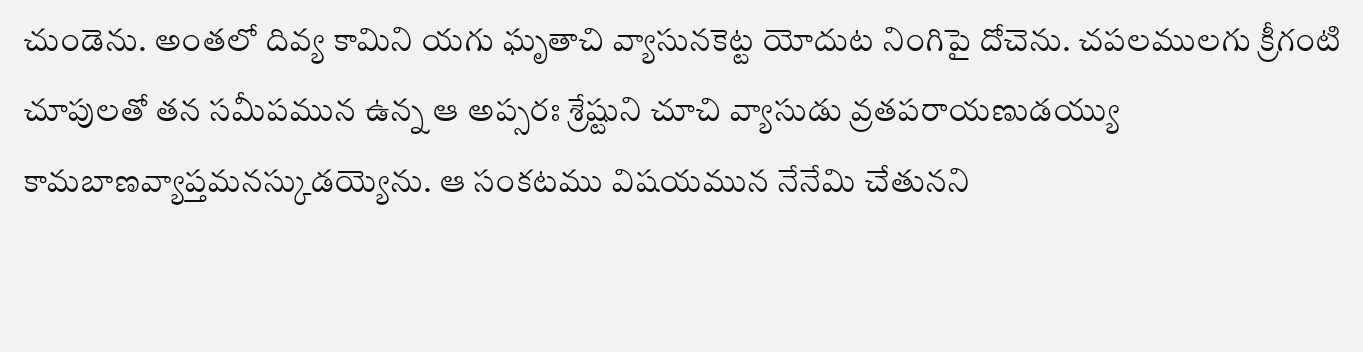చుండెను. అంతలో దివ్య కామిని యగు ఘృతాచి వ్యాసునకెట్ట యోదుట నింగిపై దోచెను. చపలములగు క్రీగంటి చూపులతో తన సమీపమున ఉన్న ఆ అప్సరః శ్రేష్టుని చూచి వ్యాసుడు వ్రతపరాయణుడయ్యు కామబాణవ్యాప్తమనస్కుడయ్యెను. ఆ సంకటము విషయమున నేనేమి చేతునని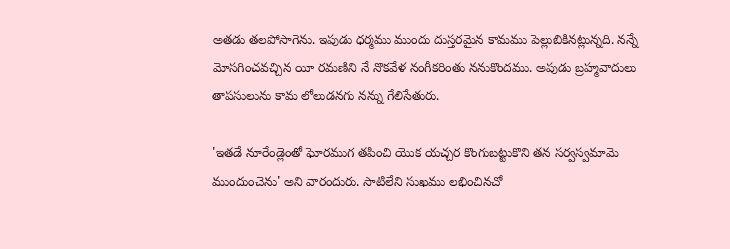అతడు తలపోసాగెను. ఇపుడు ధర్మము ముందు దుస్తరమైన కామము పెల్లుబికినట్లున్నది. నన్నే మోసగించవచ్చిన యీ రమణిని నే నొకవేళ నంగీకరింతు ననుకొందము. అపుడు బ్రహ్మవాదులు తాపసులును కామ లోలుడనగు నన్ను గేలిసేతురు.

'ఇతడే నూరేండ్లెంతో ఘోరముగ తపించి యొక యచ్చర కొంగుబట్టుకొని తన సర్వస్వమామె ముందుంచెను' అని వారందురు. సాటిలేని సుఖము లభించినచో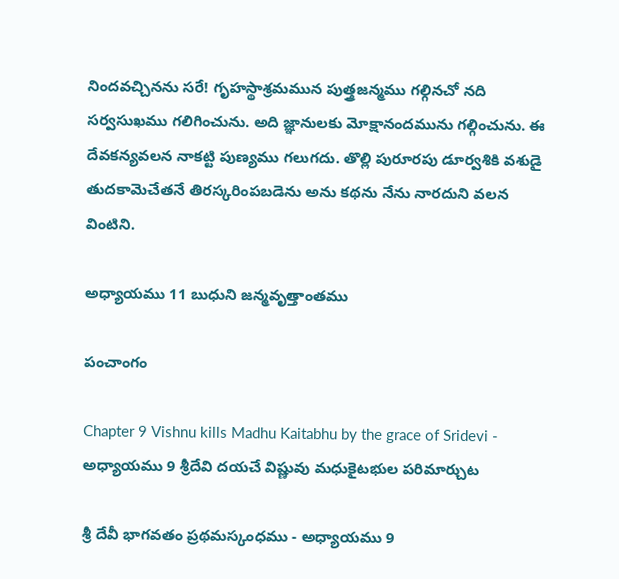నిందవచ్చినను సరే! గృహస్థాశ్రమమున పుత్త్రజన్మము గల్గినచో నది సర్వసుఖము గలిగించును. అది జ్ఞానులకు మోక్షానందమును గల్గించును. ఈ దేవకన్యవలన నాకట్టి పుణ్యము గలుగదు. తొల్లి పురూరపు డూర్వశికి వశుడై తుదకామెచేతనే తిరస్కరింపబడెను అను కథను నేను నారదుని వలన వింటిని.

అధ్యాయము 11 బుధుని జన్మవృత్తాంతము

పంచాంగం

Chapter 9 Vishnu kills Madhu Kaitabhu by the grace of Sridevi - అధ్యాయము 9 శ్రీదేవి దయచే విష్ణువు మధుకైటభుల పరిమార్చుట

శ్రీ దేవీ భాగవతం ప్రథమస్కంధము - అధ్యాయము 9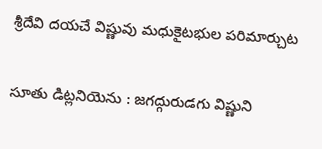శ్రీదేవి దయచే విష్ణువు మధుకైటభుల పరిమార్చుట

సూతు డిట్లనియెను : జగద్గురుడగు విష్ణుని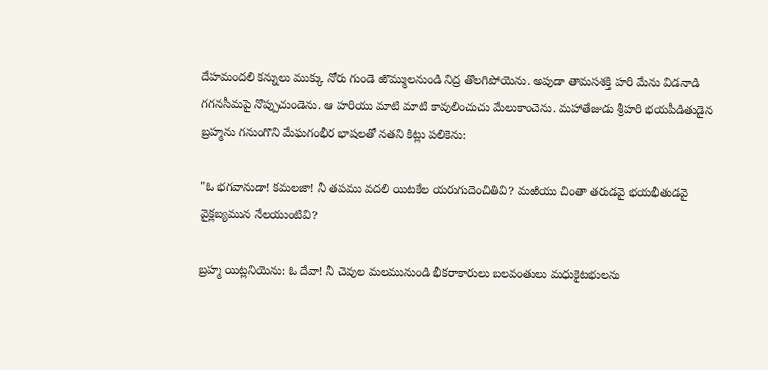దేహమందలి కన్నులు ముక్కు నోరు గుండె ఱొమ్ములనుండి నిద్ర తొలగిపోయెను. అపుడా తామసశక్తి హరి మేను విడనాడి గగనసీమపై నొప్పుచుండెను. ఆ హరియు మాటి మాటి కావులించుచు మేలుకాంచెను. మహాతేజుడు శ్రీహరి భయపీడితుడైన బ్రహ్మను గనుంగొని మేఘగంభీర భాషలతో నతని కిట్లు పలికెను:

"ఓ భగవానుడా! కమలజా! నీ తపము వదలి యిటకేల యరుగుదెంచితివి? మఱియు చింతా తరుడవై భయభీతుడవై వైక్లబ్యమున నేలయుంటివి?

బ్రహ్మ యిట్లనియెను: ఓ దేవా! నీ చెవుల మలమునుండి భీకరాకారులు బలవంతులు మధుకైటభులను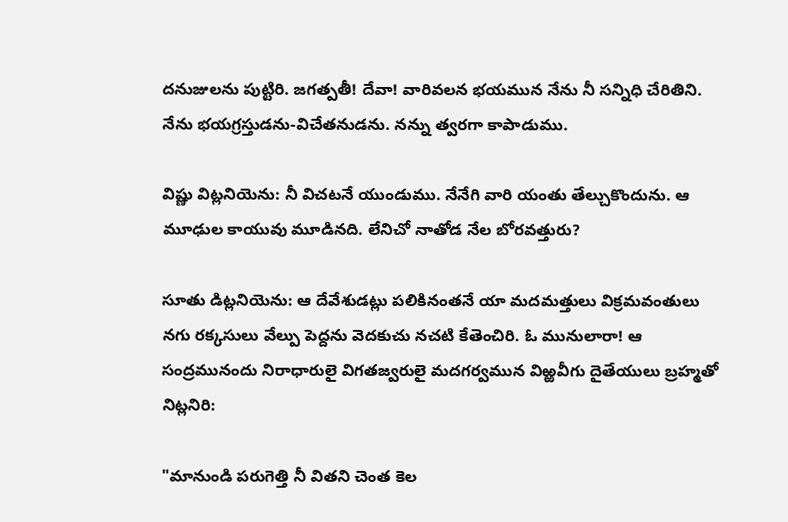దనుజులను పుట్టిరి. జగత్పతీ! దేవా! వారివలన భయమున నేను నీ సన్నిధి చేరితిని. నేను భయగ్రస్తుడను-విచేతనుడను. నన్ను త్వరగా కాపాడుము.

విష్ణు విట్లనియెను: నీ విచటనే యుండుము. నేనేగి వారి యంతు తేల్చుకొందును. ఆ మూఢుల కాయువు మూడినది. లేనిచో నాతోడ నేల బోరవత్తురు?

సూతు డిట్లనియెను: ఆ దేవేశుడట్లు పలికినంతనే యా మదమత్తులు విక్రమవంతులు నగు రక్కసులు వేల్పు పెద్దను వెదకుచు నచటి కేతెంచిరి. ఓ మునులారా! ఆ సంద్రమునందు నిరాధారులై విగతజ్వరులై మదగర్వమున విఱ్ఱవీగు దైతేయులు బ్రహ్మతో నిట్లనిరి:

"మానుండి పరుగెత్తి నీ వితని చెంత కెల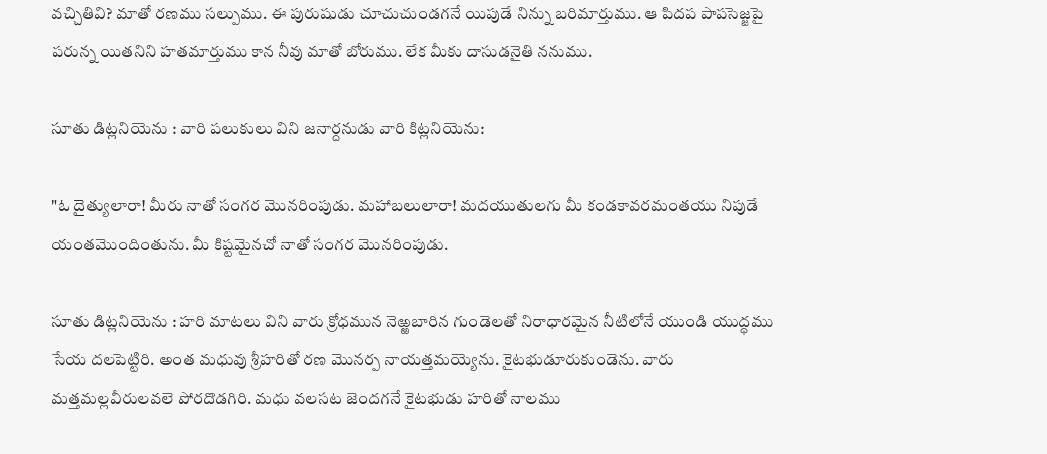వచ్చితివి? మాతో రణము సల్పుము. ఈ పురుషుడు చూచుచుండగనే యిపుడే నిన్ను బరిమార్తుము. ఆ పిదప పాపసెజ్జపై పరున్న యితనిని హతమార్తుము కాన నీవు మాతో బోరుము. లేక మీకు దాసుడనైతి ననుము.

సూతు డిట్లనియెను : వారి పలుకులు విని జనార్దనుడు వారి కిట్లనియెను:

"ఓ దైత్యులారా! మీరు నాతో సంగర మొనరింపుడు. మహాబలులారా! మదయుతులగు మీ కండకావరమంతయు నిపుడే యంతమొందింతును. మీ కిష్టమైనచో నాతో సంగర మొనరింపుడు.

సూతు డిట్లనియెను : హరి మాటలు విని వారు క్రోధమున నెఱ్ఱబారిన గుండెలతో నిరాధారమైన నీటిలోనే యుండి యుద్ధము సేయ దలపెట్టిరి. అంత మధువు శ్రీహరితో రణ మొనర్ప నాయత్తమయ్యెను. కైటభుడూరుకుండెను. వారు మత్తమల్లవీరులవలె పోరదొడగిరి. మధు వలసట జెందగనే కైటభుడు హరితో నాలము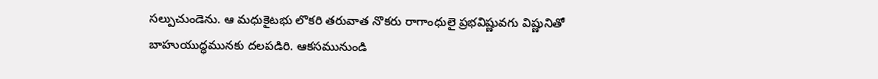సల్పుచుండెను. ఆ మధుకైటభు లొకరి తరువాత నొకరు రాగాంధులై ప్రభవిష్ణువగు విష్ణునితో బాహుయుద్ధమునకు దలపడిరి. ఆకసమునుండి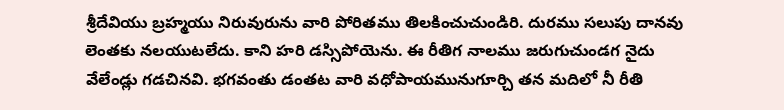శ్రీదేవియు బ్రహ్మయు నిరువురును వారి పోరితము తిలకించుచుండిరి. దురము సలుపు దానవు లెంతకు నలయుటలేదు. కాని హరి డస్సిపోయెను. ఈ రీతిగ నాలము జరుగుచుండగ నైదు వేలేండ్లు గడచినవి. భగవంతు డంతట వారి వధోపాయమునుగూర్చి తన మదిలో నీ రీతి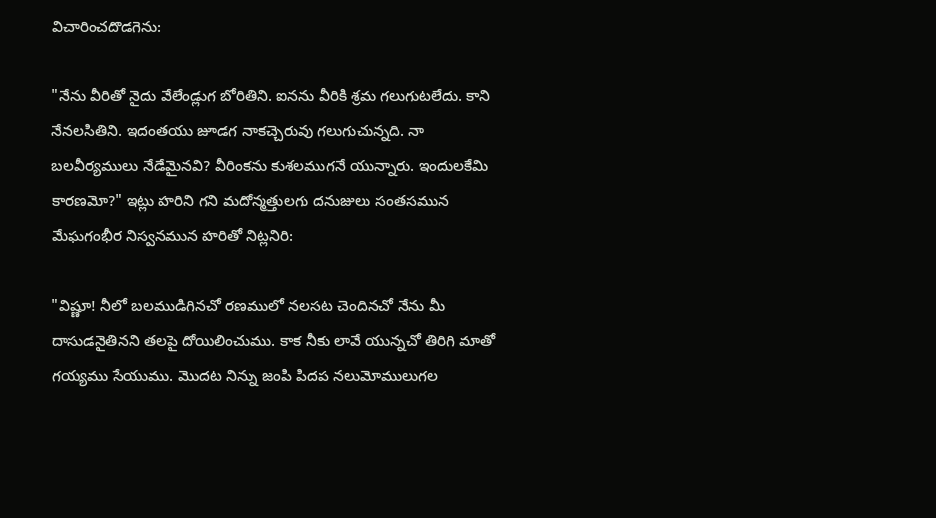విచారించదొడగెను:

"నేను వీరితో నైదు వేలేండ్లుగ బోరితిని. ఐనను వీరికి శ్రమ గలుగుటలేదు. కాని నేనలసితిని. ఇదంతయు జూడగ నాకచ్చెరువు గలుగుచున్నది. నా బలవీర్యములు నేడేమైనవి? వీరింకను కుశలముగనే యున్నారు. ఇందులకేమి కారణమో?" ఇట్లు హరిని గని మదోన్మత్తులగు దనుజులు సంతసమున మేఘగంభీర నిస్వనమున హరితో నిట్లనిరి:

"విష్ణూ! నీలో బలముడిగినచో రణములో నలసట చెందినచో నేను మీ దాసుడనైతినని తలపై దోయిలించుము. కాక నీకు లావే యున్నచో తిరిగి మాతో గయ్యము సేయుము. మొదట నిన్ను జంపి పిదప నలుమోములుగల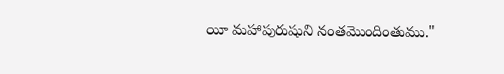యీ మహాపురుషుని నంతమొందింతుము."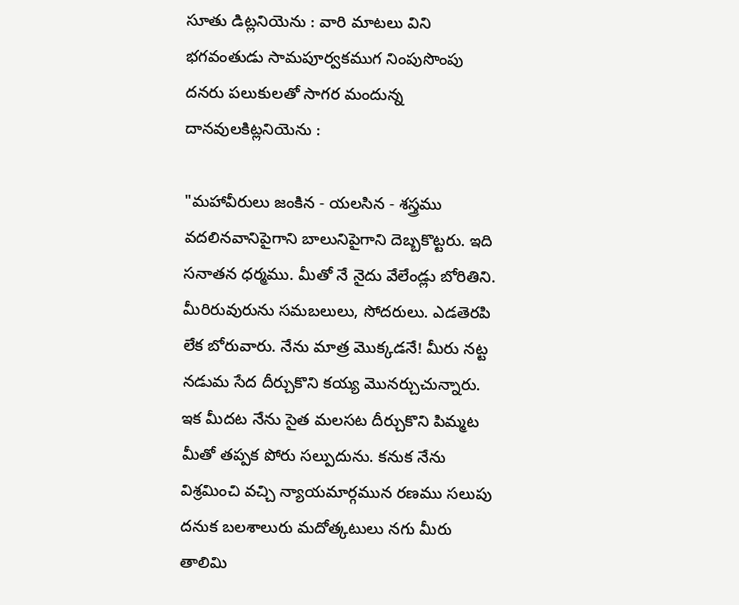సూతు డిట్లనియెను : వారి మాటలు విని భగవంతుడు సామపూర్వకముగ నింపుసొంపు దనరు పలుకులతో సాగర మందున్న దానవులకిట్లనియెను :

"మహావీరులు జంకిన - యలసిన - శస్త్రము వదలినవానిపైగాని బాలునిపైగాని దెబ్బకొట్టరు. ఇది సనాతన ధర్మము. మీతో నే నైదు వేలేండ్లు బోరితిని. మీరిరువురును సమబలులు, సోదరులు. ఎడతెరపి లేక బోరువారు. నేను మాత్ర మొక్కడనే! మీరు నట్ట నడుమ సేద దీర్చుకొని కయ్య మొనర్చుచున్నారు. ఇక మీదట నేను సైత మలసట దీర్చుకొని పిమ్మట మీతో తప్పక పోరు సల్పుదును. కనుక నేను విశ్రమించి వచ్చి న్యాయమార్గమున రణము సలుపు దనుక బలశాలురు మదోత్కటులు నగు మీరు తాలిమి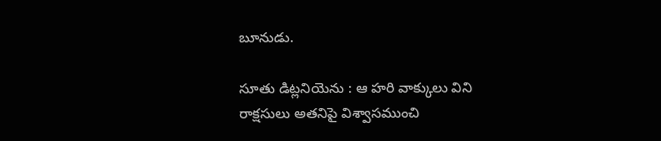బూనుడు.

సూతు డిట్లనియెను : ఆ హరి వాక్కులు విని రాక్షసులు అతనిపై విశ్వాసముంచి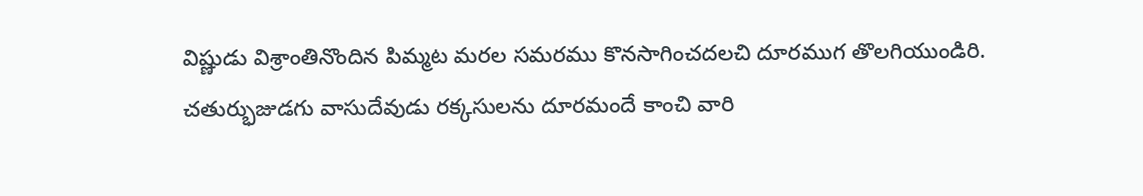విష్ణుడు విశ్రాంతినొందిన పిమ్మట మరల సమరము కొనసాగించదలచి దూరముగ తొలగియుండిరి. చతుర్భుజుడగు వాసుదేవుడు రక్కసులను దూరమందే కాంచి వారి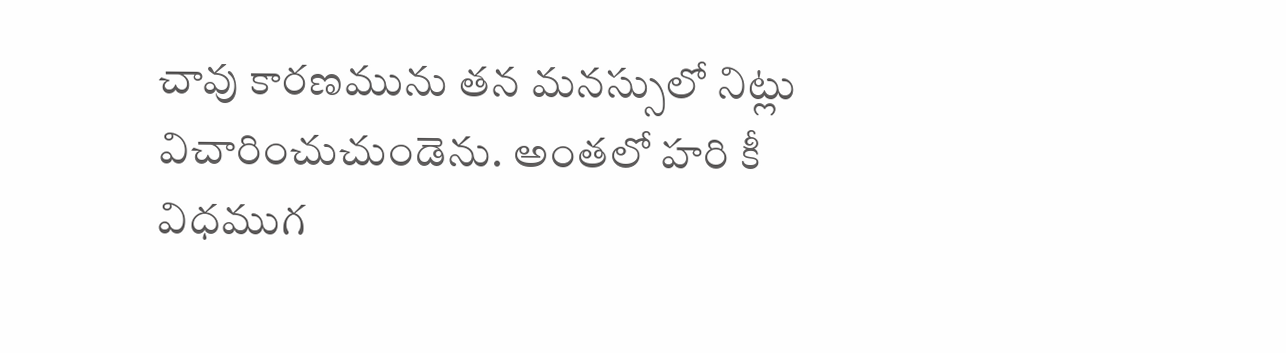చావు కారణమును తన మనస్సులో నిట్లు విచారించుచుండెను. అంతలో హరి కీ విధముగ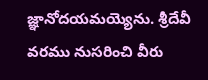జ్ఞానోదయమయ్యెను. శ్రీదేవీ వరము నుసరించి వీరు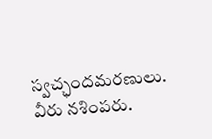స్వచ్ఛందమరణులు. వీరు నశింపరు.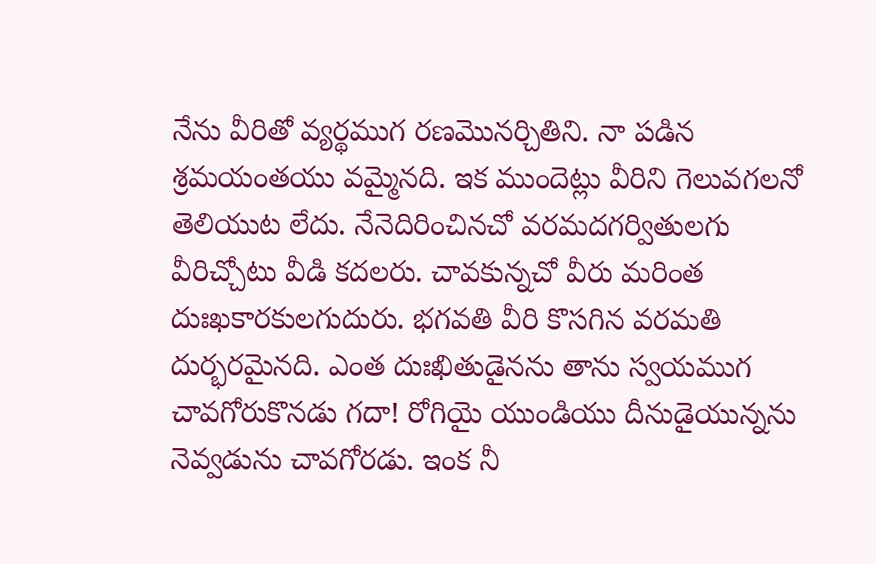నేను వీరితో వ్యర్థముగ రణమొనర్చితిని. నా పడిన శ్రమయంతయు వమ్మైనది. ఇక ముందెట్లు వీరిని గెలువగలనో తెలియుట లేదు. నేనెదిరించినచో వరమదగర్వితులగు వీరిచ్చోటు వీడి కదలరు. చావకున్నచో వీరు మరింత దుఃఖకారకులగుదురు. భగవతి వీరి కొసగిన వరమతి దుర్భరమైనది. ఎంత దుఃఖితుడైనను తాను స్వయముగ చావగోరుకొనడు గదా! రోగియై యుండియు దీనుడైయున్నను నెవ్వడును చావగోరడు. ఇంక నీ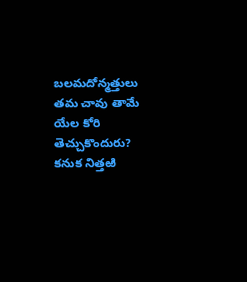బలమదోన్మత్తులు తమ చావు తామే యేల కోరి తెచ్చుకొందురు? కనుక నిత్తఱి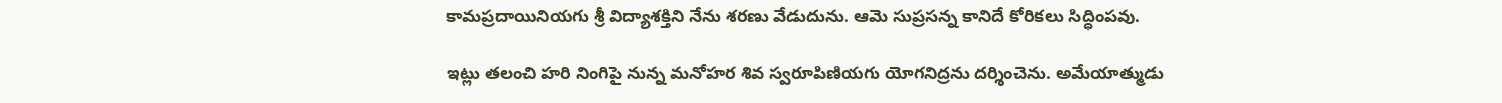కామప్రదాయినియగు శ్రీ విద్యాశక్తిని నేను శరణు వేడుదును. ఆమె సుప్రసన్న కానిదే కోరికలు సిద్ధింపవు.

ఇట్లు తలంచి హరి నింగిపై నున్న మనోహర శివ స్వరూపిణియగు యోగనిద్రను దర్శించెను. అమేయాత్ముడు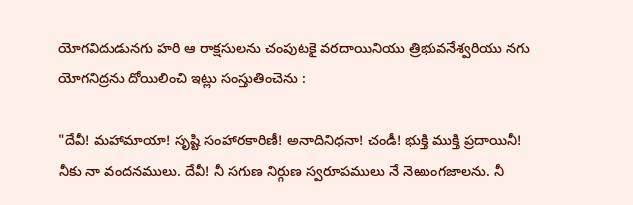యోగవిదుడునగు హరి ఆ రాక్షసులను చంపుటకై వరదాయినియు త్రిభువనేశ్వరియు నగు యోగనిద్రను దోయిలించి ఇట్లు సంస్తుతించెను :

"దేవీ! మహామాయా! సృష్టి సంహారకారిణీ! అనాదినిధనా! చండీ! భుక్తి ముక్తి ప్రదాయినీ! నీకు నా వందనములు. దేవీ! నీ సగుణ నిర్గుణ స్వరూపములు నే నెఱుంగజాలను. నీ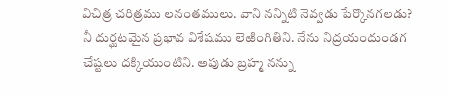విచిత్ర చరిత్రము లనంతములు. వాని నన్నిటి నెవ్వడు పేర్కొనగలడు? నీ దుర్ఘటమైన ప్రభావ విశేషము లెఱింగితిని. నేను నిద్రయందుండగ చేష్టలు దక్కియుంటిని. అపుడు బ్రహ్మ నన్ను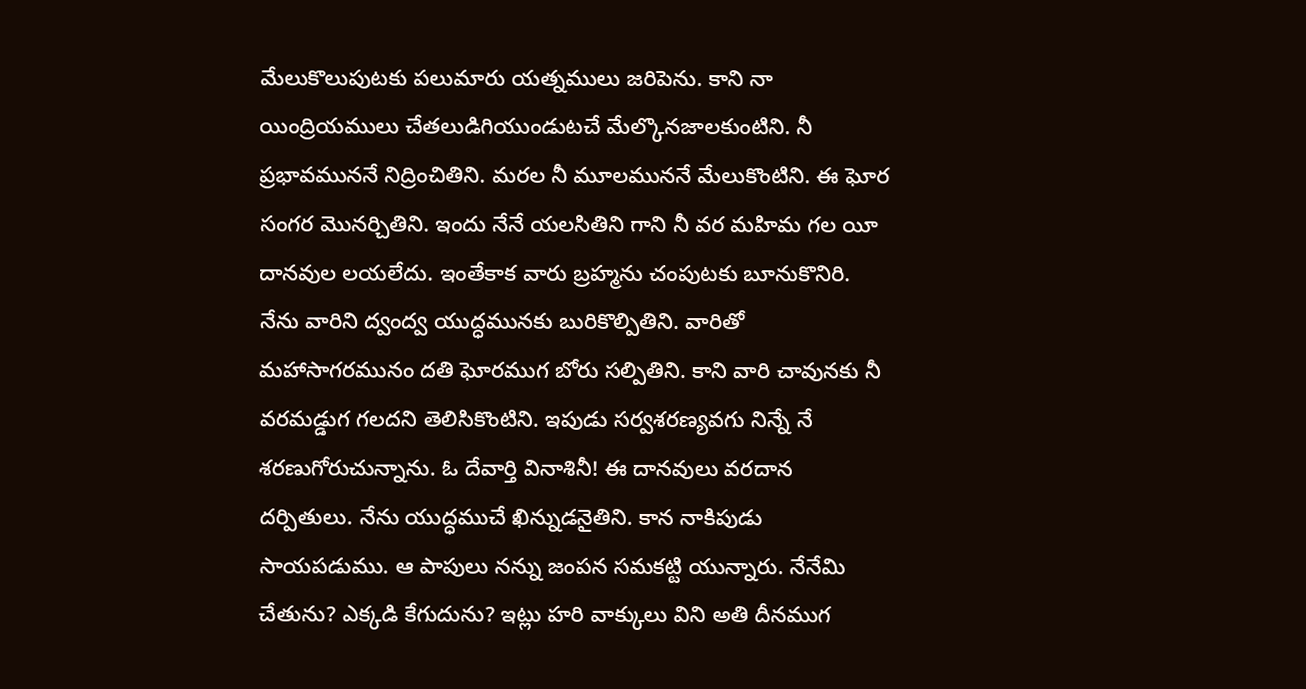మేలుకొలుపుటకు పలుమారు యత్నములు జరిపెను. కాని నా యింద్రియములు చేతలుడిగియుండుటచే మేల్కొనజాలకుంటిని. నీ ప్రభావముననే నిద్రించితిని. మరల నీ మూలముననే మేలుకొంటిని. ఈ ఘోర సంగర మొనర్చితిని. ఇందు నేనే యలసితిని గాని నీ వర మహిమ గల యీ దానవుల లయలేదు. ఇంతేకాక వారు బ్రహ్మను చంపుటకు బూనుకొనిరి. నేను వారిని ద్వంద్వ యుద్ధమునకు బురికొల్పితిని. వారితో మహాసాగరమునం దతి ఘోరముగ బోరు సల్పితిని. కాని వారి చావునకు నీ వరమడ్డుగ గలదని తెలిసికొంటిని. ఇపుడు సర్వశరణ్యవగు నిన్నే నే శరణుగోరుచున్నాను. ఓ దేవార్తి వినాశినీ! ఈ దానవులు వరదాన దర్పితులు. నేను యుద్ధముచే ఖిన్నుడనైతిని. కాన నాకిపుడు సాయపడుము. ఆ పాపులు నన్ను జంపన సమకట్టి యున్నారు. నేనేమి చేతును? ఎక్కడి కేగుదును? ఇట్లు హరి వాక్కులు విని అతి దీనముగ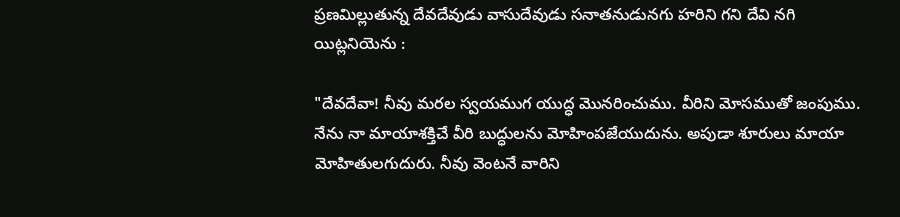ప్రణమిల్లుతున్న దేవదేవుడు వాసుదేవుడు సనాతనుడునగు హరిని గని దేవి నగి యిట్లనియెను :

"దేవదేవా! నీవు మరల స్వయముగ యుద్ధ మొనరించుము. వీరిని మోసముతో జంపుము. నేను నా మాయాశక్తిచే వీరి బుద్ధులను మోహింపజేయుదును. అపుడా శూరులు మాయా మోహితులగుదురు. నీవు వెంటనే వారిని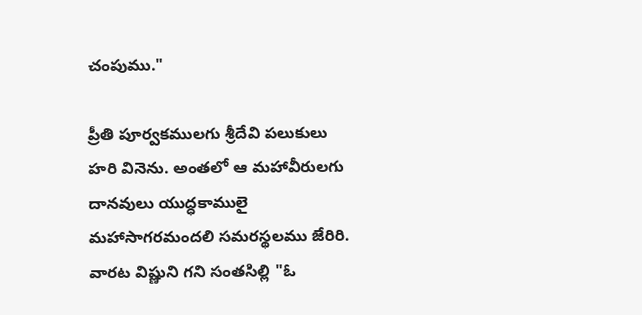చంపుము."

ప్రీతి పూర్వకములగు శ్రీదేవి పలుకులు హరి వినెను. అంతలో ఆ మహావీరులగు దానవులు యుద్ధకాములై మహాసాగరమందలి సమరస్థలము జేరిరి. వారట విష్ణుని గని సంతసిల్లి "ఓ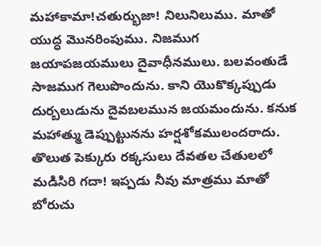మహాకామా!చతుర్భుజా! నిలునిలుము. మాతో యుద్ధ మొనరింపుము. నిజముగ జయాపజయములు దైవాధీనములు. బలవంతుడే సాజముగ గెలుపొందును. కాని యొకొక్కప్పుడు దుర్బలుడును దైవబలమున జయమందును. కనుక మహాత్ము డెప్పుట్టునను హర్షశోకములందరాదు. తొలుత పెక్కురు రక్కసులు దేవతల చేతులలో మడిసిరి గదా! ఇప్పడు నీవు మాత్రము మాతో బోరుచు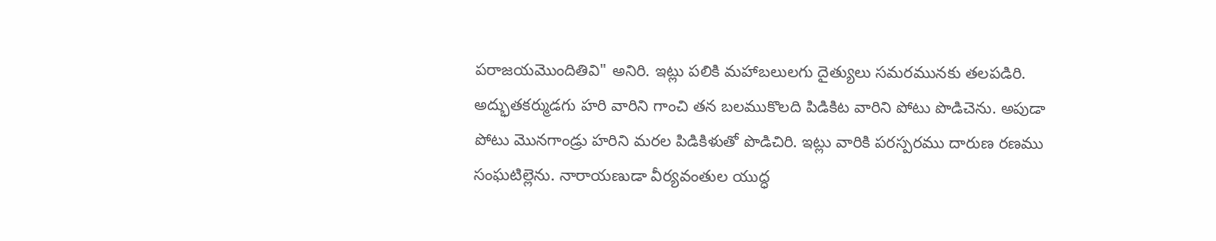పరాజయమొందితివి" అనిరి. ఇట్లు పలికి మహాబలులగు దైత్యులు సమరమునకు తలపడిరి. అద్భుతకర్ముడగు హరి వారిని గాంచి తన బలముకొలది పిడికిట వారిని పోటు పొడిచెను. అపుడా పోటు మొనగాండ్రు హరిని మరల పిడికిళుతో పొడిచిరి. ఇట్లు వారికి పరస్పరము దారుణ రణము సంఘటిల్లెను. నారాయణుడా వీర్యవంతుల యుద్ధ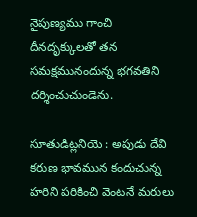నైపుణ్యము గాంచి దీనదృక్కులతో తన సమక్షమునందున్న భగవతిని దర్శించుచుండెను.

సూతుడిట్లనియె : అపుడు దేవి కరుణ భావమున కందుచున్న హరిని పరికించి వెంటనే మరులు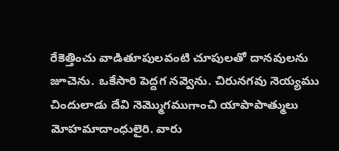రేకెత్తించు వాడితూపులవంటి చూపులతో దానవులను జూచెను. ఒకేసారి పెద్దగ నవ్వెను. చిరునగవు నెయ్యము చిందులాడు దేవి నెమ్మొగముగాంచి యాపాపాత్ములు మోహమాదాంధులైరి. వారు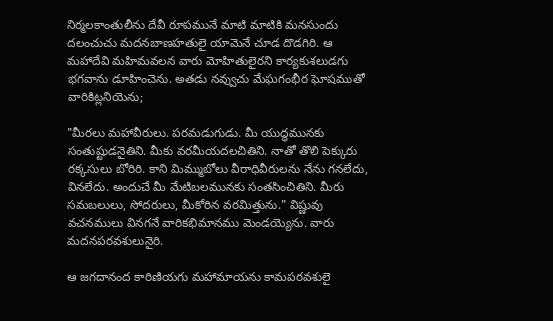నిర్మలకాంతులీను దేవీ రూపమునే మాటి మాటికి మనసుందు దలంచుచు మదనబాణహతులై యామెనే చూడ దొడగిరి. ఆ మహాదేవి మహిమవలన వారు మోహితులైరని కార్యకుశలుడగు భగవాను డూహించెను. అతడు నవ్వుచు మేఘగంభీర ఘోషముతో వారికిట్లనియెను;

"మీరలు మహావీరులు. పరమడుగుడు. మీ యుద్ధమునకు సంతుష్టుడనైతిని. మీకు వరమీయదలచితిని. నాతో తొలి పెక్కురు రక్కసులు బోరిరి. కాని మిమ్ముబోలు వీరాధివీరులను నేను గనలేదు, వినలేదు. అందుచే మీ మేటిబలమునకు సంతసించితిని. మీరు సమబలులు, సోదరులు, మీకోరిన వరమిత్తును." విష్ణువు వచనములు వినగనే వారికభిమానము మెండయ్యెను. వారు మదనపరవశులునైరి.

ఆ జగదానంద కారిణియగు మహామాయను కామపరవశులై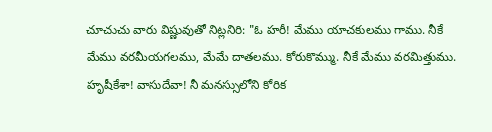చూచుచు వారు విష్ణువుతో నిట్లనిరి: "ఓ హరీ! మేము యాచకులము గాము. నీకే మేము వరమీయగలము, మేమే దాతలము. కోరుకొమ్ము. నీకే మేము వరమిత్తుము. హృషీకేశా! వాసుదేవా! నీ మనస్సులోని కోరిక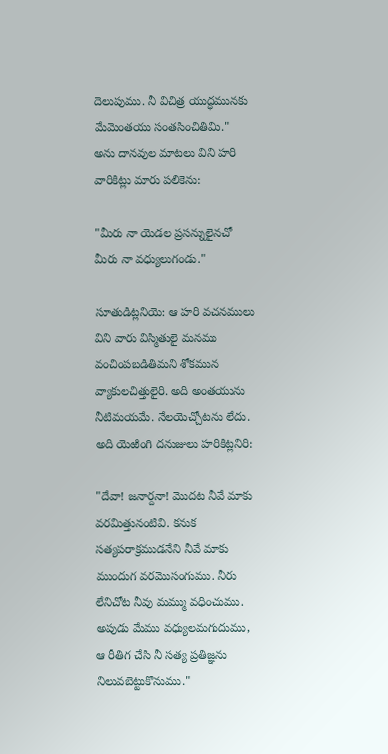దెలుపుము. నీ విచిత్ర యుద్ధమునకు మేమెంతయు సంతసించితిమి." అను దానవుల మాటలు విని హరి వారికిట్లు మారు పలికెను:

"మీరు నా యెడల ప్రసన్నులైనచో మీరు నా వధ్యులుగండు."

సూతుడిట్లనియె: ఆ హరి వచనములు విని వారు విస్మితులై మనము వంచింపబడితిమని శోకమున వ్యాకులచిత్తులైరి. అది అంతయును నీటిమయమే. నేలయెచ్చోటను లేదు. అది యెఱింగి దనుజులు హరికిట్లనిరి:

"దేవా! జనార్దనా! మొదట నీవే మాకు వరమిత్తునంటివి. కనుక సత్యపరాక్రముడనేని నీవే మాకు ముందుగ వరమొసంగుము. నీరు లేనిచోట నీవు మమ్ము వధించుము. అపుడు మేము వధ్యులమగుదుము, ఆ రీతిగ చేసి నీ సత్య ప్రతిజ్ఞను నిలువబెట్టుకొనుము."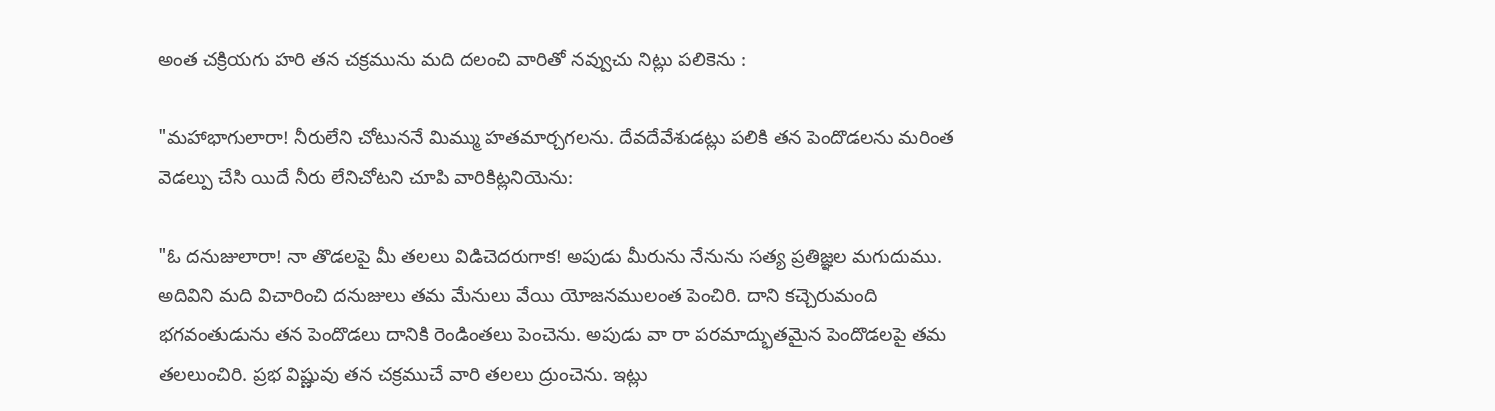అంత చక్రియగు హరి తన చక్రమును మది దలంచి వారితో నవ్వుచు నిట్లు పలికెను :

"మహాభాగులారా! నీరులేని చోటుననే మిమ్ము హతమార్చగలను. దేవదేవేశుడట్లు పలికి తన పెందొడలను మరింత వెడల్పు చేసి యిదే నీరు లేనిచోటని చూపి వారికిట్లనియెను:

"ఓ దనుజులారా! నా తొడలపై మీ తలలు విడిచెదరుగాక! అపుడు మీరును నేనును సత్య ప్రతిజ్ఞల మగుదుము. అదివిని మది విచారించి దనుజులు తమ మేనులు వేయి యోజనములంత పెంచిరి. దాని కచ్చెరుమంది భగవంతుడును తన పెందొడలు దానికి రెండింతలు పెంచెను. అపుడు వా రా పరమాద్భుతమైన పెందొడలపై తమ తలలుంచిరి. ప్రభ విష్ణువు తన చక్రముచే వారి తలలు ద్రుంచెను. ఇట్లు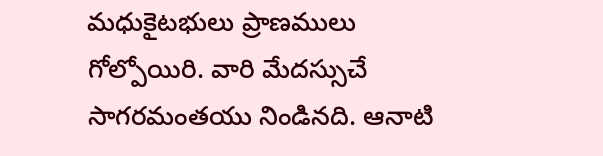మధుకైటభులు ప్రాణములు గోల్పోయిరి. వారి మేదస్సుచే సాగరమంతయు నిండినది. ఆనాటి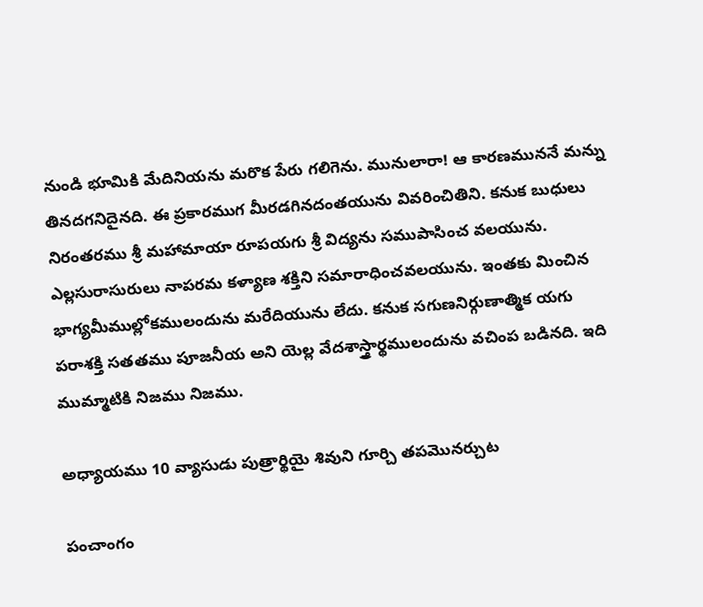నుండి భూమికి మేదినియను మరొక పేరు గలిగెను. మునులారా! ఆ కారణముననే మన్ను తినదగనిదైనది. ఈ ప్రకారముగ మీరడగినదంతయును వివరించితిని. కనుక బుధులు నిరంతరము శ్రీ మహామాయా రూపయగు శ్రీ విద్యను సముపాసించ వలయును. ఎల్లసురాసురులు నాపరమ కళ్యాణ శక్తిని సమారాధించవలయును. ఇంతకు మించిన భాగ్యమీముల్లోకములందును మరేదియును లేదు. కనుక సగుణనిర్గుణాత్మిక యగు పరాశక్తి సతతము పూజనీయ అని యెల్ల వేదశాస్త్రార్థములందును వచింప బడినది. ఇది ముమ్మాటికి నిజము నిజము.

అధ్యాయము 10 వ్యాసుడు పుత్రార్థియై శివుని గూర్చి తపమొనర్చుట

పంచాంగం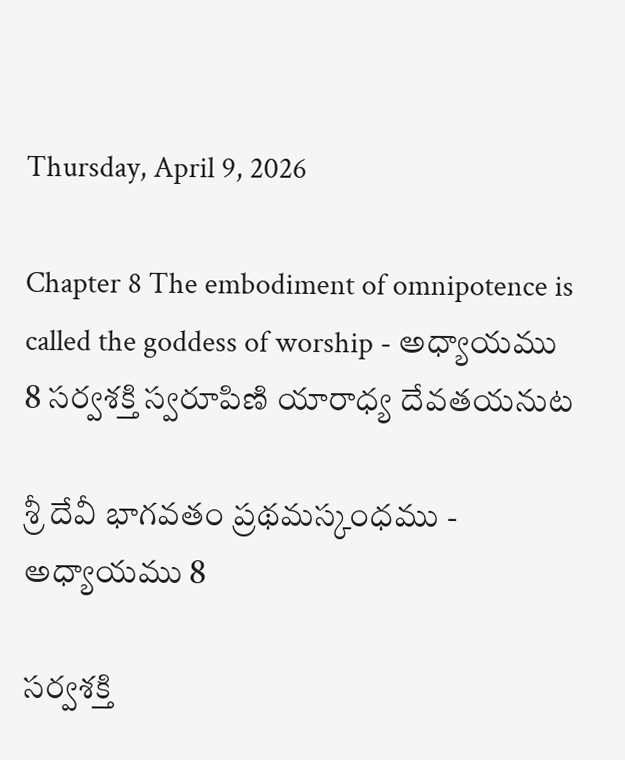Thursday, April 9, 2026

Chapter 8 The embodiment of omnipotence is called the goddess of worship - అధ్యాయము 8 సర్వశక్తి స్వరూపిణి యారాధ్య దేవతయనుట

శ్రీ దేవీ భాగవతం ప్రథమస్కంధము - అధ్యాయము 8

సర్వశక్తి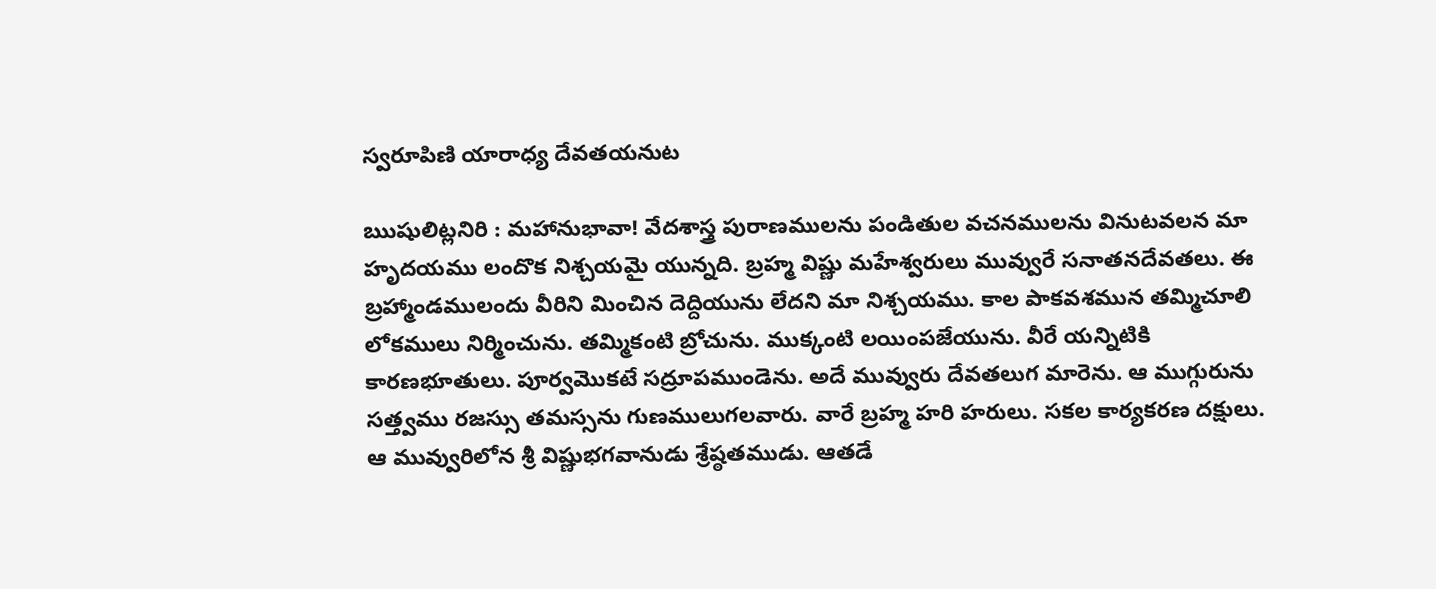స్వరూపిణి యారాధ్య దేవతయనుట

ఋషులిట్లనిరి : మహానుభావా! వేదశాస్త్ర పురాణములను పండితుల వచనములను వినుటవలన మా హృదయము లందొక నిశ్చయమై యున్నది. బ్రహ్మ విష్ణు మహేశ్వరులు మువ్వురే సనాతనదేవతలు. ఈ బ్రహ్మాండములందు వీరిని మించిన దెద్దియును లేదని మా నిశ్చయము. కాల పాకవశమున తమ్మిచూలి లోకములు నిర్మించును. తమ్మికంటి బ్రోచును. ముక్కంటి లయింపజేయును. వీరే యన్నిటికి కారణభూతులు. పూర్వమొకటే సద్రూపముండెను. అదే మువ్వురు దేవతలుగ మారెను. ఆ ముగ్గురును సత్త్వము రజస్సు తమస్సను గుణములుగలవారు. వారే బ్రహ్మ హరి హరులు. సకల కార్యకరణ దక్షులు. ఆ మువ్వురిలోన శ్రీ విష్ణుభగవానుడు శ్రేష్ఠతముడు. ఆతడే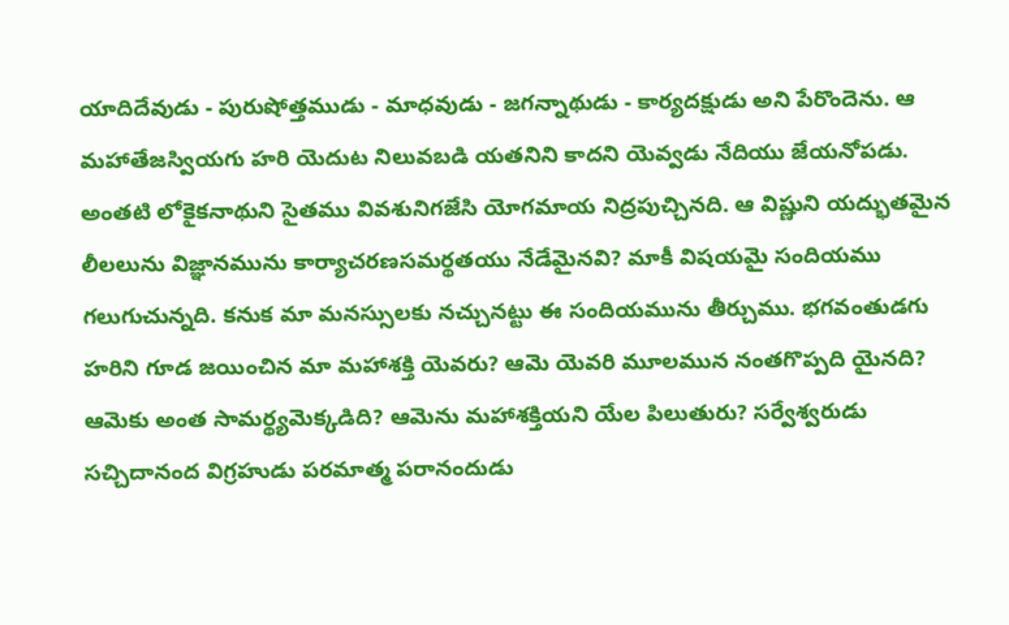యాదిదేవుడు - పురుషోత్తముడు - మాధవుడు - జగన్నాథుడు - కార్యదక్షుడు అని పేరొందెను. ఆ మహాతేజస్వియగు హరి యెదుట నిలువబడి యతనిని కాదని యెవ్వడు నేదియు జేయనోపడు. అంతటి లోకైకనాథుని సైతము వివశునిగజేసి యోగమాయ నిద్రపుచ్చినది. ఆ విష్ణుని యద్భుతమైన లీలలును విజ్ఞానమును కార్యాచరణసమర్థతయు నేడేమైనవి? మాకీ విషయమై సందియము గలుగుచున్నది. కనుక మా మనస్సులకు నచ్చునట్టు ఈ సందియమును తీర్చుము. భగవంతుడగు హరిని గూడ జయించిన మా మహాశక్తి యెవరు? ఆమె యెవరి మూలమున నంతగొప్పది యైనది? ఆమెకు అంత సామర్థ్యమెక్కడిది? ఆమెను మహాశక్తియని యేల పిలుతురు? సర్వేశ్వరుడు సచ్చిదానంద విగ్రహుడు పరమాత్మ పరానందుడు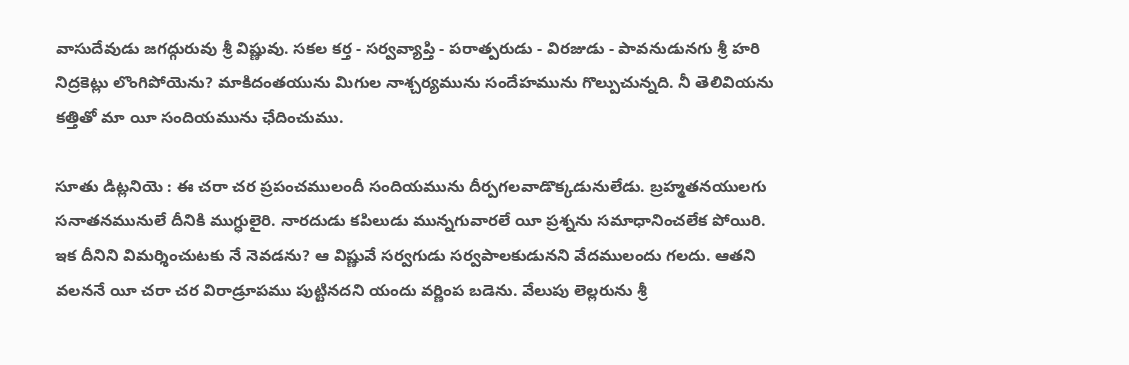వాసుదేవుడు జగద్గురువు శ్రీ విష్ణువు. సకల కర్త - సర్వవ్యాప్తి - పరాత్పరుడు - విరజుడు - పావనుడునగు శ్రీ హరి నిద్రకెట్లు లొంగిపోయెను? మాకిదంతయును మిగుల నాశ్చర్యమును సందేహమును గొల్పుచున్నది. నీ తెలివియను కత్తితో మా యీ సందియమును ఛేదించుము.

సూతు డిట్లనియె : ఈ చరా చర ప్రపంచములందీ సందియమును దీర్పగలవాడొక్కడునులేడు. బ్రహ్మతనయులగు సనాతనమునులే దీనికి ముగ్ధులైరి. నారదుడు కపిలుడు మున్నగువారలే యీ ప్రశ్నను సమాధానించలేక పోయిరి. ఇక దీనిని విమర్శించుటకు నే నెవడను? ఆ విష్ణువే సర్వగుడు సర్వపాలకుడునని వేదములందు గలదు. ఆతని వలననే యీ చరా చర విరాడ్రూపము పుట్టినదని యందు వర్ణింప బడెను. వేలుపు లెల్లరును శ్రీ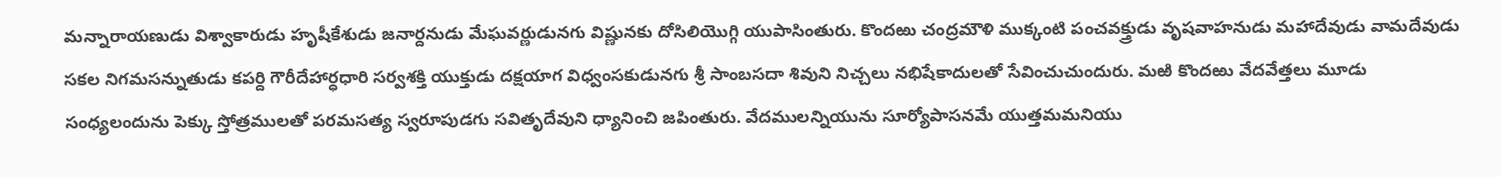మన్నారాయణుడు విశ్వాకారుడు హృషీకేశుడు జనార్దనుడు మేఘవర్ణుడునగు విష్ణునకు దోసిలియొగ్గి యుపాసింతురు. కొందఱు చంద్రమౌళి ముక్కంటి పంచవక్త్రుడు వృషవాహనుడు మహాదేవుడు వామదేవుడు సకల నిగమసన్నుతుడు కపర్ది గౌరీదేహార్ధధారి సర్వశక్తి యుక్తుడు దక్షయాగ విధ్వంసకుడునగు శ్రీ సాంబసదా శివుని నిచ్చలు నభిషేకాదులతో సేవించుచుందురు. మఱి కొందఱు వేదవేత్తలు మూడు సంధ్యలందును పెక్కు స్తోత్రములతో పరమసత్య స్వరూపుడగు సవితృదేవుని ధ్యానించి జపింతురు. వేదములన్నియును సూర్యోపాసనమే యుత్తమమనియు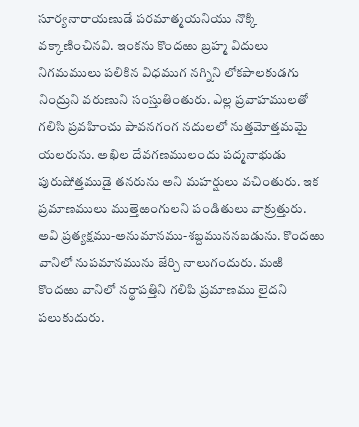సూర్యనారాయణుడే పరమాత్మయనియు నొక్కి వక్కాణించినవి. ఇంకను కొందఱు బ్రహ్మ విదులు నిగమములు పలికిన విధముగ నగ్నిని లోకపాలకుడగు నింద్రుని వరుణుని సంస్తుతింతురు. ఎల్ల ప్రవాహములతో గలిసి ప్రవహించు పావనగంగ నదులలో నుత్తమోత్తమమై యలరును. అఖిల దేవగణములందు పద్మనాభుడు పురుషోత్తముడై తనరును అని మహర్షులు వచింతురు. ఇక ప్రమాణములు ముత్తెఱంగులని పండితులు వాక్రుత్తురు. అవి ప్రత్యక్షము-అనుమానము-శబ్దముననబడును. కొందఱు వానిలో నుపమానమును జేర్చి నాలుగందురు. మఱి కొందఱు వానిలో నర్థాపత్తిని గలిపి ప్రమాణము లైదని పలుకుదురు.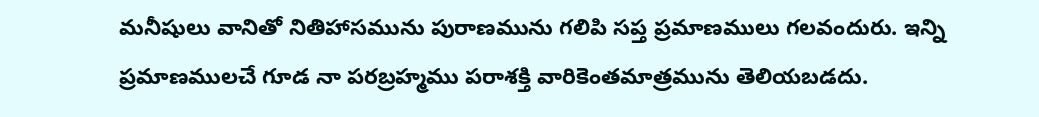మనీషులు వానితో నితిహాసమును పురాణమును గలిపి సప్త ప్రమాణములు గలవందురు. ఇన్ని ప్రమాణములచే గూడ నా పరబ్రహ్మము పరాశక్తి వారికెంతమాత్రమును తెలియబడదు.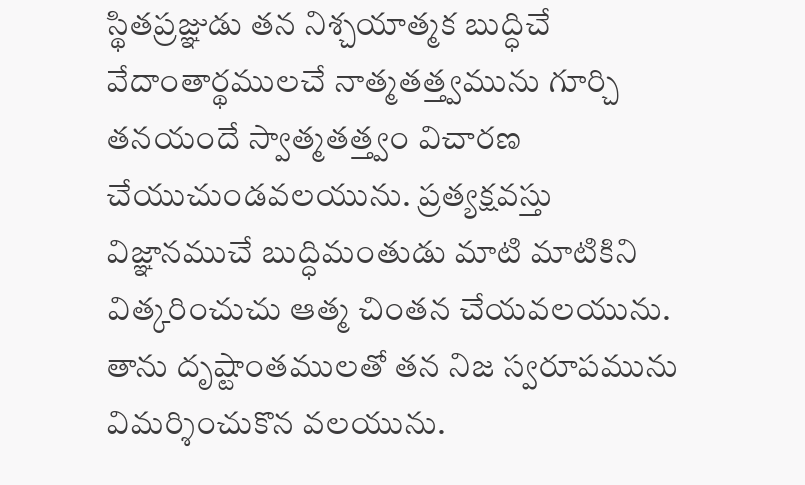స్థితప్రజ్ఞుడు తన నిశ్చయాత్మక బుద్ధిచే వేదాంతార్థములచే నాత్మతత్త్వమును గూర్చి తనయందే స్వాత్మతత్త్వం విచారణ చేయుచుండవలయును. ప్రత్యక్షవస్తు విజ్ఞానముచే బుద్ధిమంతుడు మాటి మాటికిని విత్కరించుచు ఆత్మ చింతన చేయవలయును. తాను దృష్టాంతములతో తన నిజ స్వరూపమును విమర్శించుకొన వలయును.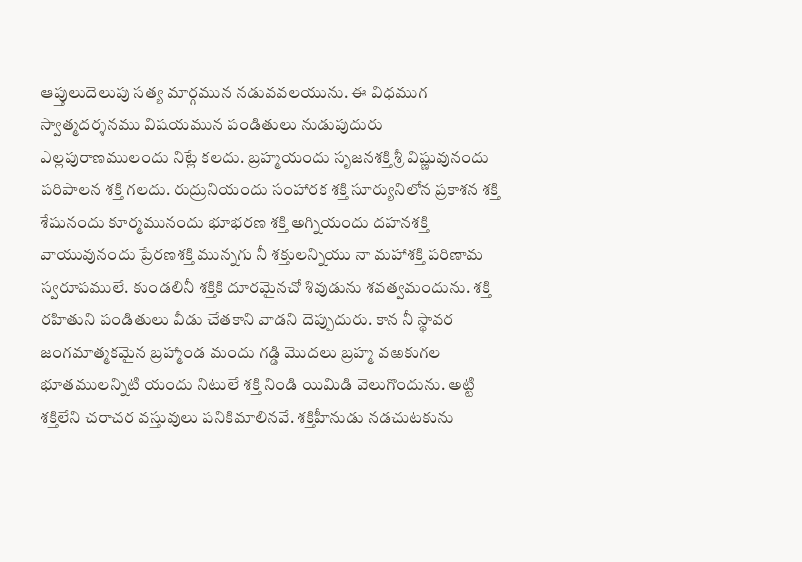ఆప్తులుదెలుపు సత్య మార్గమున నడువవలయును. ఈ విధముగ స్వాత్మదర్శనము విషయమున పండితులు నుడుపుదురు ఎల్లపురాణములందు నిట్లే కలదు. బ్రహ్మయందు సృజనశక్తి శ్రీ విష్ణువునందు పరిపాలన శక్తి గలదు. రుద్రునియందు సంహారక శక్తి సూర్యునిలోన ప్రకాశన శక్తి శేషునందు కూర్మమునందు భూభరణ శక్తి అగ్నియందు దహనశక్తి వాయువునందు ప్రేరణశక్తి మున్నగు నీ శక్తులన్నియు నా మహాశక్తి పరిణామ స్వరూపములే. కుండలినీ శక్తికి దూరమైనచో శివుడును శవత్వమందును. శక్తి రహితుని పండితులు వీడు చేతకాని వాడని దెప్పుదురు. కాన నీ స్థావర జంగమాత్మకమైన బ్రహ్మాండ మందు గడ్డి మొదలు బ్రహ్మ వఱకుగల భూతములన్నిటి యందు నిటులే శక్తి నిండి యిమిడి వెలుగొందును. అట్టి శక్తిలేని చరాచర వస్తువులు పనికిమాలినవే. శక్తిహీనుడు నడచుటకును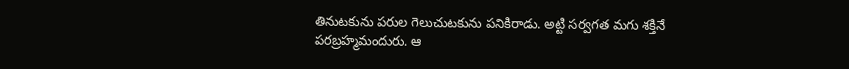తినుటకును పరుల గెలుచుటకును పనికిరాడు. అట్టి సర్వగత మగు శక్తినే పరబ్రహ్మమందురు. ఆ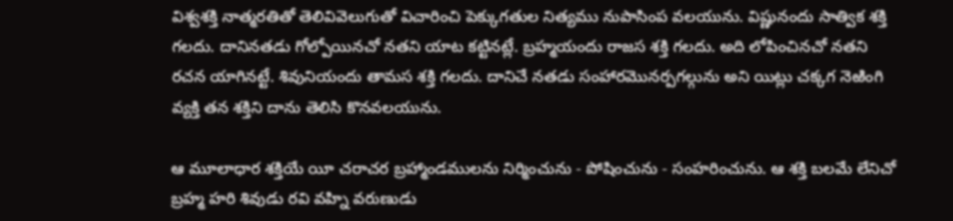విశ్వశక్తి నాత్మరతితో తెలివివెలుగుతో విచారించి పెక్కుగతుల నిత్యము నుపాసింప వలయును. విష్ణునందు సాత్విక శక్తి గలదు. దానినతడు గోల్పోయినచో నతని యాట కట్టినట్లే. బ్రహ్మయందు రాజస శక్తి గలదు. అది లోపించినచో నతని రచన యాగినట్టే. శివునియందు తామస శక్తి గలదు. దానిచే నతడు సంహారమొనర్పగల్గును అని యిట్లు చక్కగ నెఱింగి వ్యక్తి తన శక్తిని దాను తెలిసి కొనవలయును.

ఆ మూలాధార శక్తియే యీ చరాచర బ్రహ్మాండములను నిర్మించును - పోషించును - సంహరించును. ఆ శక్తి బలమే లేనిచో బ్రహ్మ హరి శివుడు రవి వహ్ని వరుణుడు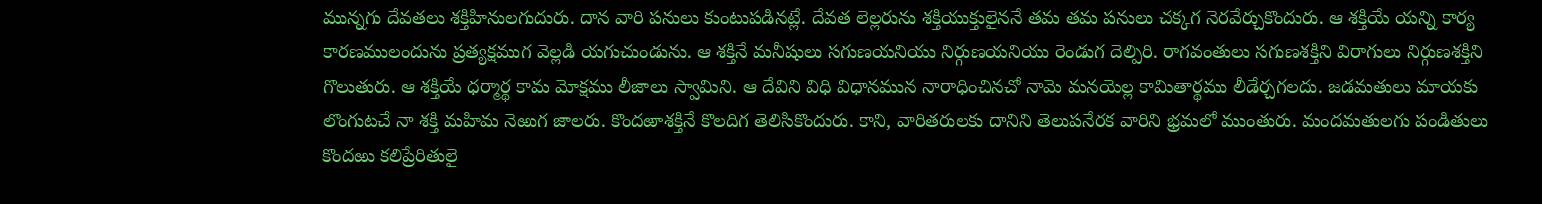మున్నగు దేవతలు శక్తిహినులగుదురు. దాన వారి పనులు కుంటుపడినట్లే. దేవత లెల్లరును శక్తియుక్తులైననే తమ తమ పనులు చక్కగ నెరవేర్చుకొందురు. ఆ శక్తియే యన్ని కార్య కారణములందును ప్రత్యక్షముగ వెల్లడి యగుచుండును. ఆ శక్తినే మనీషులు సగుణయనియు నిర్గుణయనియు రెండుగ దెల్పిరి. రాగవంతులు సగుణశక్తిని విరాగులు నిర్గుణశక్తిని గొలుతురు. ఆ శక్తియే ధర్మార్థ కామ మోక్షము లీజాలు స్వామిని. ఆ దేవిని విధి విధానమున నారాధించినచో నామె మనయెల్ల కామితార్థము లీడేర్చగలదు. జడమతులు మాయకు లొంగుటచే నా శక్తి మహిమ నెఱుగ జాలరు. కొందఱాశక్తినే కొలదిగ తెలిసికొందురు. కాని, వారితరులకు దానిని తెలుపనేరక వారిని భ్రమలో ముంతురు. మందమతులగు పండితులు కొందఱు కలిప్రేరితులై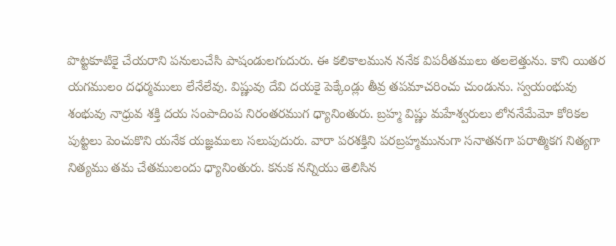పొట్టకూటికై చేయరాని పనులుచేసి పాషండులగుదురు. ఈ కలికాలమున ననేక విపరీతములు తలలెత్తును. కాని యితర యగములం దధర్మములు లేనేలేవు. విష్ణువు దేవి దయకై పెక్కేండ్లు తీవ్ర తపమాచరించు చుండును. స్వయంభువు శంభువు నాధ్రువ శక్తి దయ సంపాదింప నిరంతరముగ ధ్యానింతురు. బ్రహ్మ విష్ణు మహేశ్వరులు లోననేమేమో కోరికల పుట్టలు పెంచుకొని యనేక యజ్ఞములు సలుపుదురు. వారా పరశక్తిని పరబ్రహ్మమునుగా సనాతనగా పరాత్మికగ నిత్యగా నిత్యము తమ చేతములందు ధ్యానింతురు. కనుక నన్నియు తెలిసిన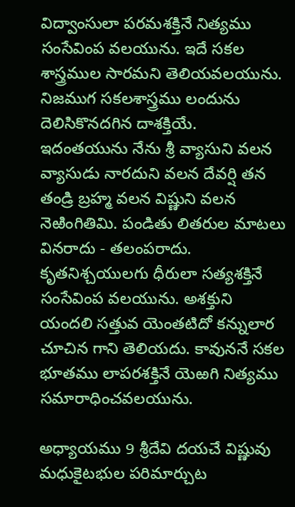విద్వాంసులా పరమశక్తినే నిత్యము సంసేవింప వలయును. ఇదే సకల శాస్త్రముల సారమని తెలియవలయును. నిజముగ సకలశాస్త్రము లందును దెలిసికొనదగిన దాశక్తియే. ఇదంతయును నేను శ్రీ వ్యాసుని వలన వ్యాసుడు నారదుని వలన దేవర్షి తన తండ్రి బ్రహ్మ వలన విష్ణుని వలన నెఱింగితిమి. పండితు లితరుల మాటలు వినరాదు - తలంపరాదు. కృతనిశ్చయులగు ధీరులా సత్యశక్తినే సంసేవింప వలయును. అశక్తుని యందలి సత్తువ యెంతటిదో కన్నులార చూచిన గాని తెలియదు. కావుననే సకల భూతము లాపరశక్తినే యెఱగి నిత్యము సమారాధించవలయును.

అధ్యాయము 9 శ్రీదేవి దయచే విష్ణువు మధుకైటభుల పరిమార్చుట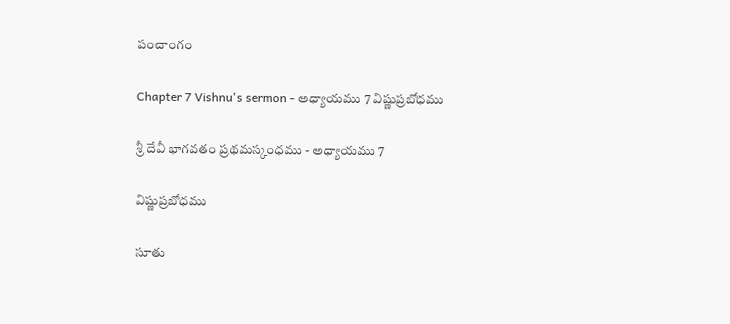పంచాంగం

Chapter 7 Vishnu's sermon - అధ్యాయము 7 విష్ణుప్రబోధము

శ్రీ దేవీ భాగవతం ప్రథమస్కంధము - అధ్యాయము 7

విష్ణుప్రబోధము

సూతు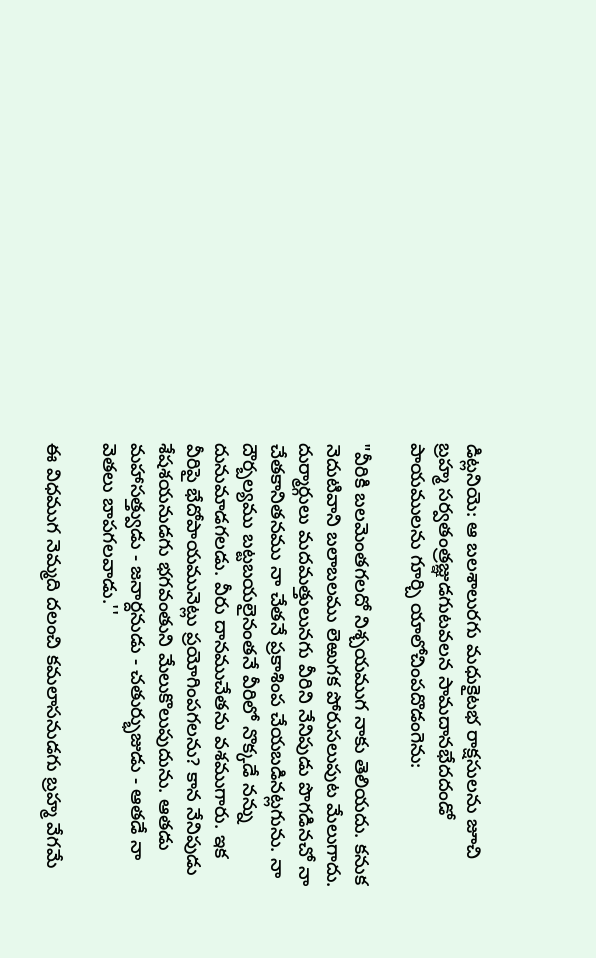డిట్లనియె: ఆ బలశాలురగు మధుకైటభ రాక్షసులను జూచి బ్రహ్మ సర్వతంత్రజ్ఞుడగుటవలన సామదానభేదదండో పాయములను గూర్చి యాలోచింపదొడంగెను:

"వీరికి బలమెంతగలదో నిశ్చయముగ నాకు తెలియదు. కనుక నెదుటివాని బలాబలము లెఱుగక పోరుసలుపుట మేలుగాదు. దుర్మార్గులు మదమత్తులునగు వీరిని నేనిపుడు పొగడినచో నా చేతకానితనము నా చేతనే ప్రకాశింప చేయబడినట్లగును. నా దౌర్బల్యము బట్టబయలైనంతనే వీరిలో నొక్కడే నన్ను దునుమాడగలడు. వీరు దానముచేతను వశముగారు. ఇక వీరిపై భేదోపాయమునెట్లు ప్రయోగింపగలను? కాన నేనిపుడు శేషశయనుడగు భగవంతుని మేలుకొలుపుదును. ఆతడు మహాసత్త్వుడు - జనార్దనుడు - చతుర్భుజుడు - ఆతడే నా వెతలు బాపగలవాడు.''

ఈ విధముగ నెమ్మది దలంచి కమలాసనుడగు బ్రహ్మ వేగమే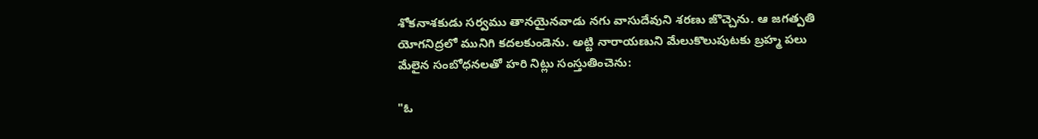శోకనాశకుడు సర్వము తానయైనవాడు నగు వాసుదేవుని శరణు జొచ్చెను. ఆ జగత్పతి యోగనిద్రలో మునిగి కదలకుండెను. అట్టి నారాయణుని మేలుకొలుపుటకు బ్రహ్మ పలు మేలైన సంబోధనలతో హరి నిట్లు సంస్తుతించెను:

"ఓ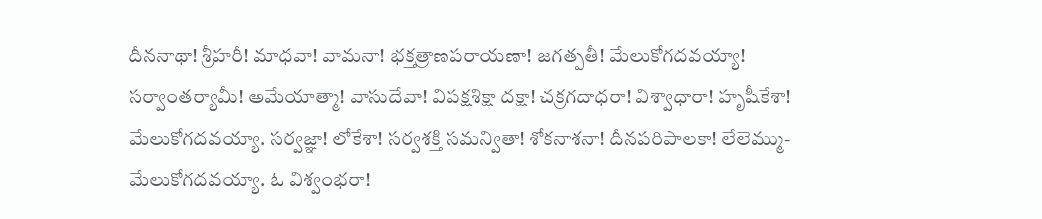దీననాథా! శ్రీహరీ! మాధవా! వామనా! భక్తత్రాణపరాయణా! జగత్పతీ! మేలుకోగదవయ్యా! సర్వాంతర్యామీ! అమేయాత్మా! వాసుదేవా! విపక్షశిక్షా దక్షా! చక్రగదాధరా! విశ్వాధారా! హృషీకేశా! మేలుకోగదవయ్యా. సర్వజ్ఞా! లోకేశా! సర్వశక్తి సమన్వితా! శోకనాశనా! దీనపరిపాలకా! లేలెమ్ము-మేలుకోగదవయ్యా. ఓ విశ్వంభరా!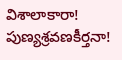విశాలాకారా! పుణ్యశ్రవణకీర్తనా!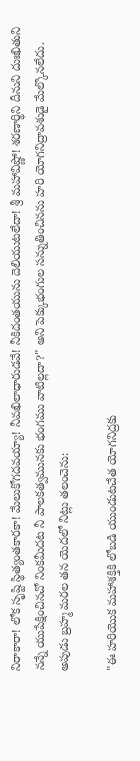నిరాకారా! లోక సృష్టి స్థిత్యంతకారకా! మేలుకోగదవయ్యా! నీవఖిలాధారుడవే! నీకిదంతయును దెలియుటలేదా! శ్రీ మహావిష్ణో! శరణార్థిని దీనుని దుఃఖితుని నన్నే యుపేక్షించినచో నింకమీదట నీ పాలకత్వమునకు భంగము వాటిల్లదా?" అని పెక్కుభంగుల సన్నుతించినను హరి యోగనిద్రావశుడై మేల్కొనలేదు. అపుడు బ్రహ్మ మరల తన యెదలో నిట్లు తలంచెను:

"ఈ హరియొక మహాశక్తికి లోబడి యుండుటచేత యోగనిద్రకు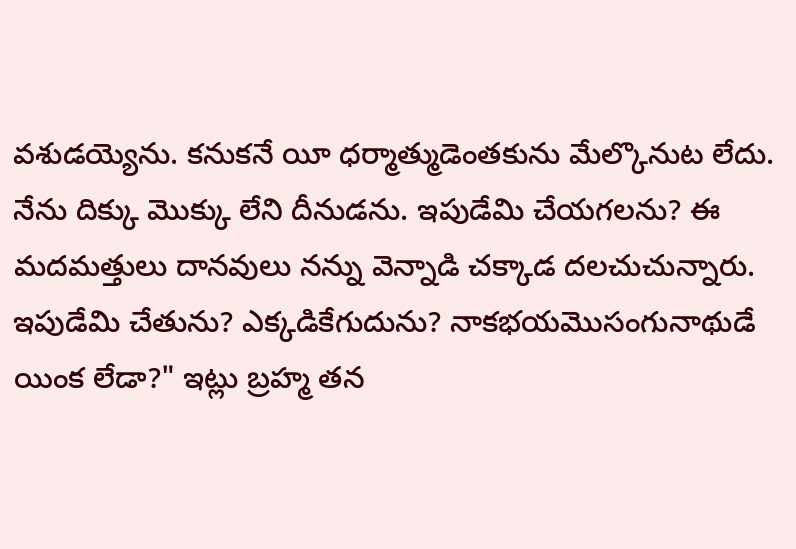వశుడయ్యెను. కనుకనే యీ ధర్మాత్ముడెంతకును మేల్కొనుట లేదు. నేను దిక్కు మొక్కు లేని దీనుడను. ఇపుడేమి చేయగలను? ఈ మదమత్తులు దానవులు నన్ను వెన్నాడి చక్కాడ దలచుచున్నారు. ఇపుడేమి చేతును? ఎక్కడికేగుదును? నాకభయమొసంగునాథుడే యింక లేడా?" ఇట్లు బ్రహ్మ తన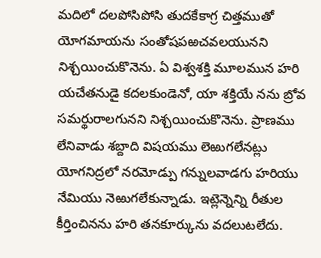మదిలో దలపోసిపోసి తుదకేకాగ్ర చిత్తముతో యోగమాయను సంతోషపఱచవలయునని నిశ్చయించుకొనెను. ఏ విశ్వశక్తి మూలమున హరి యచేతనుడై కదలకుండెనో, యా శక్తియే నను బ్రోవ సమర్థురాలగునని నిశ్చయించుకొనెను. ప్రాణము లేనివాడు శబ్దాది విషయము లెఱుగలేనట్లు యోగనిద్రలో నరమోడ్పు గన్నులవాడగు హరియు నేమియు నెఱుగలేకున్నాడు. ఇట్లెన్నెన్ని రీతుల కీర్తించినను హరి తనకూర్కును వదలుటలేదు.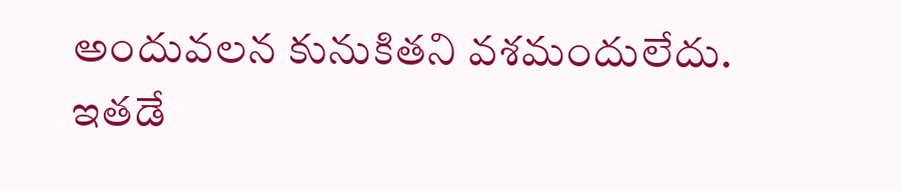అందువలన కునుకితని వశమందులేదు. ఇతడే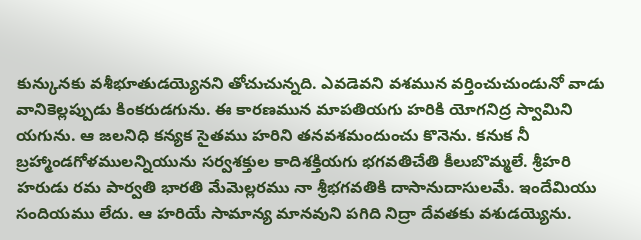కున్కునకు వశీభూతుడయ్యెనని తోచుచున్నది. ఎవడెవని వశమున వర్తించుచుండునో వాడు వానికెల్లప్పుడు కింకరుడగును. ఈ కారణమున మాపతియగు హరికి యోగనిద్ర స్వామిని యగును. ఆ జలనిధి కన్యక సైతము హరిని తనవశమందుంచు కొనెను. కనుక నీ బ్రహ్మాండగోళములన్నియును సర్వశక్తుల కాదిశక్తియగు భగవతిచేతి కీలుబొమ్మలే. శ్రీహరి హరుడు రమ పార్వతి భారతి మేమెల్లరము నా శ్రీభగవతికి దాసానుదాసులమే. ఇందేమియు సందియము లేదు. ఆ హరియే సామాన్య మానవుని పగిది నిద్రా దేవతకు వశుడయ్యెను.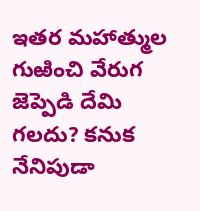ఇతర మహాత్ముల గుఱించి వేరుగ జెప్పెడి దేమి గలదు? కనుక నేనిపుడా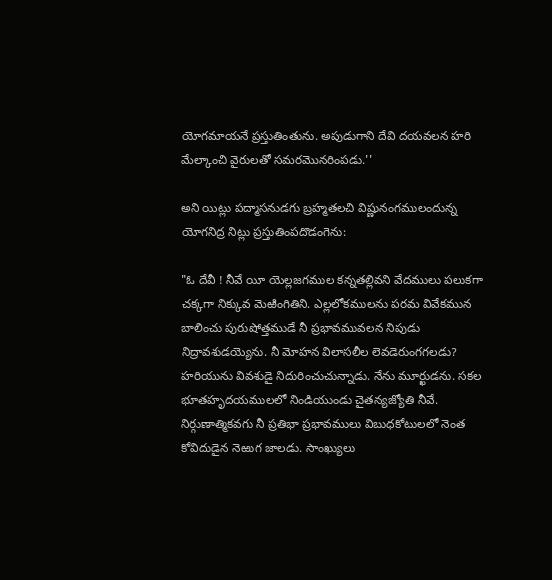యోగమాయనే ప్రస్తుతింతును. అపుడుగాని దేవి దయవలన హరి మేల్కాంచి వైరులతో సమరమొనరింపడు.''

అని యిట్లు పద్మాసనుడగు బ్రహ్మతలచి విష్ణునంగములందున్న యోగనిద్ర నిట్లు ప్రస్తుతింపదొడంగెను:

"ఓ దేవీ ! నీవే యీ యెల్లజగముల కన్నతల్లివని వేదములు పలుకగా చక్కగా నిక్కువ మెఱింగితిని. ఎల్లలోకములను పరమ వివేకమున బాలించు పురుషోత్తముడే నీ ప్రభావమువలన నిపుడు నిద్రావశుడయ్యెను. నీ మోహన విలాసలీల లెవడెరుంగగలడు? హరియును వివశుడై నిదురించుచున్నాడు. నేను మూర్ఖుడను. సకల భూతహృదయములలో నిండియుండు చైతన్యజ్యోతి నీవే. నిర్గుణాత్మికవగు నీ ప్రతిభా ప్రభావములు విబుధకోటులలో నెంత కోవిదుడైన నెఱుగ జాలడు. సాంఖ్యులు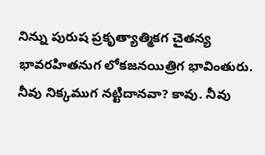నిన్ను పురుష ప్రకృత్యాత్మికగ చైతన్య భావరహితనుగ లోకజనయిత్రిగ భావింతురు. నీవు నిక్కముగ నట్టిదానవా? కావు. నీవు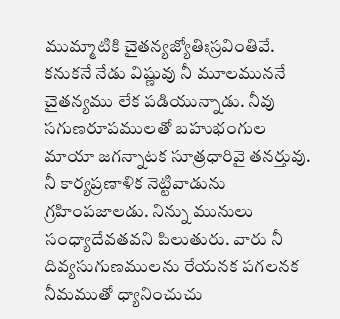ముమ్మాటికి చైతన్యజ్యోతిఃస్రవింతివే. కనుకనే నేడు విష్ణువు నీ మూలముననే చైతన్యము లేక పడియున్నాడు. నీవు సగుణరూపములతో బహుభంగుల మాయా జగన్నాటక సూత్రధారివై తనర్తువు. నీ కార్యప్రణాళిక నెట్టివాడును గ్రహింపజాలడు. నిన్ను మునులు సంధ్యాదేవతవని పిలుతురు. వారు నీ దివ్యసుగుణములను రేయనక పగలనక నీమముతో ధ్యానించుచు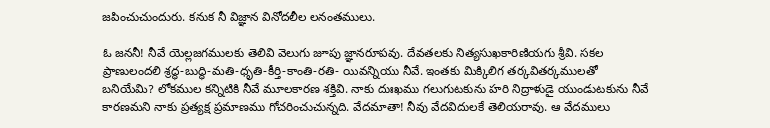జపించుచుందురు. కనుక నీ విజ్ఞాన వినోదలీల లనంతములు.

ఓ జననీ! నీవే యెల్లజగములకు తెలివి వెలుగు జూపు జ్ఞానరూపవు. దేవతలకు నిత్యసుఖకారిణియగు శ్రీవి. సకల ప్రాణులందలి శ్రద్ధ-బుద్ధి-మతి-ధృతి-కీర్తి-కాంతి-రతి- యివన్నియు నీవే. ఇంతకు మిక్కిలిగ తర్కవితర్కములతో బనియేమి? లోకముల కన్నిటికి నీవే మూలకారణ శక్తివి. నాకు దుఃఖము గలుగుటకును హరి నిద్రాళుడై యుండుటకును నీవే కారణమని నాకు ప్రత్యక్ష ప్రమాణము గోచరించుచున్నది. వేదమాతా! నీవు వేదవిదులకే తెలియరావు. ఆ వేదములు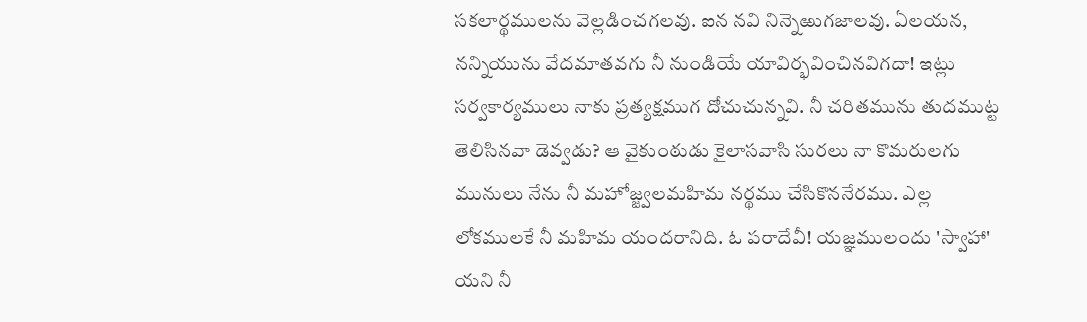సకలార్థములను వెల్లడించగలవు. ఐన నవి నిన్నెఱుగజాలవు. ఏలయన, నన్నియును వేదమాతవగు నీ నుండియే యావిర్భవించినవిగదా! ఇట్లు సర్వకార్యములు నాకు ప్రత్యక్షముగ దోచుచున్నవి. నీ చరితమును తుదముట్ట తెలిసినవా డెవ్వడు? ఆ వైకుంఠుడు కైలాసవాసి సురలు నా కొమరులగు మునులు నేను నీ మహోజ్జ్వలమహిమ నర్థము చేసికొననేరము. ఎల్ల లోకములకే నీ మహిమ యందరానిది. ఓ పరాదేవీ! యజ్ఞములందు 'స్వాహా' యని నీ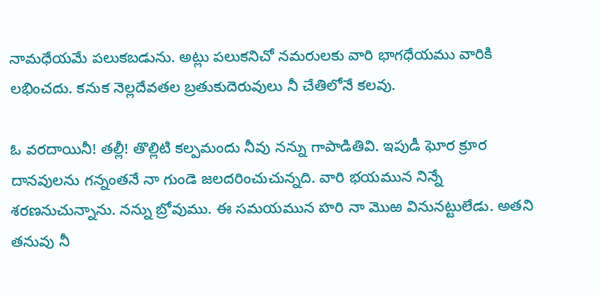నామధేయమే పలుకబడును. అట్లు పలుకనిచో నమరులకు వారి భాగధేయము వారికి లభించదు. కనుక నెల్లదేవతల బ్రతుకుదెరువులు నీ చేతిలోనే కలవు.

ఓ వరదాయినీ! తల్లీ! తొల్లిటి కల్పమందు నీవు నన్ను గాపాడితివి. ఇపుడీ ఘోర క్రూర దానవులను గన్నంతనే నా గుండె జలదరించుచున్నది. వారి భయమున నిన్నే శరణనుచున్నాను. నన్ను బ్రోవుము. ఈ సమయమున హరి నా మొఱ వినునట్టులేడు. అతని తనువు నీ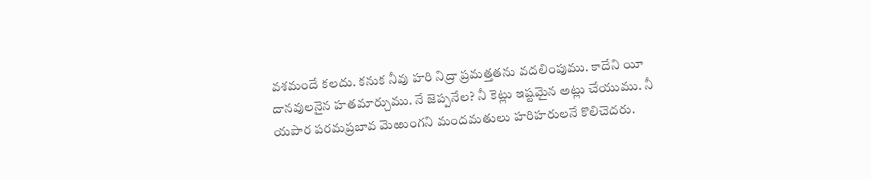వశమందే కలదు. కనుక నీవు హరి నిద్రా ప్రమత్తతను వదలింపుము. కాదేని యీ దానవులనైన హతమార్చుము. నే జెప్పనేల? నీ కెట్లు ఇష్టమైన అట్లు చేయుము. నీ యపార పరమప్రబావ మెఱుంగని మందమతులు హరిహరులనే కొలిచెదరు.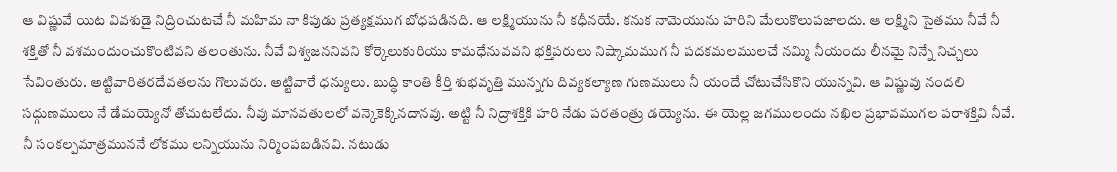ఆ విష్ణువే యిట వివశుడై నిద్రించుటచే నీ మహిమ నా కిపుడు ప్రత్యక్షముగ బోధపడినది. ఆ లక్ష్మియును నీ కధీనయే. కనుక నామెయును హరిని మేలుకొలుపజాలదు. ఆ లక్ష్మిని సైతము నీవే నీ శక్తితో నీ వశమందుంచుకొంటివని తలంతును. నీవే విశ్వజననివని కోర్కెలుకురియు కామధేనువవని భక్తిపరులు నిష్కామముగ నీ పదకమలములచే నమ్మి నీయందు లీనమై నిన్నే నిచ్చలు సేవింతురు. అట్టివారితరదేవతలను గొలువరు. అట్టివారే ధన్యులు. బుద్ధి కాంతి కీర్తి శుభవృత్తి మున్నగు దివ్యకల్యాణ గుణములు నీ యందే చోటుచేసికొని యున్నవి. ఆ విష్ణువు నందలి సద్గుణములు నే డేమయ్యెనో తోచుటలేదు. నీవు మానవతులలో వన్కెకెక్కినదానవు. అట్టి నీ నిద్రాశక్తికి హరి నేడు పరతంత్రు డయ్యెను. ఈ యెల్ల జగములందు నఖిల ప్రభావముగల పరాశక్తివి నీవే. నీ సంకల్పమాత్రముననే లోకము లన్నియును నిర్మింపబడినవి. నటుడు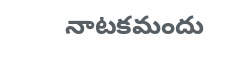నాటకమందు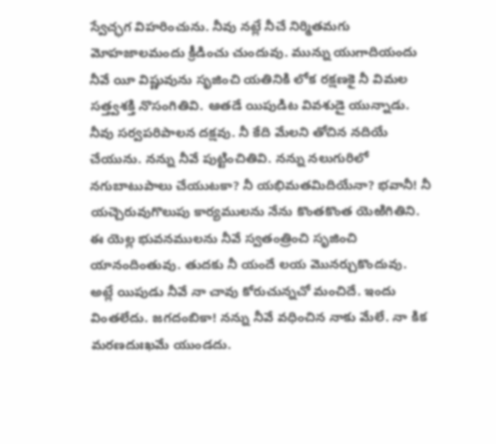స్వేచ్ఛగ విహరించును. నీవు నట్లే నీచే నిర్మితమగు మోహజాలమందు క్రీడించు చుందువు. మున్ను యుగాదియందు నీవే యీ విష్ణువును సృజించి యతినికి లోక రక్షణకై నీ విమల సత్త్వశక్తి నొసంగితివి. ఆతడే యిపుడిట వివశుడై యున్నాడు. నీవు సర్వపరిపాలన దక్షవు. నీ కేది మేలని తోచిన నదియే చేయును. నన్ను నీవే పుట్టించితివి. నన్ను నలుగురిలో నగుబాటుపాలు చేయుటకా? నీ యభిమతమిదియేనా? భవానీ! నీ యచ్చెరువుగొలుపు కార్యములను నేను కొంతకొంత యెఱిగితిని. ఈ యెల్ల భువనములను నీవే స్వతంత్రించి సృజించి యానందింతువు. తుదకు నీ యందే లయ మొనర్చుకొందువు. అట్లే యిపుడు నీవే నా చావు కోరుచున్నచో మంచిదే. ఇందు వింతలేదు. జగదంబికా! నన్ను నీవే వధించిన నాకు మేలే. నా కిక మరణదుఃఖమే యుండదు.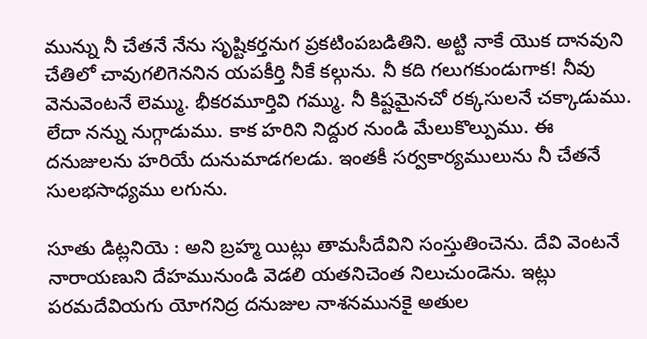మున్ను నీ చేతనే నేను సృష్టికర్తనుగ ప్రకటింపబడితిని. అట్టి నాకే యొక దానవుని చేతిలో చావుగలిగెననిన యపకీర్తి నీకే కల్గును. నీ కది గలుగకుండుగాక! నీవు వెనువెంటనే లెమ్ము. భీకరమూర్తివి గమ్ము. నీ కిష్టమైనచో రక్కసులనే చక్కాడుము. లేదా నన్ను నుగ్గాడుము. కాక హరిని నిద్దుర నుండి మేలుకొల్పుము. ఈ దనుజులను హరియే దునుమాడగలడు. ఇంతకీ సర్వకార్యములును నీ చేతనే సులభసాధ్యము లగును.

సూతు డిట్లనియె : అని బ్రహ్మ యిట్లు తామసీదేవిని సంస్తుతించెను. దేవి వెంటనే నారాయణుని దేహమునుండి వెడలి యతనిచెంత నిలుచుండెను. ఇట్లు పరమదేవియగు యోగనిద్ర దనుజుల నాశనమునకై అతుల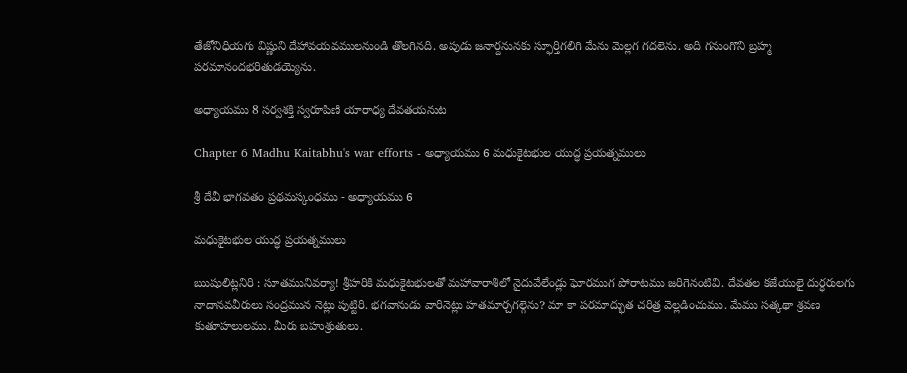తేజోనిధియగు విష్ణుని దేహావయవములనుండి తొలగినది. అపుడు జనార్దనునకు స్ఫూర్తిగలిగి మేను మెల్లగ గదలెను. అది గనుంగొని బ్రహ్మ పరమానందభరితుడయ్యెను.

అధ్యాయము 8 సర్వశక్తి స్వరూపిణి యారాధ్య దేవతయనుట

Chapter 6 Madhu Kaitabhu's war efforts - అధ్యాయము 6 మధుకైటభుల యుద్ధ ప్రయత్నములు

శ్రీ దేవీ భాగవతం ప్రథమస్కంధము - అధ్యాయము 6

మధుకైటభుల యుద్ధ ప్రయత్నములు

ఋషులిట్లనిరి : సూతమునివర్యా! శ్రీహరికి మధుకైటభులతో మహావారాశిలో నైదువేలేండ్లు ఘోరముగ పోరాటము జరిగెనంటివి. దేవతల కజేయులై దుర్ధరులగు నాదానవవీరులు సంద్రమున నెట్లు పుట్టిరి. భగవానుడు వారినెట్లు హతమార్చగల్గెను? మా కా పరమాద్భుత చరిత్ర వెల్లడించుము. మేము సత్కథా శ్రవణ కుతూహలులము. మీరు బహుశ్రుతులు.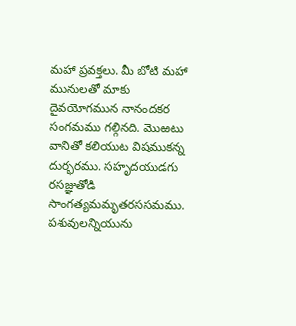మహా ప్రవక్తలు. మీ బోటి మహా మునులతో మాకు దైవయోగమున నానందకర సంగమము గల్గినది. మొఱటు వానితో కలియుట విషముకన్న దుర్భరము. సహృదయుడగు రసజ్ఞుతోడి సాంగత్యమమృతరససమము. పశువులన్నియును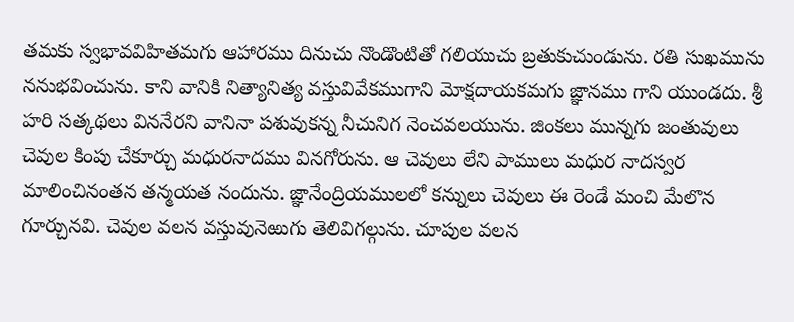తమకు స్వభావవిహితమగు ఆహారము దినుచు నొండొంటితో గలియుచు బ్రతుకుచుండును. రతి సుఖమును ననుభవించును. కాని వానికి నిత్యానిత్య వస్తువివేకముగాని మోక్షదాయకమగు జ్ఞానము గాని యుండదు. శ్రీ హరి సత్కథలు విననేరని వానినా పశువుకన్న నీచునిగ నెంచవలయును. జింకలు మున్నగు జంతువులు చెవుల కింపు చేకూర్చు మధురనాదము వినగోరును. ఆ చెవులు లేని పాములు మధుర నాదస్వర మాలించినంతన తన్మయత నందును. జ్ఞానేంద్రియములలో కన్నులు చెవులు ఈ రెండే మంచి మేలొన గూర్చునవి. చెవుల వలన వస్తువునెఱుగు తెలివిగల్గును. చూపుల వలన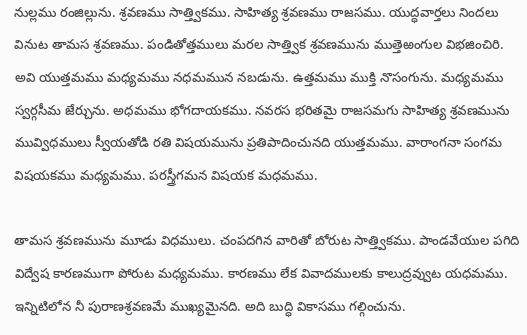నుల్లము రంజిల్లును. శ్రవణము సాత్త్వికము. సాహిత్య శ్రవణము రాజసము. యుద్ధవార్తలు నిందలు వినుట తామస శ్రవణము. పండితోత్తములు మరల సాత్త్విక శ్రవణమును ముత్తెఱంగుల విభజించిరి. అవి యుత్తమము మధ్యమము నధమమున నబడును. ఉత్తమము ముక్తి నొసంగును. మధ్యమము స్వర్గసీమ జేర్చును. అధమము భోగదాయకము. నవరస భరితమై రాజసమగు సాహిత్య శ్రవణమును మువ్విధములు స్వీయతోడి రతి విషయమును ప్రతిపాదించునది యుత్తమము. వారాంగనా సంగమ విషయకము మధ్యమము. పరస్త్రీగమన విషయక మధమము.

తామస శ్రవణమును మూడు విధములు. చంపదగిన వారితో బోరుట సాత్త్వికము. పాండవేయుల పగిది విద్వేష కారణముగా పోరుట మధ్యమము. కారణము లేక వివాదములకు కాలుద్రవ్వుట యధమము. ఇన్నిటిలోన నీ పురాణశ్రవణమే ముఖ్యమైనది. అది బుద్ధి వికాసము గల్గించును.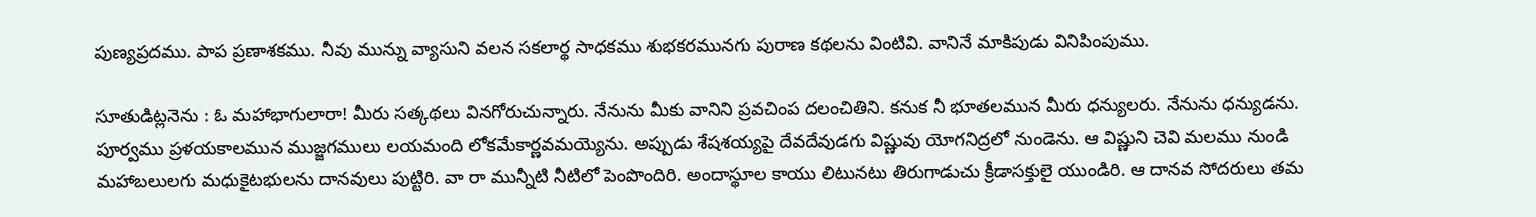పుణ్యప్రదము. పాప ప్రణాశకము. నీవు మున్ను వ్యాసుని వలన సకలార్థ సాధకము శుభకరమునగు పురాణ కథలను వింటివి. వానినే మాకిపుడు వినిపింపుము.

సూతుడిట్లనెను : ఓ మహాభాగులారా! మీరు సత్కథలు వినగోరుచున్నారు. నేనును మీకు వానిని ప్రవచింప దలంచితిని. కనుక నీ భూతలమున మీరు ధన్యులరు. నేనును ధన్యుడను. పూర్వము ప్రళయకాలమున ముజ్జగములు లయమంది లోకమేకార్ణవమయ్యెను. అప్పుడు శేషశయ్యపై దేవదేవుడగు విష్ణువు యోగనిద్రలో నుండెను. ఆ విష్ణుని చెవి మలము నుండి మహాబలులగు మధుకైటభులను దానవులు పుట్టిరి. వా రా మున్నీటి నీటిలో పెంపొందిరి. అందాస్థూల కాయు లిటునటు తిరుగాడుచు క్రీడాసక్తులై యుండిరి. ఆ దానవ సోదరులు తమ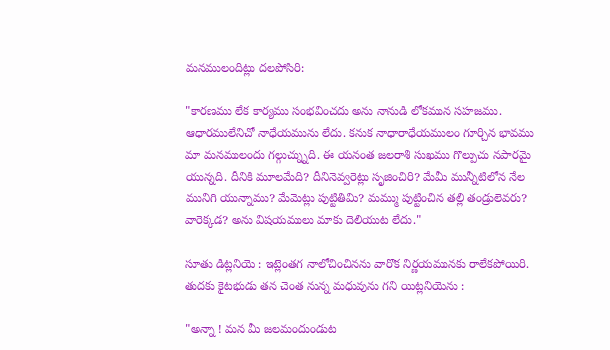మనములందిట్లు దలపోసిరి:

"కారణము లేక కార్యము సంభవించదు అను నానుడి లోకమున సహజము. ఆధారములేనిచో నాధేయమును లేదు. కనుక నాధారాధేయములం గూర్చిన భావము మా మనములందు గల్గుచ్న్నుది. ఈ యనంత జలరాశి సుఖము గొల్పుచు నపారమై యున్నది. దీనికి మూలమేది? దీనినెవ్వరెట్లు సృజించిరి? మేమీ మున్నీటిలోన నేల మునిగి యున్నాము? మేమెట్లు పుట్టితిమి? మమ్ము పుట్టించిన తల్లి తండ్రులెవరు? వారెక్కడ? అను విషయములు మాకు దెలియుట లేదు."

సూతు డిట్లనియె : ఇట్లెంతగ నాలోచించినను వారొక నిర్ణయమునకు రాలేకపోయిరి. తుదకు కైటభుడు తన చెంత నున్న మధువును గని యిట్లనియెను :

"అన్నా ! మన మీ జలమందుండుట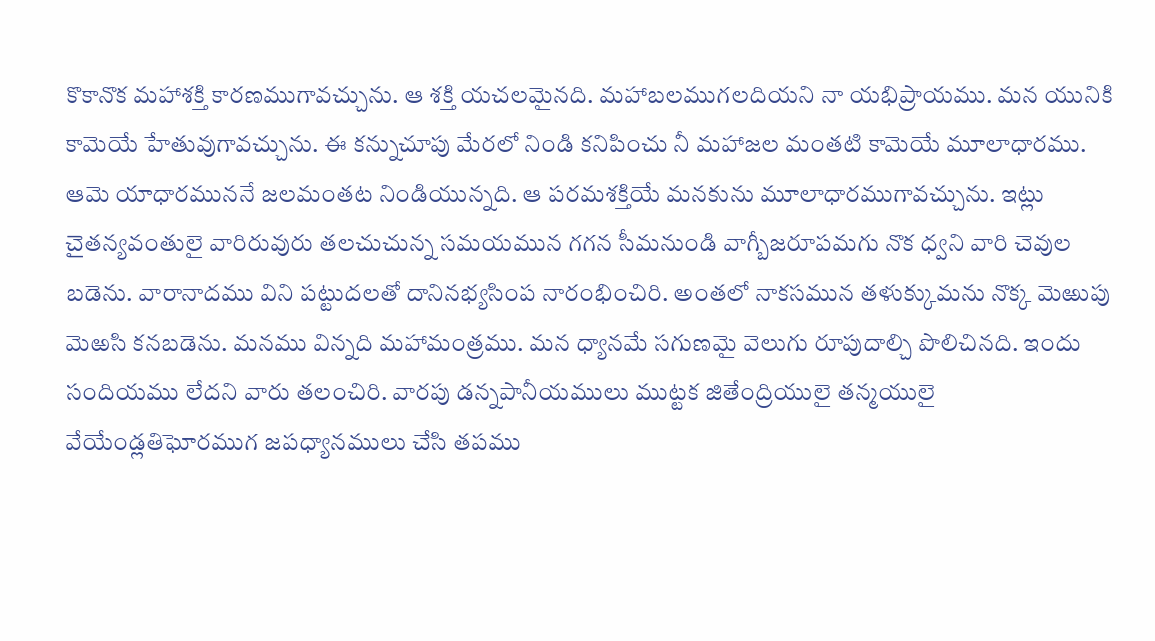కొకానొక మహాశక్తి కారణముగావచ్చును. ఆ శక్తి యచలమైనది. మహాబలముగలదియని నా యభిప్రాయము. మన యునికి కామెయే హేతువుగావచ్చును. ఈ కన్నుచూపు మేరలో నిండి కనిపించు నీ మహాజల మంతటి కామెయే మూలాధారము. ఆమె యాధారముననే జలమంతట నిండియున్నది. ఆ పరమశక్తియే మనకును మూలాధారముగావచ్చును. ఇట్లు చైతన్యవంతులై వారిరువురు తలచుచున్న సమయమున గగన సీమనుండి వాగ్బీజరూపమగు నొక ధ్వని వారి చెవుల బడెను. వారానాదము విని పట్టుదలతో దానినభ్యసింప నారంభించిరి. అంతలో నాకసమున తళుక్కుమను నొక్క మెఱుపు మెఱసి కనబడెను. మనము విన్నది మహామంత్రము. మన ధ్యానమే సగుణమై వెలుగు రూపుదాల్చి పొలిచినది. ఇందు సందియము లేదని వారు తలంచిరి. వారపు డన్నపానీయములు ముట్టక జితేంద్రియులై తన్మయులై వేయేండ్లతిఘోరముగ జపధ్యానములు చేసి తపము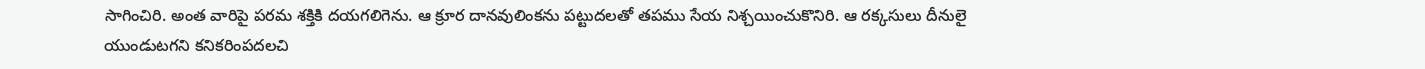సాగించిరి. అంత వారిపై పరమ శక్తికి దయగలిగెను. ఆ క్రూర దానవులింకను పట్టుదలతో తపము సేయ నిశ్చయించుకొనిరి. ఆ రక్కసులు దీనులై యుండుటగని కనికరింపదలచి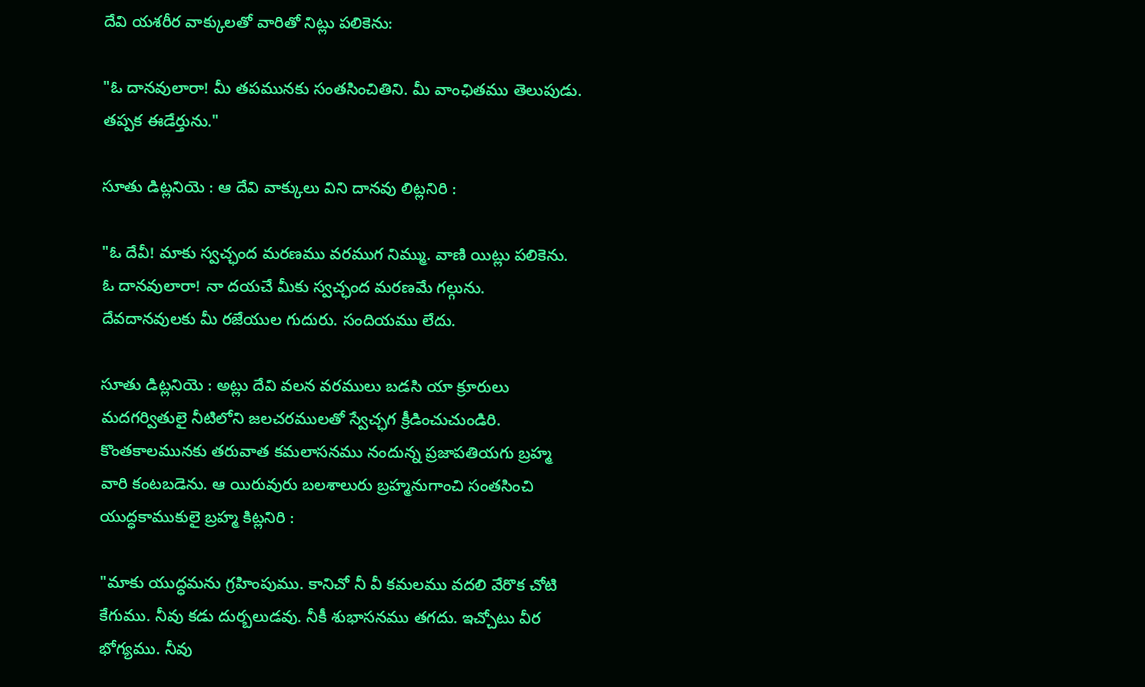దేవి యశరీర వాక్కులతో వారితో నిట్లు పలికెను:

"ఓ దానవులారా! మీ తపమునకు సంతసించితిని. మీ వాంఛితము తెలుపుడు. తప్పక ఈడేర్తును."

సూతు డిట్లనియె : ఆ దేవి వాక్కులు విని దానవు లిట్లనిరి :

"ఓ దేవీ! మాకు స్వచ్ఛంద మరణము వరముగ నిమ్ము. వాణి యిట్లు పలికెను. ఓ దానవులారా! నా దయచే మీకు స్వచ్ఛంద మరణమే గల్గును. దేవదానవులకు మీ రజేయుల గుదురు. సందియము లేదు.

సూతు డిట్లనియె : అట్లు దేవి వలన వరములు బడసి యా క్రూరులు మదగర్వితులై నీటిలోని జలచరములతో స్వేచ్ఛగ క్రీడించుచుండిరి. కొంతకాలమునకు తరువాత కమలాసనము నందున్న ప్రజాపతియగు బ్రహ్మ వారి కంటబడెను. ఆ యిరువురు బలశాలురు బ్రహ్మనుగాంచి సంతసించి యుద్ధకాముకులై బ్రహ్మ కిట్లనిరి :

"మాకు యుద్ధమను గ్రహింపుము. కానిచో నీ వీ కమలము వదలి వేరొక చోటి కేగుము. నీవు కడు దుర్బలుడవు. నీకీ శుభాసనము తగదు. ఇచ్చోటు వీర భోగ్యము. నీవు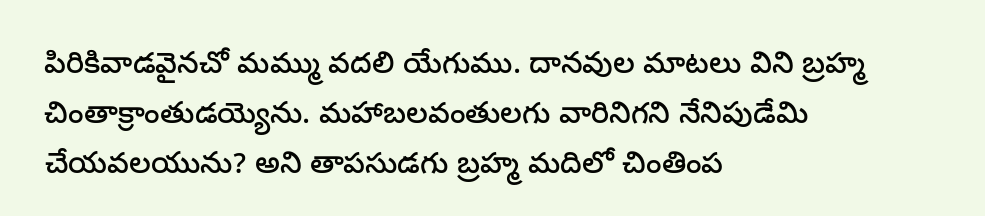పిరికివాడవైనచో మమ్ము వదలి యేగుము. దానవుల మాటలు విని బ్రహ్మ చింతాక్రాంతుడయ్యెను. మహాబలవంతులగు వారినిగని నేనిపుడేమి చేయవలయును? అని తాపసుడగు బ్రహ్మ మదిలో చింతింప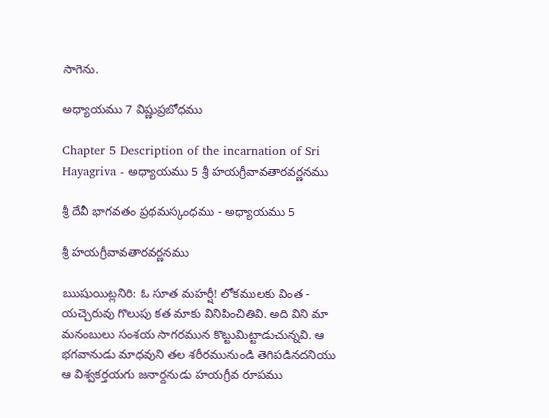సాగెను.

అధ్యాయము 7 విష్ణుప్రబోధము

Chapter 5 Description of the incarnation of Sri Hayagriva - అధ్యాయము 5 శ్రీ హయగ్రీవావతారవర్ణనము

శ్రీ దేవీ భాగవతం ప్రథమస్కంధము - అధ్యాయము 5

శ్రీ హయగ్రీవావతారవర్ణనము

ఋషుయిట్లనిరి: ఓ సూత మహర్షీ! లోకములకు వింత - యచ్చెరువు గొలుపు కత మాకు వినిపించితివి. అది విని మా మనంబులు సంశయ సాగరమున కొట్టుమిట్టాడుచున్నవి. ఆ భగవానుడు మాధవుని తల శరీరమునుండి తెగిపడినదనియు ఆ విశ్వకర్తయగు జనార్దనుడు హయగ్రీవ రూపము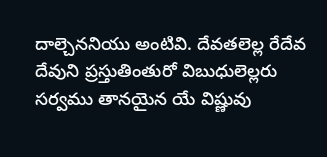దాల్చెననియు అంటివి. దేవతలెల్ల రేదేవ దేవుని ప్రస్తుతింతురో విబుధులెల్లరు సర్వము తానయైన యే విష్ణువు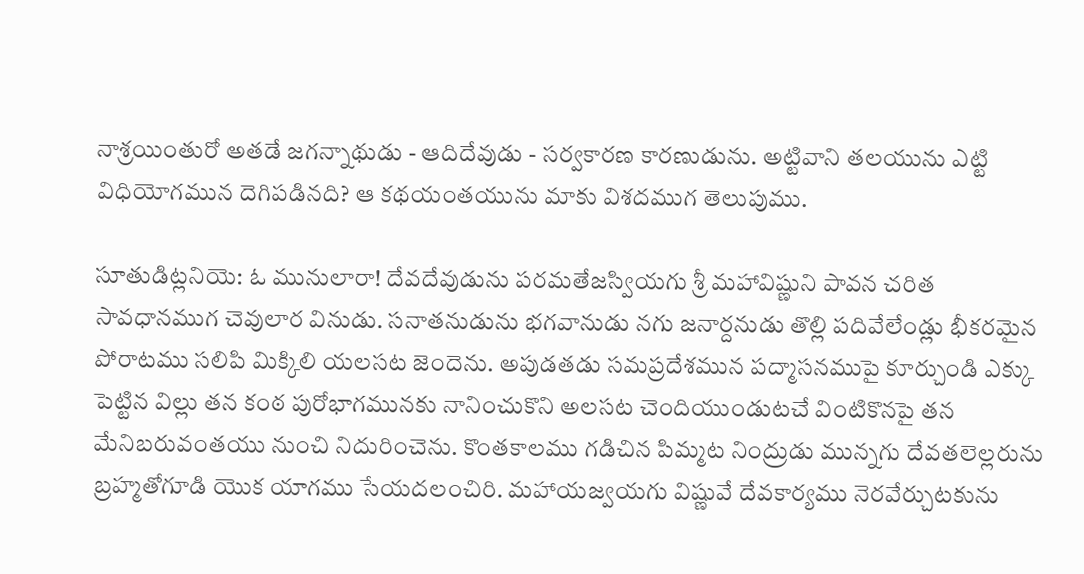నాశ్రయింతురో అతడే జగన్నాథుడు - ఆదిదేవుడు - సర్వకారణ కారణుడును. అట్టివాని తలయును ఎట్టి విధియోగమున దెగిపడినది? ఆ కథయంతయును మాకు విశదముగ తెలుపుము.

సూతుడిట్లనియె: ఓ మునులారా! దేవదేవుడును పరమతేజస్వియగు శ్రీ మహావిష్ణుని పావన చరిత సావధానముగ చెవులార వినుడు. సనాతనుడును భగవానుడు నగు జనార్దనుడు తొల్లి పదివేలేండ్లు భీకరమైన పోరాటము సలిపి మిక్కిలి యలసట జెందెను. అపుడతడు సమప్రదేశమున పద్మాసనముపై కూర్చుండి ఎక్కు పెట్టిన విల్లు తన కంఠ పురోభాగమునకు నానించుకొని అలసట చెందియుండుటచే వింటికొనపై తన మేనిబరువంతయు నుంచి నిదురించెను. కొంతకాలము గడిచిన పిమ్మట నింద్రుడు మున్నగు దేవతలెల్లరును బ్రహ్మతోగూడి యొక యాగము సేయదలంచిరి. మహాయజ్వయగు విష్ణువే దేవకార్యము నెరవేర్చుటకును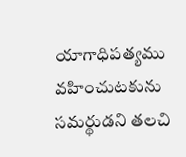యాగాధిపత్యము వహించుటకును సమర్థుడని తలచి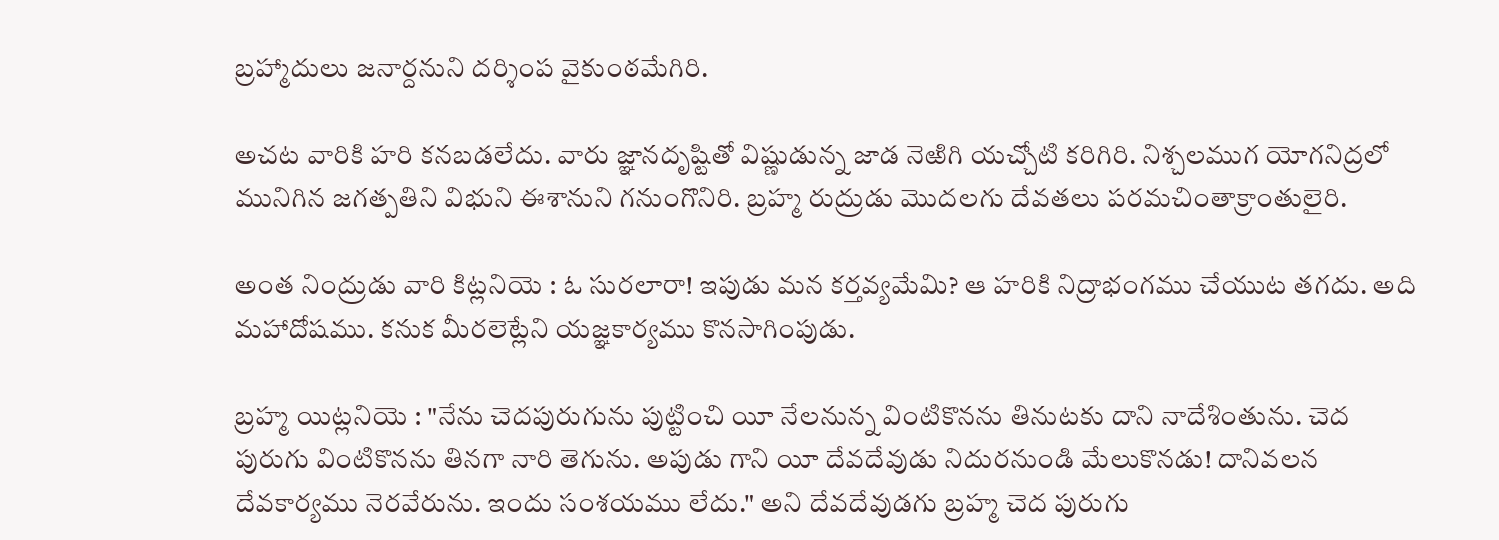బ్రహ్మాదులు జనార్దనుని దర్శింప వైకుంఠమేగిరి.

అచట వారికి హరి కనబడలేదు. వారు జ్ఞానదృష్టితో విష్ణుడున్న జాడ నెఱిగి యచ్చోటి కరిగిరి. నిశ్చలముగ యోగనిద్రలో మునిగిన జగత్పతిని విభుని ఈశానుని గనుంగొనిరి. బ్రహ్మ రుద్రుడు మొదలగు దేవతలు పరమచింతాక్రాంతులైరి.

అంత నింద్రుడు వారి కిట్లనియె : ఓ సురలారా! ఇపుడు మన కర్తవ్యమేమి? ఆ హరికి నిద్రాభంగము చేయుట తగదు. అది మహాదోషము. కనుక మీరలెట్లేని యజ్ఞకార్యము కొనసాగింపుడు.

బ్రహ్మ యిట్లనియె : "నేను చెదపురుగును పుట్టించి యీ నేలనున్న వింటికొనను తినుటకు దాని నాదేశింతును. చెద పురుగు వింటికొనను తినగా నారి తెగును. అపుడు గాని యీ దేవదేవుడు నిదురనుండి మేలుకొనడు! దానివలన దేవకార్యము నెరవేరును. ఇందు సంశయము లేదు." అని దేవదేవుడగు బ్రహ్మ చెద పురుగు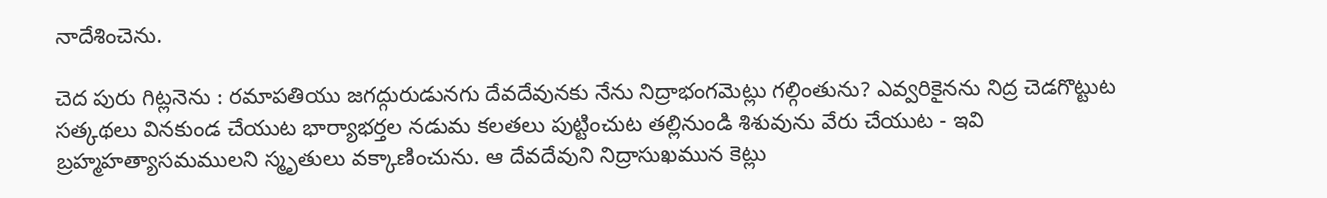నాదేశించెను.

చెద పురు గిట్లనెను : రమాపతియు జగద్గురుడునగు దేవదేవునకు నేను నిద్రాభంగమెట్లు గల్గింతును? ఎవ్వరికైనను నిద్ర చెడగొట్టుట సత్కథలు వినకుండ చేయుట భార్యాభర్తల నడుమ కలతలు పుట్టించుట తల్లినుండి శిశువును వేరు చేయుట - ఇవి బ్రహ్మహత్యాసమములని స్మృతులు వక్కాణించును. ఆ దేవదేవుని నిద్రాసుఖమున కెట్లు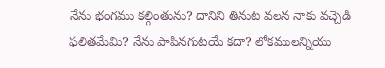నేను భంగము కల్గింతును? దానిని తినుట వలన నాకు వచ్చెడి ఫలితమేమి? నేను పాపినగుటయే కదా? లోకములన్నియు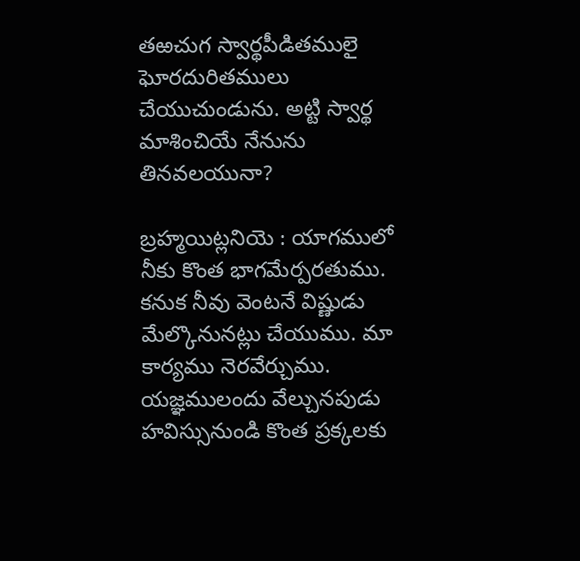తఱచుగ స్వార్థపీడితములై ఘోరదురితములు చేయుచుండును. అట్టి స్వార్థ మాశించియే నేనును తినవలయునా?

బ్రహ్మయిట్లనియె : యాగములో నీకు కొంత భాగమేర్పరతుము. కనుక నీవు వెంటనే విష్ణుడు మేల్కొనునట్లు చేయుము. మా కార్యము నెరవేర్చుము. యజ్ఞములందు వేల్చునపుడు హవిస్సునుండి కొంత ప్రక్కలకు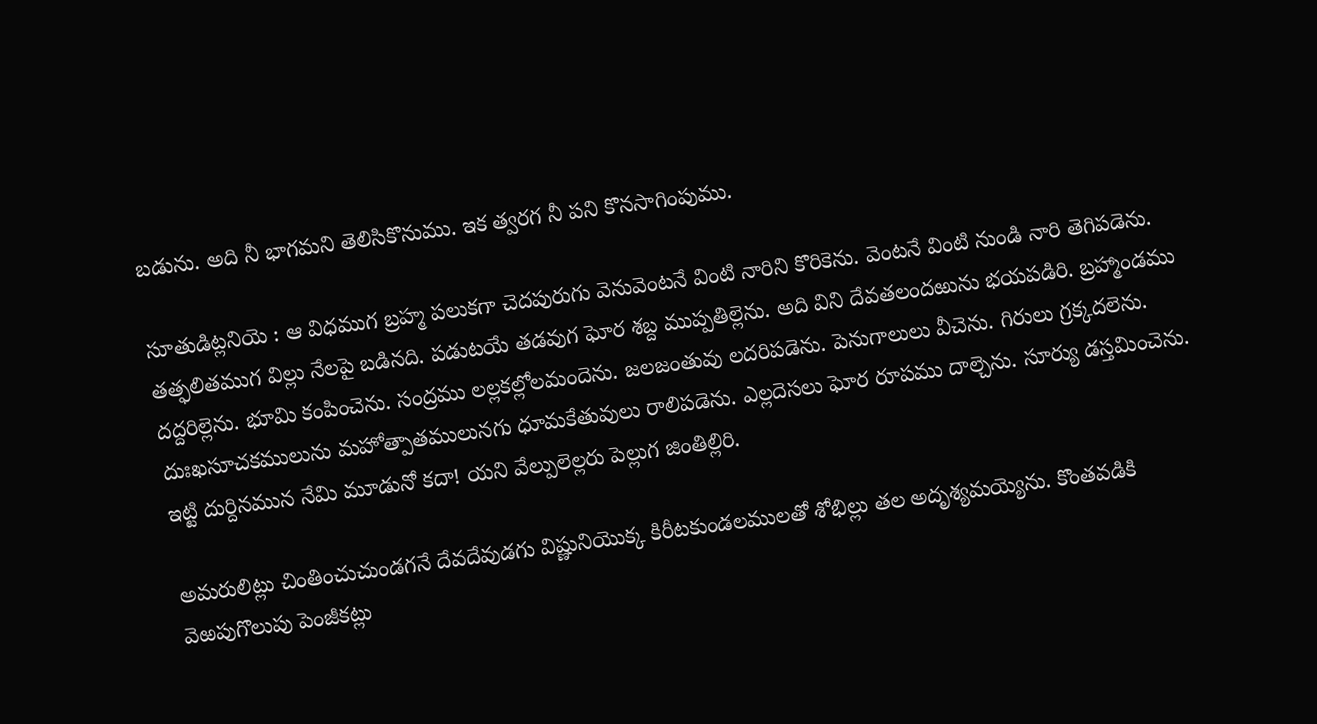బడును. అది నీ భాగమని తెలిసికొనుము. ఇక త్వరగ నీ పని కొనసాగింపుము.

సూతుడిట్లనియె : ఆ విధముగ బ్రహ్మ పలుకగా చెదపురుగు వెనువెంటనే వింటి నారిని కొరికెను. వెంటనే వింటి నుండి నారి తెగిపడెను. తత్ఫలితముగ విల్లు నేలపై బడినది. పడుటయే తడవుగ ఘోర శబ్ద ముప్పతిల్లెను. అది విని దేవతలందఱును భయపడిరి. బ్రహ్మాండము దద్దరిల్లెను. భూమి కంపించెను. సంద్రము లల్లకల్లోలమందెను. జలజంతువు లదరిపడెను. పెనుగాలులు వీచెను. గిరులు గ్రక్కదలెను. దుఃఖసూచకములును మహోత్పాతములునగు ధూమకేతువులు రాలిపడెను. ఎల్లదెసలు ఘోర రూపము దాల్చెను. సూర్యు డస్తమించెను. ఇట్టి దుర్దినమున నేమి మూడునో కదా! యని వేల్పులెల్లరు పెల్లుగ జింతిల్లిరి.

అమరులిట్లు చింతించుచుండగనే దేవదేవుడగు విష్ణునియొక్క కిరీటకుండలములతో శోభిల్లు తల అదృశ్యమయ్యెను. కొంతవడికి వెఱపుగొలుపు పెంజీకట్లు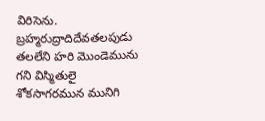విరిసెను. బ్రహ్మరుద్రాదిదేవతలపుడు తలలేని హరి మొండెమును గని విస్మితులై శోకసాగరమున మునిగి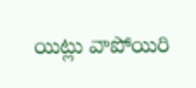యిట్లు వాపోయిరి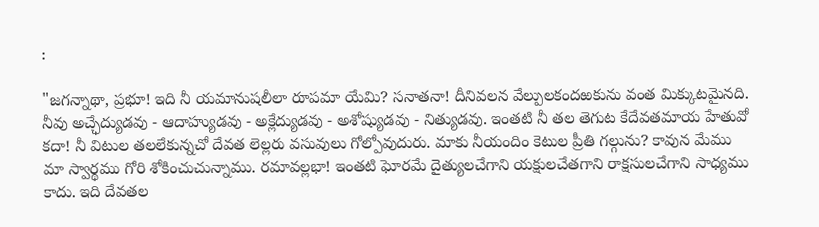:

"జగన్నాథా, ప్రభూ! ఇది నీ యమానుషలీలా రూపమా యేమి? సనాతనా! దీనివలన వేల్పులకందఱకును వంత మిక్కుటమైనది. నీవు అచ్ఛేద్యుడవు - ఆదాహ్యుడవు - అక్లేద్యుడవు - అశోష్యుడవు - నిత్యుడవు. ఇంతటి నీ తల తెగుట కేదేవతమాయ హేతువో కదా! నీ విటుల తలలేకున్నచో దేవత లెల్లరు వసువులు గోల్పోవుదురు. మాకు నీయందిం కెటుల ప్రీతి గల్గును? కావున మేము మా స్వార్థము గోరి శోకించుచున్నాము. రమావల్లభా! ఇంతటి ఘోరమే దైత్యులచేగాని యక్షులచేతగాని రాక్షసులచేగాని సాధ్యము కాదు. ఇది దేవతల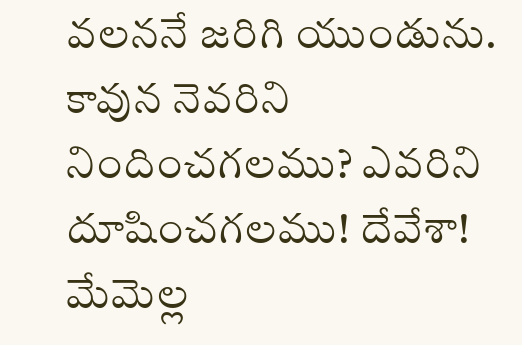వలననే జరిగి యుండును. కావున నెవరిని నిందించగలము? ఎవరిని దూషించగలము! దేవేశా! మేమెల్ల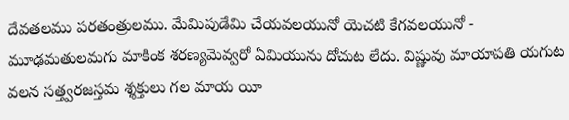దేవతలము పరతంత్రులము. మేమిపుడేమి చేయవలయునో యెచటి కేగవలయునో - మూఢమతులమగు మాకింక శరణ్యమెవ్వరో ఏమియును దోచుట లేదు. విష్ణువు మాయాపతి యగుట వలన సత్త్వరజస్తమ శ్శక్తులు గల మాయ యీ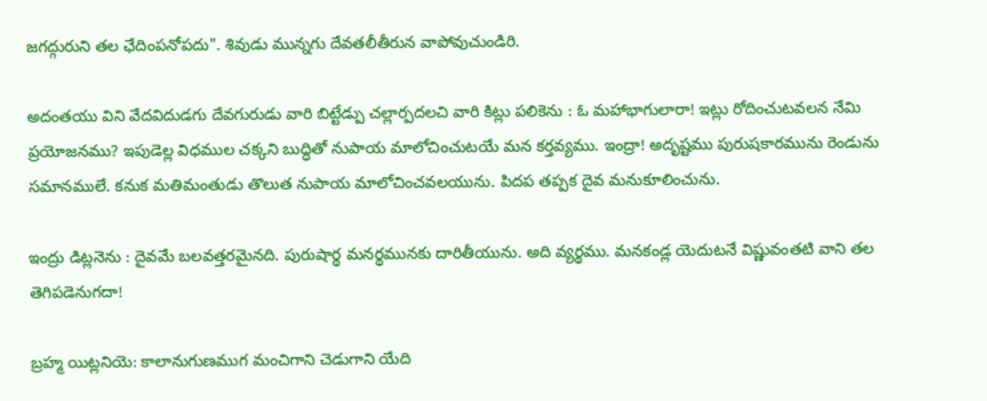జగద్గురుని తల ఛేదింపనోపదు". శివుడు మున్నగు దేవతలీతీరున వాపోవుచుండిరి.

అదంతయు విని వేదవిదుడగు దేవగురుడు వారి బిట్టేడ్పు చల్లార్పదలచి వారి కిట్లు పలికెను : ఓ మహాభాగులారా! ఇట్లు రోదించుటవలన నేమి ప్రయోజనము? ఇపుడెల్ల విధముల చక్కని బుద్ధితో నుపాయ మాలోచించుటయే మన కర్తవ్యము. ఇంద్రా! అదృష్టము పురుషకారమును రెండును సమానములే. కనుక మతిమంతుడు తొలుత నుపాయ మాలోచించవలయును. పిదప తప్పక దైవ మనుకూలించును.

ఇంద్రు డిట్లనెను : దైవమే బలవత్తరమైనది. పురుషార్థ మనర్థమునకు దారితీయును. అది వ్యర్థము. మనకండ్ల యెదుటనే విష్ణువంతటి వాని తల తెగిపడెనుగదా!

బ్రహ్మ యిట్లనియె: కాలానుగుణముగ మంచిగాని చెడుగాని యేది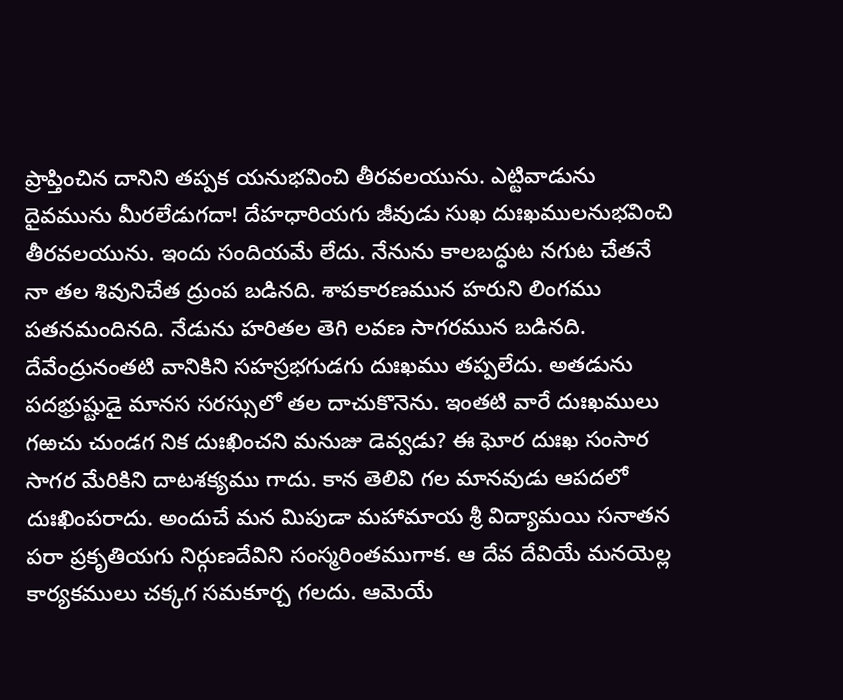ప్రాప్తించిన దానిని తప్పక యనుభవించి తీరవలయును. ఎట్టివాడును దైవమును మీరలేడుగదా! దేహధారియగు జీవుడు సుఖ దుఃఖములనుభవించి తీరవలయును. ఇందు సందియమే లేదు. నేనును కాలబద్ధుట నగుట చేతనే నా తల శివునిచేత ద్రుంప బడినది. శాపకారణమున హరుని లింగము పతనమందినది. నేడును హరితల తెగి లవణ సాగరమున బడినది. దేవేంద్రునంతటి వానికిని సహస్రభగుడగు దుఃఖము తప్పలేదు. అతడును పదభ్రుష్టుడై మానస సరస్సులో తల దాచుకొనెను. ఇంతటి వారే దుఃఖములు గఱచు చుండగ నిక దుఃఖించని మనుజు డెవ్వడు? ఈ ఘోర దుఃఖ సంసార సాగర మేరికిని దాటశక్యము గాదు. కాన తెలివి గల మానవుడు ఆపదలో దుఃఖింపరాదు. అందుచే మన మిపుడా మహామాయ శ్రీ విద్యామయి సనాతన పరా ప్రకృతియగు నిర్గుణదేవిని సంస్మరింతముగాక. ఆ దేవ దేవియే మనయెల్ల కార్యకములు చక్కగ సమకూర్చ గలదు. ఆమెయే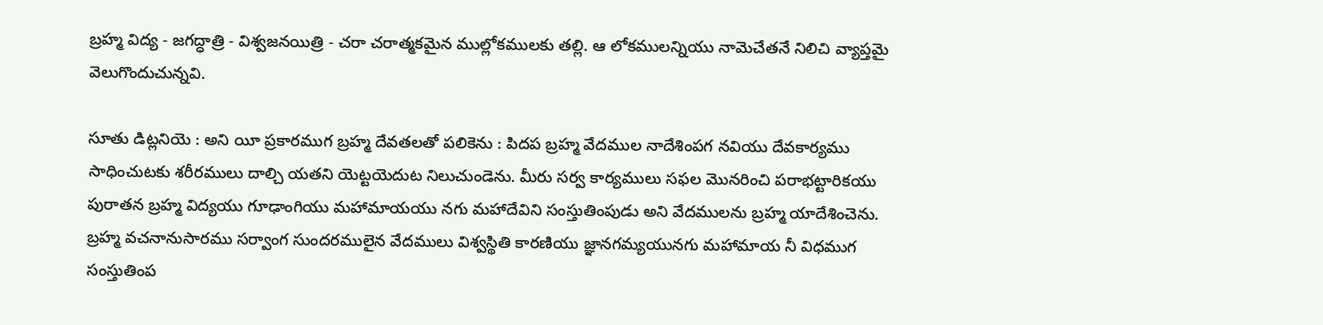బ్రహ్మ విద్య - జగద్ధాత్రి - విశ్వజనయిత్రి - చరా చరాత్మకమైన ముల్లోకములకు తల్లి. ఆ లోకములన్నియు నామెచేతనే నిలిచి వ్యాప్తమై వెలుగొందుచున్నవి.

సూతు డిట్లనియె : అని యీ ప్రకారముగ బ్రహ్మ దేవతలతో పలికెను : పిదప బ్రహ్మ వేదముల నాదేశింపగ నవియు దేవకార్యము సాధించుటకు శరీరములు దాల్చి యతని యెట్టయెదుట నిలుచుండెను. మీరు సర్వ కార్యములు సఫల మొనరించి పరాభట్టారికయు పురాతన బ్రహ్మ విద్యయు గూఢాంగియు మహామాయయు నగు మహాదేవిని సంస్తుతింపుడు అని వేదములను బ్రహ్మ యాదేశించెను. బ్రహ్మ వచనానుసారము సర్వాంగ సుందరములైన వేదములు విశ్వస్థితి కారణియు జ్ఞానగమ్యయునగు మహామాయ నీ విధముగ సంస్తుతింప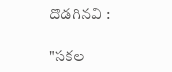దొడగినవి :

"సకల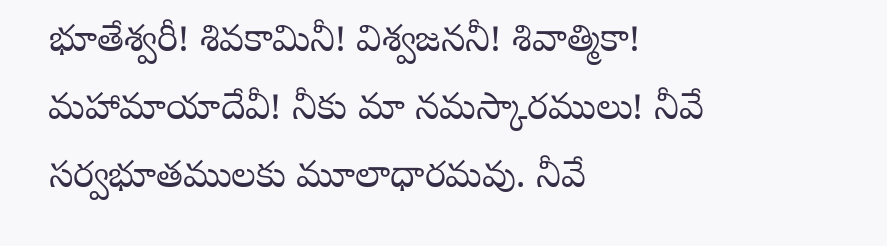భూతేశ్వరీ! శివకామినీ! విశ్వజననీ! శివాత్మికా! మహామాయాదేవీ! నీకు మా నమస్కారములు! నీవే సర్వభూతములకు మూలాధారమవు. నీవే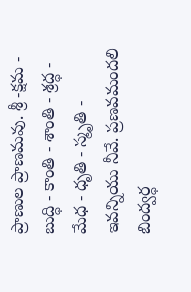ప్రాణుల ప్రాణమవు. శ్రీ -క్షమ - బుద్ధి - కాంతి - శాంతి - శ్రద్ధ - మేధ - ధృతి - స్మృతి - ఇవన్నియు నీవే. ప్రణవమందలి బింద్వర్ధ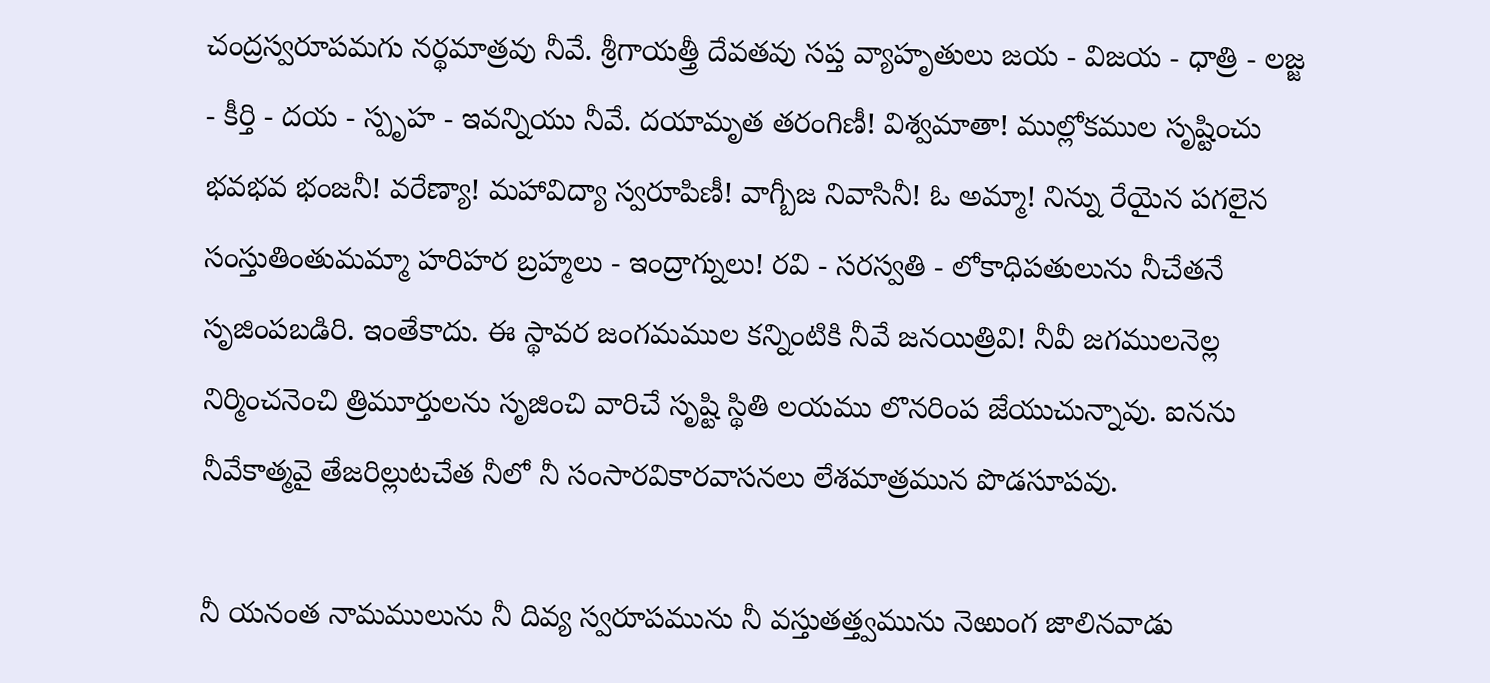చంద్రస్వరూపమగు నర్థమాత్రవు నీవే. శ్రీగాయత్త్రీ దేవతవు సప్త వ్యాహృతులు జయ - విజయ - ధాత్రి - లజ్జ - కీర్తి - దయ - స్పృహ - ఇవన్నియు నీవే. దయామృత తరంగిణీ! విశ్వమాతా! ముల్లోకముల సృష్టించు భవభవ భంజనీ! వరేణ్యా! మహావిద్యా స్వరూపిణీ! వాగ్బీజ నివాసినీ! ఓ అమ్మా! నిన్ను రేయైన పగలైన సంస్తుతింతుమమ్మా హరిహర బ్రహ్మలు - ఇంద్రాగ్నులు! రవి - సరస్వతి - లోకాధిపతులును నీచేతనే సృజింపబడిరి. ఇంతేకాదు. ఈ స్థావర జంగమముల కన్నింటికి నీవే జనయిత్రివి! నీవీ జగములనెల్ల నిర్మించనెంచి త్రిమూర్తులను సృజించి వారిచే సృష్టి స్థితి లయము లొనరింప జేయుచున్నావు. ఐనను నీవేకాత్మవై తేజరిల్లుటచేత నీలో నీ సంసారవికారవాసనలు లేశమాత్రమున పొడసూపవు.

నీ యనంత నామములును నీ దివ్య స్వరూపమును నీ వస్తుతత్త్వమును నెఱుంగ జాలినవాడు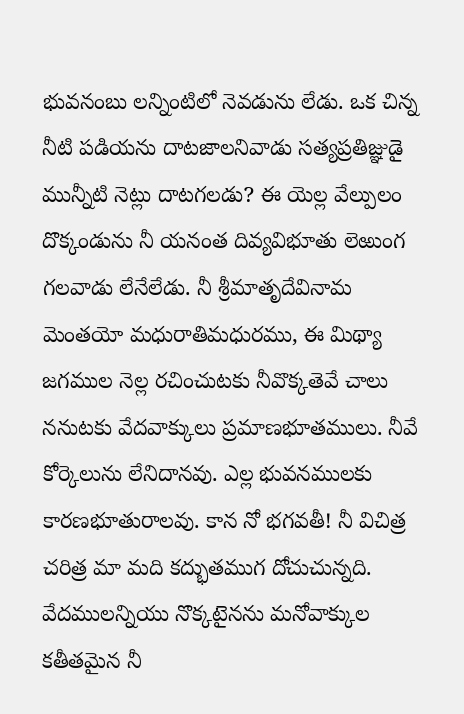భువనంబు లన్నింటిలో నెవడును లేడు. ఒక చిన్న నీటి పడియను దాటజాలనివాడు సత్యప్రతిజ్ఞుడై మున్నీటి నెట్లు దాటగలడు? ఈ యెల్ల వేల్పులం దొక్కండును నీ యనంత దివ్యవిభూతు లెఱుంగ గలవాడు లేనేలేడు. నీ శ్రీమాతృదేవినామ మెంతయో మధురాతిమధురము, ఈ మిథ్యా జగముల నెల్ల రచించుటకు నీవొక్కతెవే చాలు ననుటకు వేదవాక్కులు ప్రమాణభూతములు. నీవే కోర్కెలును లేనిదానవు. ఎల్ల భువనములకు కారణభూతురాలవు. కాన నో భగవతీ! నీ విచిత్ర చరిత్ర మా మది కద్భుతముగ దోచుచున్నది. వేదములన్నియు నొక్కటైనను మనోవాక్కుల కతీతమైన నీ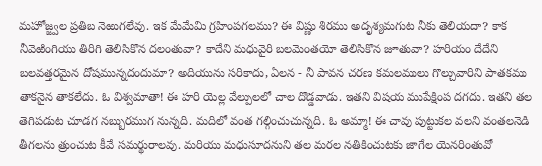మహోజ్జ్వల ప్రతిబ నెఱుగలేవు. ఇక మేమేమి గ్రహింపగలము? ఈ విష్ణు శిరము అదృశ్యమగుట నీకు తెలియదా? కాక నీవెఱింగియు తిరిగి తెలిసికొన దలంతువా? కాదేని మధువైరి బలమెంతయో తెలిసికొన జూతువా? హరియం దేదేని బలవత్తరమైన దోషమున్నదందుమా? అదియును సరికాదు, ఏలన - నీ పావన చరణ కమలములు గొల్చువారిని పాతకము తాకనైన తాకలేదు. ఓ విశ్వమాతా! ఈ హరి యెల్ల వేల్పులలో చాల దొడ్డవాడు. ఇతని విషయ ముపేక్షింప దగదు. ఇతని తల తెగిపడుట చూడగ నబ్బురముగ నున్నది. మదిలో వంత గల్గించుచున్నది. ఓ అమ్మా! ఈ చావు పుట్టుకల వలని వంతలనెడి తీగలను త్రుంచుట కీవే సమర్థురాలవు. మరియు మధుసూదనుని తల మరల నతికించుటకు జాగేల యెనరింతువో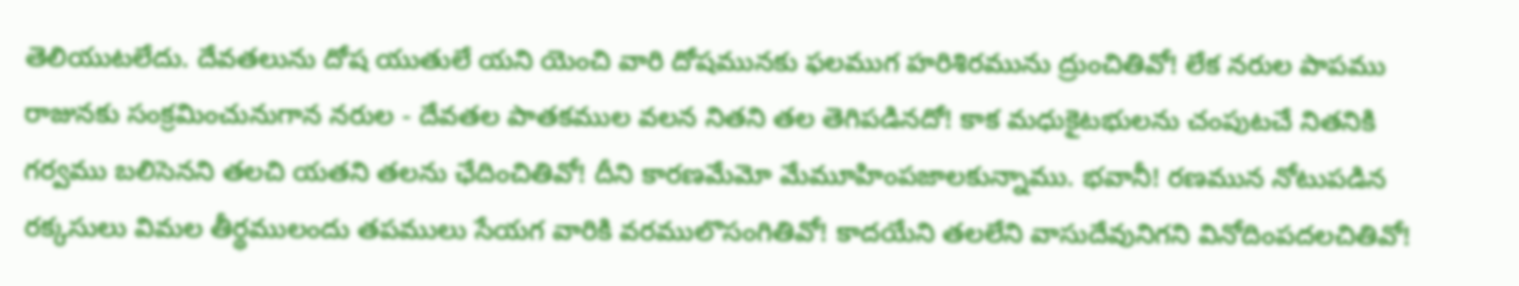తెలియుటలేదు. దేవతలును దోష యుతులే యని యెంచి వారి దోషమునకు ఫలముగ హరిశిరమును ద్రుంచితివో! లేక నరుల పాపము రాజునకు సంక్రమించునుగాన నరుల - దేవతల పాతకముల వలన నితని తల తెగిపడినదో! కాక మధుకైటభులను చంపుటచే నితనికి గర్వము బలిసెనని తలచి యతని తలను ఛేదించితివో! దీని కారణమేమో మేమూహింపజాలకున్నాము. భవానీ! రణమున నోటుపడిన రక్కసులు విమల తీర్థములందు తపములు సేయగ వారికి వరములొసంగితివో! కాదయేని తలలేని వాసుదేవునిగని వినోదింపదలచితివో!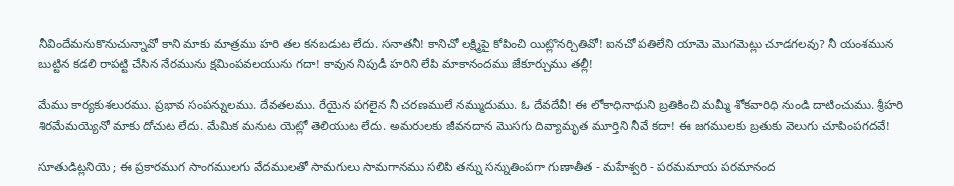నీవిందేమనుకొనుచున్నావో కాని మాకు మాత్రము హరి తల కనబడుట లేదు. సనాతనీ! కానిచో లక్ష్మిపై కోపించి యిట్లొనర్చితివో! ఐనచో పతిలేని యామె మొగమెట్లు చూడగలవు? నీ యంశమున బుట్టిన కడలి రాపట్టి చేసిన నేరమును క్షమింపవలయును గదా! కావున నిపుడీ హరిని లేపి మాకానందము జేకూర్చుము తల్లీ!

మేము కార్యకుశలురము. ప్రభావ సంపన్నులము. దేవతలము. రేయైన పగలైన నీ చరణములే నమ్ముదుము. ఓ దేవదేవీ! ఈ లోకాధినాథుని బ్రతికించి మమ్మీ శోకవారిధి నుండి దాటించుము. శ్రీహరి శిరమేమయ్యెనో మాకు దోచుట లేదు. మేమిక మనుట యెట్లో తెలియుట లేదు. అమరులకు జీవనదాన మొసగు దివ్యామృత మూర్తిని నీవే కదా! ఈ జగములకు బ్రతుకు వెలుగు చూపింపగదవే!

సూతుడిట్లనియె ; ఈ ప్రకారముగ సాంగములగు వేదములతో సామగులు సామగానము సలిపి తన్ను సన్నుతింపగా గుణాతీత - మహేశ్వరి - పరమమాయ పరమానంద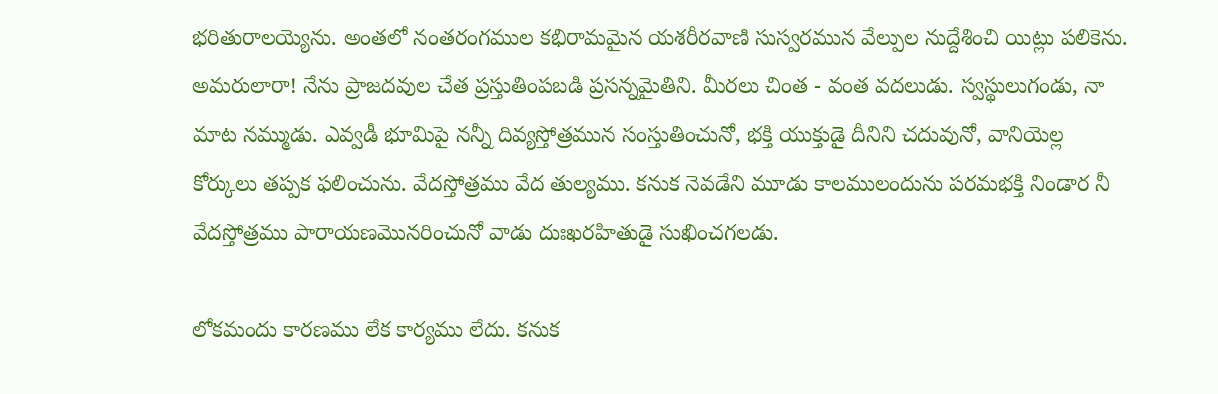భరితురాలయ్యెను. అంతలో నంతరంగముల కభిరామమైన యశరీరవాణి సుస్వరమున వేల్పుల నుద్దేశించి యిట్లు పలికెను. అమరులారా! నేను ప్రాజదవుల చేత ప్రస్తుతింపబడి ప్రసన్నమైతిని. మీరలు చింత - వంత వదలుడు. స్వస్థులుగండు, నా మాట నమ్ముడు. ఎవ్వడీ భూమిపై నన్నీ దివ్యస్తోత్రమున సంస్తుతించునో, భక్తి యుక్తుడై దీనిని చదువునో, వానియెల్ల కోర్కులు తప్పక ఫలించును. వేదస్తోత్రము వేద తుల్యము. కనుక నెవడేని మూడు కాలములందును పరమభక్తి నిండార నీ వేదస్తోత్రము పారాయణమొనరించునో వాడు దుఃఖరహితుడై సుఖించగలడు.

లోకమందు కారణము లేక కార్యము లేదు. కనుక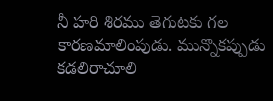నీ హరి శిరము తెగుటకు గల కారణమాలింపుడు. మున్నొకప్పుడు కడలిరాచూలి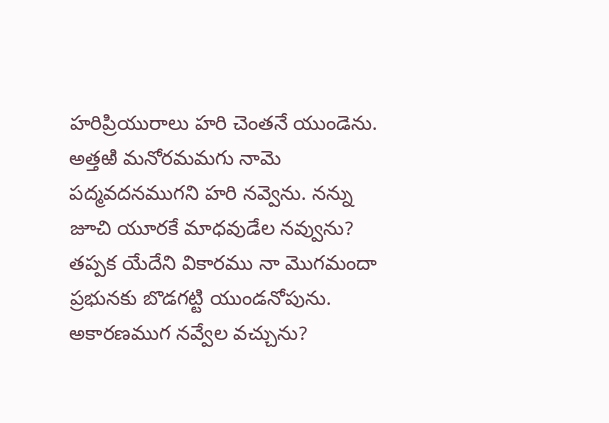హరిప్రియురాలు హరి చెంతనే యుండెను. అత్తఱి మనోరమమగు నామె పద్మవదనముగని హరి నవ్వెను. నన్ను జూచి యూరకే మాధవుడేల నవ్వును? తప్పక యేదేని వికారము నా మొగమందా ప్రభునకు బొడగట్టి యుండనోపును. అకారణముగ నవ్వేల వచ్చును?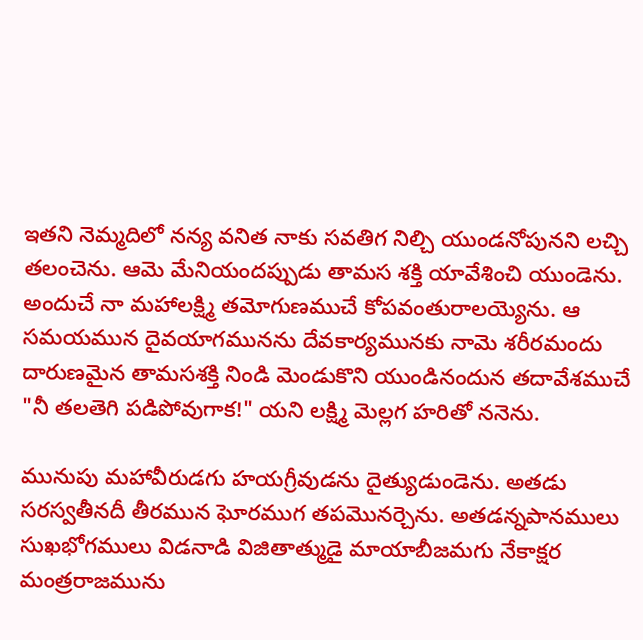ఇతని నెమ్మదిలో నన్య వనిత నాకు సవతిగ నిల్చి యుండనోపునని లచ్చి తలంచెను. ఆమె మేనియందప్పుడు తామస శక్తి యావేశించి యుండెను. అందుచే నా మహాలక్ష్మి తమోగుణముచే కోపవంతురాలయ్యెను. ఆ సమయమున దైవయాగమునను దేవకార్యమునకు నామె శరీరమందు దారుణమైన తామసశక్తి నిండి మెండుకొని యుండినందున తదావేశముచే "నీ తలతెగి పడిపోవుగాక!" యని లక్ష్మి మెల్లగ హరితో ననెను.

మునుపు మహావీరుడగు హయగ్రీవుడను దైత్యుడుండెను. అతడు సరస్వతీనదీ తీరమున ఘోరముగ తపమొనర్చెను. అతడన్నపానములు సుఖభోగములు విడనాడి విజితాత్ముడై మాయాబీజమగు నేకాక్షర మంత్రరాజమును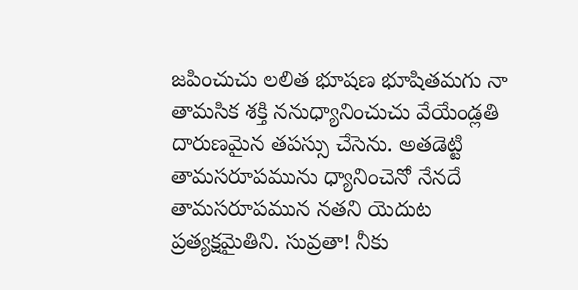జపించుచు లలిత భూషణ భూషితమగు నా తామసిక శక్తి ననుధ్యానించుచు వేయేండ్లతి దారుణమైన తపస్సు చేసెను. అతడెట్టి తామసరూపమును ధ్యానించెనో నేనదే తామసరూపమున నతని యెదుట ప్రత్యక్షమైతిని. సువ్రతా! నీకు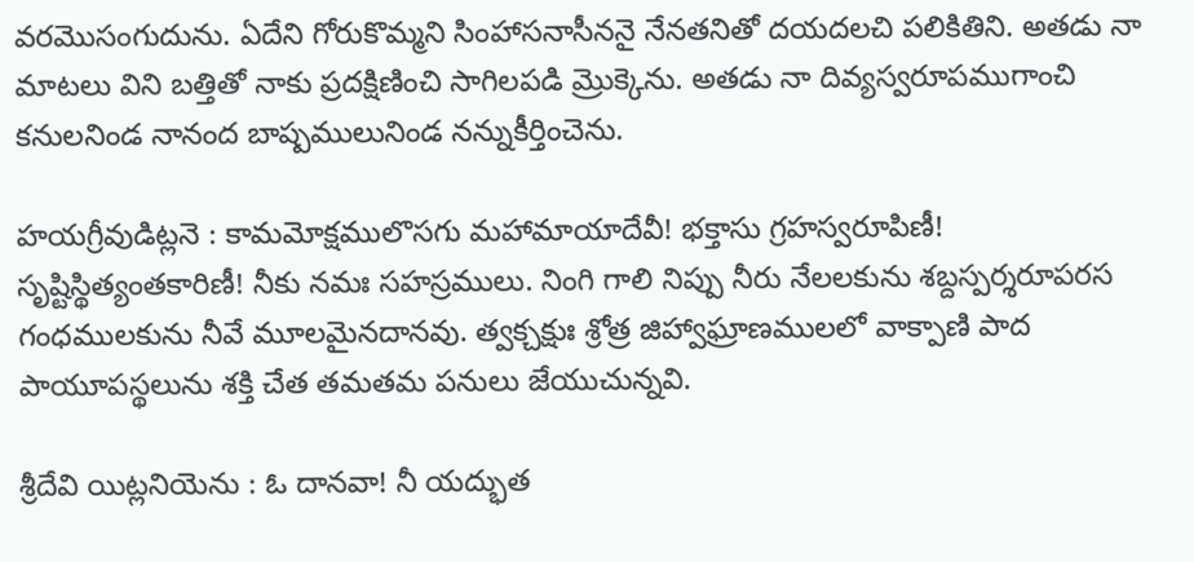వరమొసంగుదును. ఏదేని గోరుకొమ్మని సింహాసనాసీననై నేనతనితో దయదలచి పలికితిని. అతడు నా మాటలు విని బత్తితో నాకు ప్రదక్షిణించి సాగిలపడి మ్రొక్కెను. అతడు నా దివ్యస్వరూపముగాంచి కనులనిండ నానంద బాష్పములునిండ నన్నుకీర్తించెను.

హయగ్రీవుడిట్లనె : కామమోక్షములొసగు మహామాయాదేవీ! భక్తాసు గ్రహస్వరూపిణీ! సృష్టిస్థిత్యంతకారిణీ! నీకు నమః సహస్రములు. నింగి గాలి నిప్పు నీరు నేలలకును శబ్దస్పర్శరూపరస గంధములకును నీవే మూలమైనదానవు. త్వక్చక్షుః శ్రోత్ర జిహ్వాఘ్రాణములలో వాక్పాణి పాద పాయూపస్థలును శక్తి చేత తమతమ పనులు జేయుచున్నవి.

శ్రీదేవి యిట్లనియెను : ఓ దానవా! నీ యద్భుత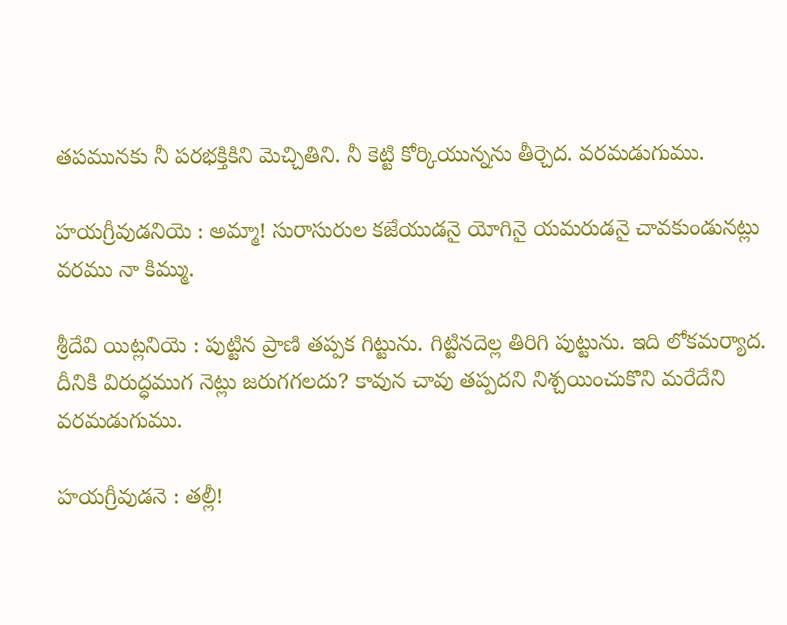తపమునకు నీ పరభక్తికిని మెచ్చితిని. నీ కెట్టి కోర్కియున్నను తీర్చెద. వరమడుగుము.

హయగ్రీవుడనియె : అమ్మా! సురాసురుల కజేయుడనై యోగినై యమరుడనై చావకుండునట్లు వరము నా కిమ్ము.

శ్రీదేవి యిట్లనియె : పుట్టిన ప్రాణి తప్పక గిట్టును. గిట్టినదెల్ల తిరిగి పుట్టును. ఇది లోకమర్యాద. దీనికి విరుద్ధముగ నెట్లు జరుగగలదు? కావున చావు తప్పదని నిశ్చయించుకొని మరేదేని వరమడుగుము.

హయగ్రీవుడనె : తల్లీ!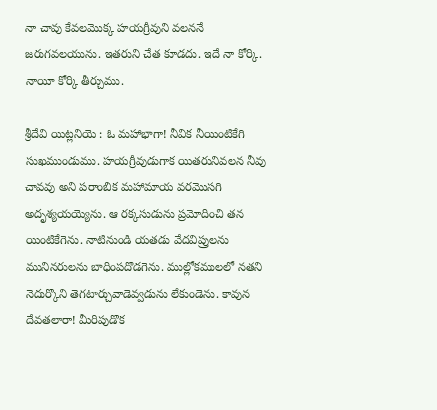నా చావు కేవలమొక్క హయగ్రీవుని వలననే జరుగవలయును. ఇతరుని చేత కూడదు. ఇదే నా కోర్కి. నాయీ కోర్కి తీర్చుము.

శ్రీదేవి యిట్లనియె : ఓ మహాభాగా! నీవిక నీయింటికేగి సుఖముండుము. హయగ్రీవుడుగాక యితరునివలన నీవు చావవు అని పరాంబిక మహామాయ వరమొసగి అదృశ్యయయ్యెను. ఆ రక్కసుడును ప్రమోదించి తన యింటికేగెను. నాటినుండి యతడు వేదవిప్రులను మునినరులను బాధింపదొడగెను. ముల్లోకములలో నతని నెదుర్కొని తెగటార్చువాడెవ్వడును లేకుండెను. కావున దేవతలారా! మీరిపుడొక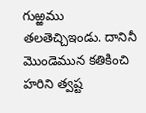గుఱ్ఱము తలతెచ్చిఇండు. దానినీ మొండెమున కతికించి హరిని త్వష్ట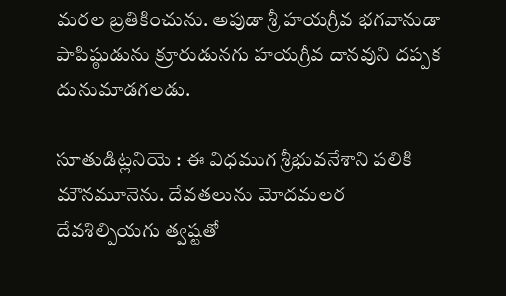మరల బ్రతికించును. అపుడా శ్రీ హయగ్రీవ భగవానుడా పాపిష్ఠుడును క్రూరుడునగు హయగ్రీవ దానవుని దప్పక దునుమాడగలడు.

సూతుడిట్లనియె : ఈ విధముగ శ్రీభువనేశాని పలికి మౌనమూనెను. దేవతలును మోదమలర దేవశిల్పియగు త్వష్టతో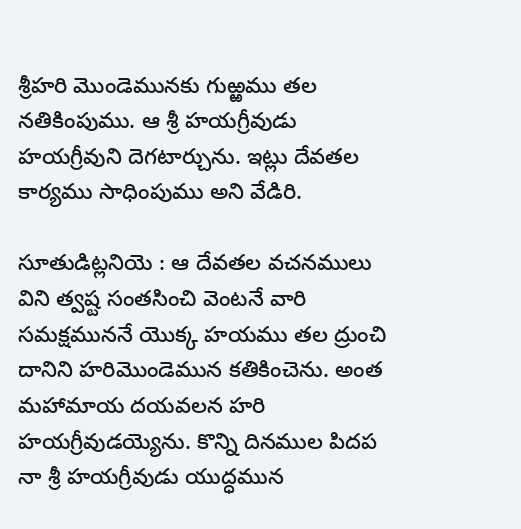శ్రీహరి మొండెమునకు గుఱ్ఱము తల నతికింపుము. ఆ శ్రీ హయగ్రీవుడు హయగ్రీవుని దెగటార్చును. ఇట్లు దేవతల కార్యము సాధింపుము అని వేడిరి.

సూతుడిట్లనియె : ఆ దేవతల వచనములు విని త్వష్ట సంతసించి వెంటనే వారి సమక్షముననే యొక్క హయము తల ద్రుంచి దానిని హరిమొండెమున కతికించెను. అంత మహామాయ దయవలన హరి హయగ్రీవుడయ్యెను. కొన్ని దినముల పిదప నా శ్రీ హయగ్రీవుడు యుద్ధమున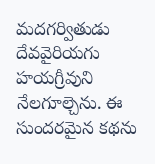మదగర్వితుడు దేవవైరియగు హయగ్రీవుని నేలగూల్చెను. ఈ సుందరమైన కథను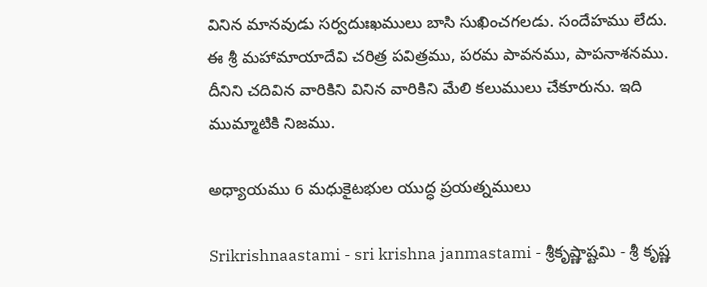వినిన మానవుడు సర్వదుఃఖములు బాసి సుఖించగలడు. సందేహము లేదు. ఈ శ్రీ మహామాయాదేవి చరిత్ర పవిత్రము, పరమ పావనము, పాపనాశనము. దీనిని చదివిన వారికిని వినిన వారికిని మేలి కలుములు చేకూరును. ఇది ముమ్మాటికి నిజము.

అధ్యాయము 6 మధుకైటభుల యుద్ధ ప్రయత్నములు

Srikrishnaastami - sri krishna janmastami - శ్రీకృష్ణాష్టమి - శ్రీ కృష్ణ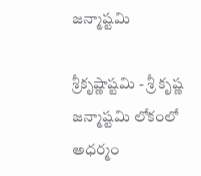జన్మాష్టమి

శ్రీకృష్ణాష్టమి - శ్రీ కృష్ణ జన్మాష్టమి లోకంలో అధర్మం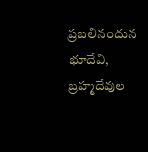ప్రబలినందున భూదేవి, బ్రహ్మదేవుల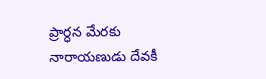ప్రార్ధన మేరకు నారాయణుడు దేవకీ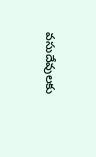వసుదేవులకు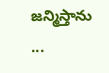జన్మిస్తాను ...